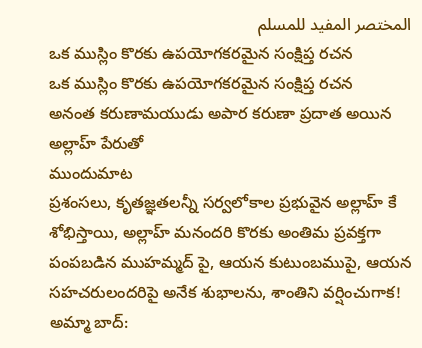المختصر المفيد للمسلم
ఒక ముస్లిం కొరకు ఉపయోగకరమైన సంక్షిప్త రచన
ఒక ముస్లిం కొరకు ఉపయోగకరమైన సంక్షిప్త రచన
అనంత కరుణామయుడు అపార కరుణా ప్రదాత అయిన అల్లాహ్ పేరుతో
ముందుమాట
ప్రశంసలు, కృతజ్ఞతలన్నీ సర్వలోకాల ప్రభువైన అల్లాహ్ కే శోభిస్తాయి, అల్లాహ్ మనందరి కొరకు అంతిమ ప్రవక్తగా పంపబడిన ముహమ్మద్ పై, ఆయన కుటుంబముపై, ఆయన సహచరులందరిపై అనేక శుభాలను, శాంతిని వర్షించుగాక!
అమ్మా బాద్: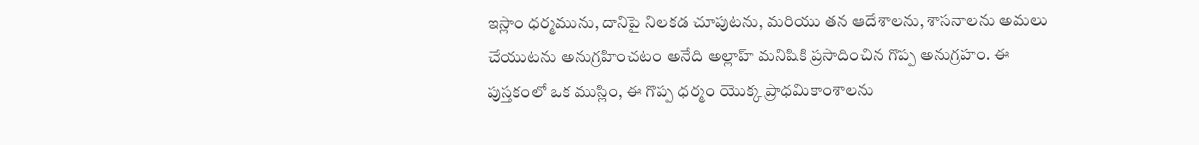ఇస్లాం ధర్మమును, దానిపై నిలకడ చూపుటను, మరియు తన ఆదేశాలను, శాసనాలను అమలు చేయుటను అనుగ్రహించటం అనేది అల్లాహ్ మనిషికి ప్రసాదించిన గొప్ప అనుగ్రహం. ఈ పుస్తకంలో ఒక ముస్లిం, ఈ గొప్ప ధర్మం యొక్క ప్రాధమికాంశాలను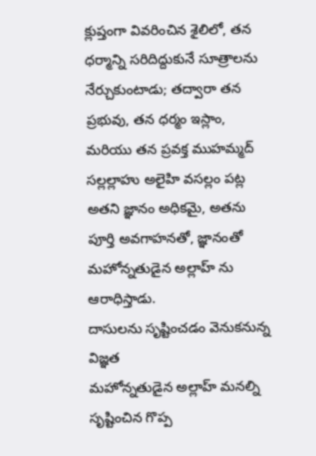క్లుప్తంగా వివరించిన శైలిలో, తన ధర్మాన్ని సరిదిద్దుకునే సూత్రాలను నేర్చుకుంటాడు; తద్వారా తన ప్రభువు, తన ధర్మం ఇస్లాం, మరియు తన ప్రవక్త ముహమ్మద్ సల్లల్లాహు అలైహి వసల్లం పట్ల అతని జ్ఞానం అధికమై, అతను పూర్తి అవగాహనతో, జ్ఞానంతో మహోన్నతుడైన అల్లాహ్ ను ఆరాధిస్తాడు.
దాసులను సృష్టించడం వెనుకనున్న విజ్ఞత
మహోన్నతుడైన అల్లాహ్ మనల్ని సృష్టించిన గొప్ప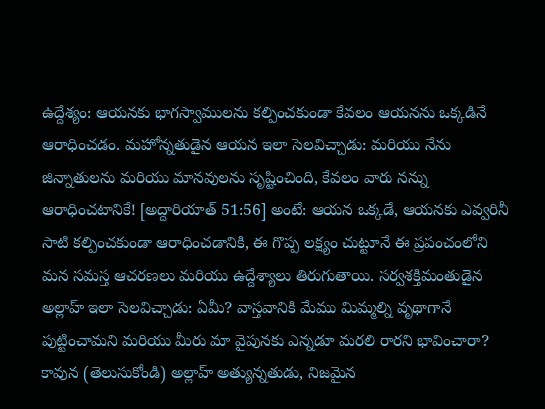ఉద్దేశ్యం: ఆయనకు భాగస్వాములను కల్పించకుండా కేవలం ఆయనను ఒక్కడినే ఆరాధించడం. మహోన్నతుడైన ఆయన ఇలా సెలవిచ్చాడు: మరియు నేను జిన్నాతులను మరియు మానవులను సృష్టించింది, కేవలం వారు నన్ను ఆరాధించటానికే! [అద్దారియాత్ 51:56] అంటే: ఆయన ఒక్కడే, ఆయనకు ఎవ్వరినీ సాటి కల్పించకుండా ఆరాధించడానికి, ఈ గొప్ప లక్ష్యం చుట్టూనే ఈ ప్రపంచంలోని మన సమస్త ఆచరణలు మరియు ఉద్దేశ్యాలు తిరుగుతాయి. సర్వశక్తిమంతుడైన అల్లాహ్ ఇలా సెలవిచ్చాడు: ఏమీ? వాస్తవానికి మేము మిమ్మల్ని వృథాగానే పుట్టించామని మరియు మీరు మా వైపునకు ఎన్నడూ మరలి రారని భావించారా? కావున (తెలుసుకోండి) అల్లాహ్ అత్యున్నతుడు, నిజమైన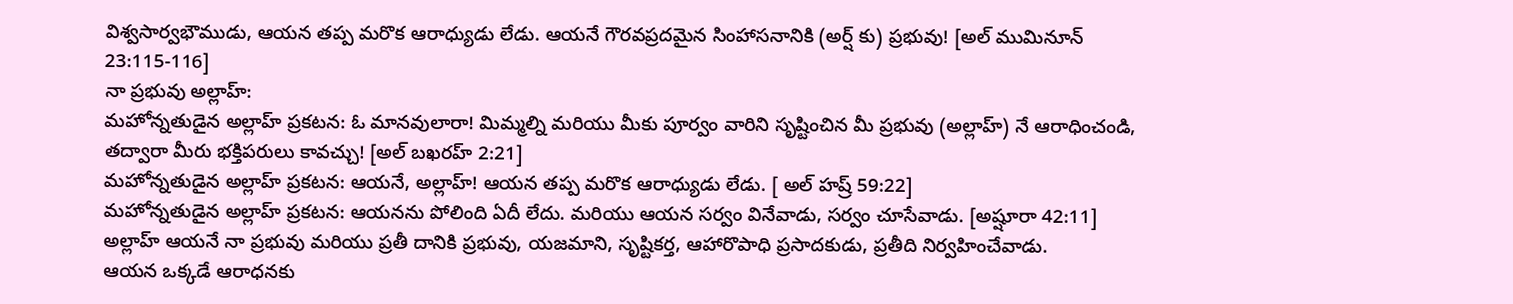విశ్వసార్వభౌముడు, ఆయన తప్ప మరొక ఆరాధ్యుడు లేడు. ఆయనే గౌరవప్రదమైన సింహాసనానికి (అర్ష్ కు) ప్రభువు! [అల్ ముమినూన్ 23:115-116]
నా ప్రభువు అల్లాహ్:
మహోన్నతుడైన అల్లాహ్ ప్రకటన: ఓ మానవులారా! మిమ్మల్ని మరియు మీకు పూర్వం వారిని సృష్టించిన మీ ప్రభువు (అల్లాహ్) నే ఆరాధించండి, తద్వారా మీరు భక్తిపరులు కావచ్చు! [అల్ బఖరహ్ 2:21]
మహోన్నతుడైన అల్లాహ్ ప్రకటన: ఆయనే, అల్లాహ్! ఆయన తప్ప మరొక ఆరాధ్యుడు లేడు. [ అల్ హష్ర్ 59:22]
మహోన్నతుడైన అల్లాహ్ ప్రకటన: ఆయనను పోలింది ఏదీ లేదు. మరియు ఆయన సర్వం వినేవాడు, సర్వం చూసేవాడు. [అష్షూరా 42:11]
అల్లాహ్ ఆయనే నా ప్రభువు మరియు ప్రతీ దానికి ప్రభువు, యజమాని, సృష్టికర్త, ఆహారొపాధి ప్రసాదకుడు, ప్రతీది నిర్వహించేవాడు.
ఆయన ఒక్కడే ఆరాధనకు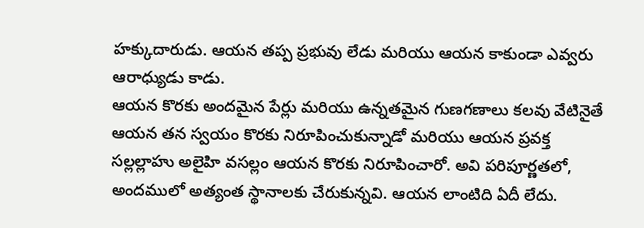హక్కుదారుడు. ఆయన తప్ప ప్రభువు లేడు మరియు ఆయన కాకుండా ఎవ్వరు ఆరాధ్యుడు కాడు.
ఆయన కొరకు అందమైన పేర్లు మరియు ఉన్నతమైన గుణగణాలు కలవు వేటినైతే ఆయన తన స్వయం కొరకు నిరూపించుకున్నాడో మరియు ఆయన ప్రవక్త సల్లల్లాహు అలైహి వసల్లం ఆయన కొరకు నిరూపించారో. అవి పరిపూర్ణతలో, అందములో అత్యంత స్థానాలకు చేరుకున్నవి. ఆయన లాంటిది ఏదీ లేదు.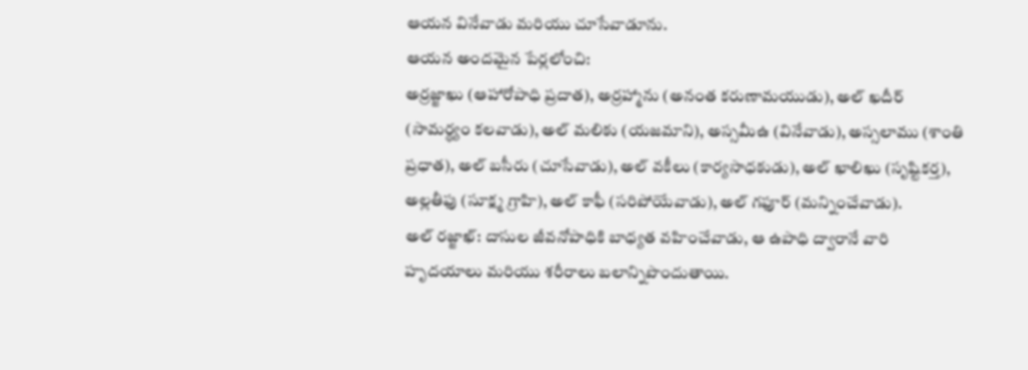ఆయన వినేవాడు మరియు చూసేవాడూను.
ఆయన అందమైన పేర్లలోంచి:
అర్రజ్జాఖు (ఆహారోపాధి ప్రదాత), అర్రహ్మాను (అనంత కరుణామయుడు), అల్ ఖదీర్ (సామర్ధ్యం కలవాడు), అల్ మలికు (యజమాని), అస్సమీఉ (వినేవాడు), అస్సలాము (శాంతి ప్రధాత), అల్ బసీరు (చూసేవాడు), అల్ వకీలు (కార్యసాధకుడు), అల్ ఖాలిఖు (సృష్టికర్త), అల్లతీఫు (సూక్ష్మ గ్రాహి), అల్ కాఫీ (సరిపోయేవాడు), అల్ గఫూర్ (మన్నించేవాడు).
అల్ రజ్జాఖ్: దాసుల జీవనోపాధికి బాధ్యత వహించేవాడు, ఆ ఉపాధి ద్వారానే వారి హృదయాలు మరియు శరీరాలు బలాన్నిపొందుతాయి.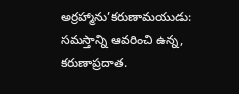అర్రహ్మాను’కరుణామయుడు: సమస్తాన్ని ఆవరించి ఉన్న, కరుణాప్రదాత.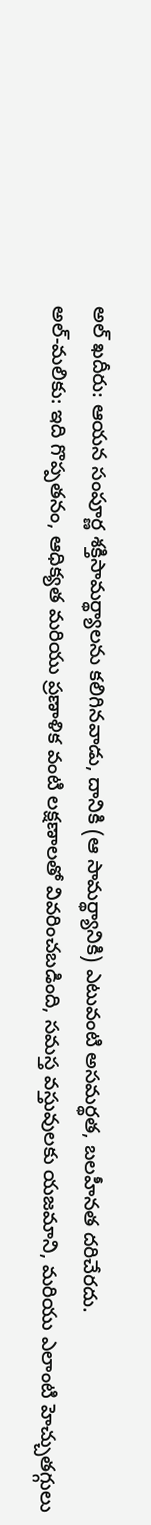అల్ ఖదీరు: ఆయన సంపూర్ణ శక్తిసామర్థ్యాలను కలిగినవాడు, దానికి (ఆ సామర్థ్యానికి) ఎటువంటి అసమర్థత, బలహీనత దరిచేరదు.
అల్-మలికు: ఇది గొప్పతనం, ఆధిక్యత మరియు ప్రణాళిక వంటి లక్షణాలతో వివరించబడింది, సమస్త వస్తువులకు యజమాని, మరియు ఎలాంటి హెచ్చుతగ్గులు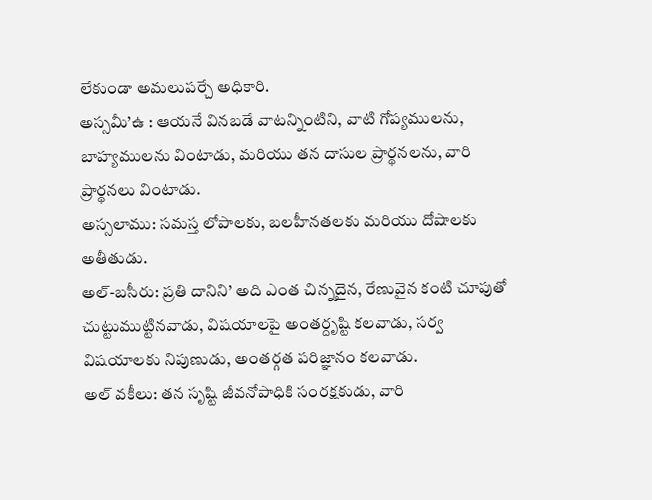లేకుండా అమలుపర్చే అధికారి.
అస్సమీ’ఉ : ఆయనే వినబడే వాటన్నింటిని, వాటి గోప్యములను, బాహ్యములను వింటాడు, మరియు తన దాసుల ప్రార్థనలను, వారి ప్రార్థనలు వింటాడు.
అస్సలాము: సమస్త లోపాలకు, బలహీనతలకు మరియు దోషాలకు అతీతుడు.
అల్-బసీరు: ప్రతి దానిని’ అది ఎంత చిన్నదైన, రేణువైన కంటి చూపుతో చుట్టుముట్టినవాడు, విషయాలపై అంతర్దృష్టి కలవాడు, సర్వ విషయాలకు నిపుణుడు, అంతర్గత పరిజ్ఞానం కలవాడు.
అల్ వకీలు: తన సృష్టి జీవనోపాధికి సంరక్షకుడు, వారి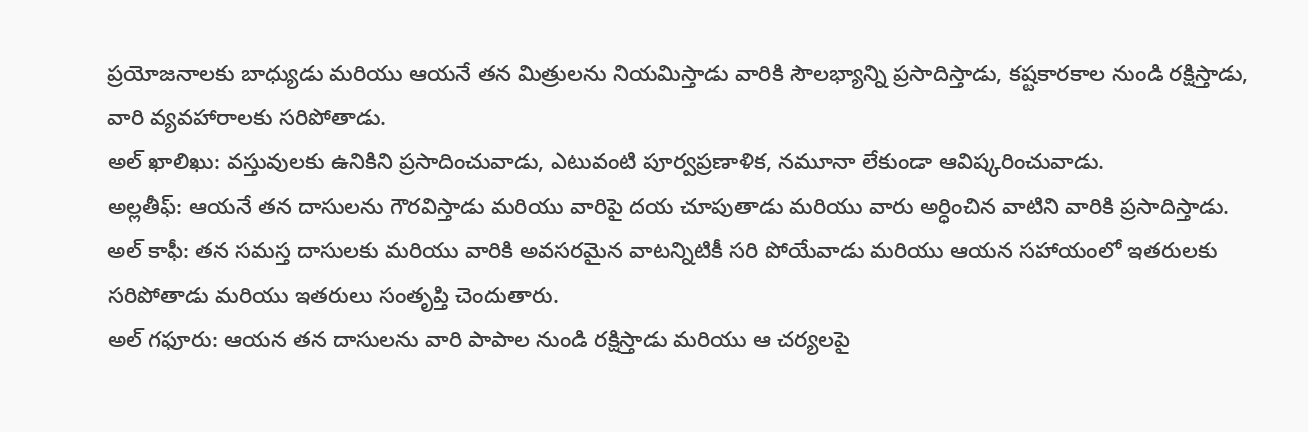ప్రయోజనాలకు బాధ్యుడు మరియు ఆయనే తన మిత్రులను నియమిస్తాడు వారికి సౌలభ్యాన్ని ప్రసాదిస్తాడు, కష్టకారకాల నుండి రక్షిస్తాడు, వారి వ్యవహారాలకు సరిపోతాడు.
అల్ ఖాలిఖు: వస్తువులకు ఉనికిని ప్రసాదించువాడు, ఎటువంటి పూర్వప్రణాళిక, నమూనా లేకుండా ఆవిష్కరించువాడు.
అల్లతీఫ్: ఆయనే తన దాసులను గౌరవిస్తాడు మరియు వారిపై దయ చూపుతాడు మరియు వారు అర్ధించిన వాటిని వారికి ప్రసాదిస్తాడు.
అల్ కాఫీ: తన సమస్త దాసులకు మరియు వారికి అవసరమైన వాటన్నిటికీ సరి పోయేవాడు మరియు ఆయన సహాయంలో ఇతరులకు సరిపోతాడు మరియు ఇతరులు సంతృప్తి చెందుతారు.
అల్ గఫూరు: ఆయన తన దాసులను వారి పాపాల నుండి రక్షిస్తాడు మరియు ఆ చర్యలపై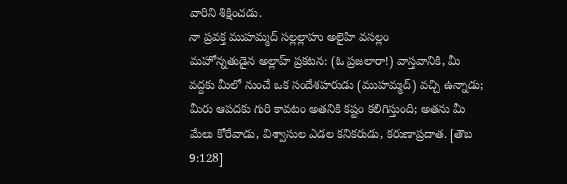వారిని శిక్షించడు.
నా ప్రవక్త ముహమ్మద్ సల్లల్లాహు అలైహి వసల్లం
మహోన్నతుడైన అల్లాహ్ ప్రకటన: (ఓ ప్రజలారా!) వాస్తవానికి, మీ వద్దకు మీలో నుంచే ఒక సందేశహరుడు (ముహమ్మద్) వచ్చి ఉన్నాడు; మీరు ఆపదకు గురి కావటం అతనికి కష్టం కలిగిస్తుంది; అతను మీ మేలు కోరేవాడు, విశ్వాసుల ఎడల కనికరుడు, కరుణాప్రదాత. [తౌబ 9:128]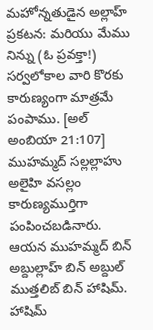మహోన్నతుడైన అల్లాహ్ ప్రకటన: మరియు మేము నిన్ను (ఓ ప్రవక్తా!) సర్వలోకాల వారి కొరకు కారుణ్యంగా మాత్రమే పంపాము. [అల్ అంబియా 21:107]
ముహమ్మద్ సల్లల్లాహు అలైహి వసల్లం కారుణ్యముర్తిగా పంపించబడినారు.
ఆయన ముహమ్మద్ బిన్ అబ్దుల్లాహ్ బిన్ అబ్దుల్ ముత్తలిబ్ బిన్ హాషిమ్. హాషిమ్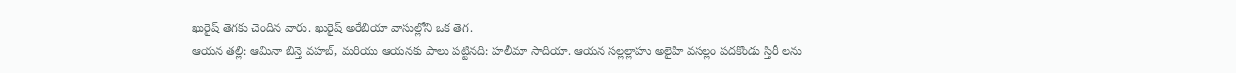ఖురైష్ తెగకు చెందిన వారు. ఖురైష్ అరేబియా వాసుల్లోని ఒక తెగ.
ఆయన తల్లి: ఆమినా బిన్తె వహబ్, మరియు ఆయనకు పాలు పట్టినది: హలీమా సాదియా. ఆయన సల్లల్లాహు అలైహి వసల్లం పదకొండు స్తిరీ లను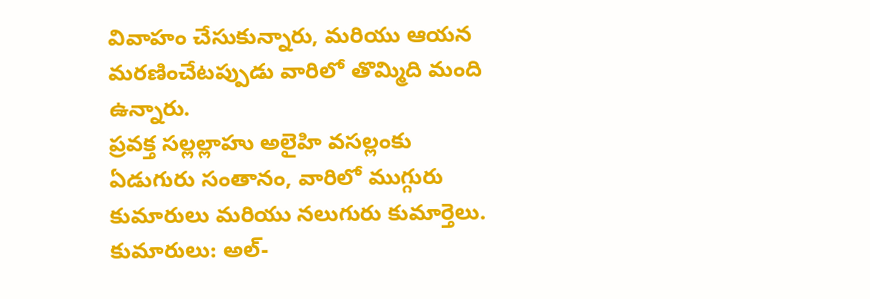వివాహం చేసుకున్నారు, మరియు ఆయన మరణించేటప్పుడు వారిలో తొమ్మిది మంది ఉన్నారు.
ప్రవక్త సల్లల్లాహు అలైహి వసల్లంకు ఏడుగురు సంతానం, వారిలో ముగ్గురు కుమారులు మరియు నలుగురు కుమార్తెలు. కుమారులు: అల్-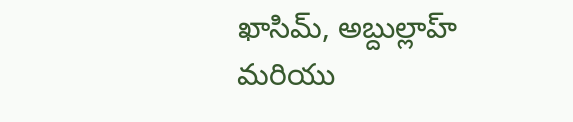ఖాసిమ్, అబ్దుల్లాహ్ మరియు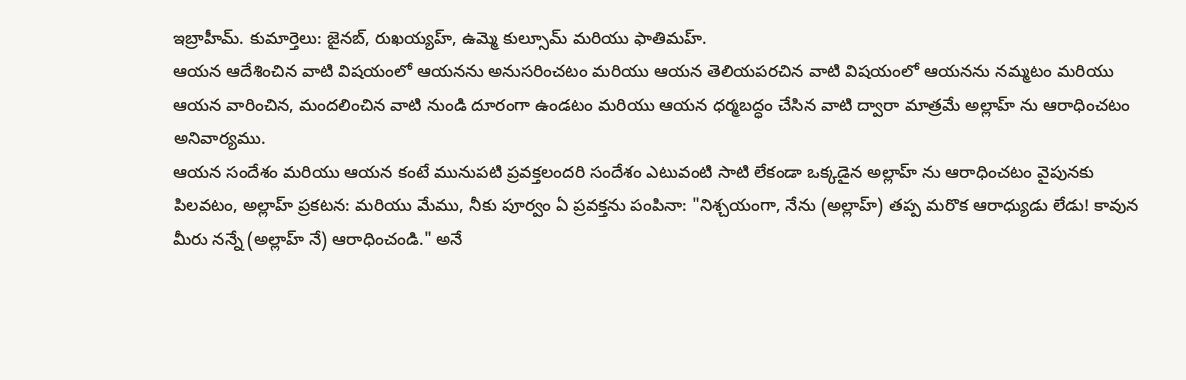ఇబ్రాహీమ్. కుమార్తెలు: జైనబ్, రుఖయ్యహ్, ఉమ్మె కుల్సూమ్ మరియు ఫాతిమహ్.
ఆయన ఆదేశించిన వాటి విషయంలో ఆయనను అనుసరించటం మరియు ఆయన తెలియపరచిన వాటి విషయంలో ఆయనను నమ్మటం మరియు ఆయన వారించిన, మందలించిన వాటి నుండి దూరంగా ఉండటం మరియు ఆయన ధర్మబద్ధం చేసిన వాటి ద్వారా మాత్రమే అల్లాహ్ ను ఆరాధించటం అనివార్యము.
ఆయన సందేశం మరియు ఆయన కంటే మునుపటి ప్రవక్తలందరి సందేశం ఎటువంటి సాటి లేకండా ఒక్కడైన అల్లాహ్ ను ఆరాధించటం వైపునకు పిలవటం, అల్లాహ్ ప్రకటన: మరియు మేము, నీకు పూర్వం ఏ ప్రవక్తను పంపినా: "నిశ్చయంగా, నేను (అల్లాహ్) తప్ప మరొక ఆరాధ్యుడు లేడు! కావున మీరు నన్నే (అల్లాహ్ నే) ఆరాధించండి." అనే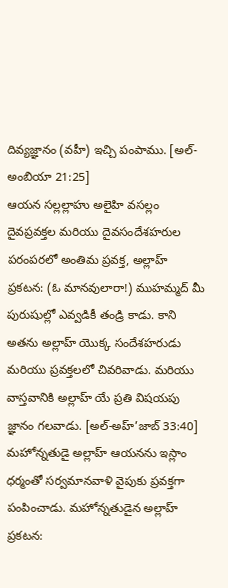దివ్యజ్ఞానం (వహీ) ఇచ్చి పంపాము. [అల్-అంబియా 21:25]
ఆయన సల్లల్లాహు అలైహి వసల్లం దైవప్రవక్తల మరియు దైవసందేశహరుల పరంపరలో అంతిమ ప్రవక్త, అల్లాహ్ ప్రకటన: (ఓ మానవులారా!) ముహమ్మద్ మీ పురుషుల్లో ఎవ్వడికీ తండ్రి కాడు. కాని అతను అల్లాహ్ యొక్క సందేశహరుడు మరియు ప్రవక్తలలో చివరివాడు. మరియు వాస్తవానికి అల్లాహ్ యే ప్రతి విషయపు జ్ఞానం గలవాడు. [అల్-అహ్’జాబ్ 33:40]
మహోన్నతుడై అల్లాహ్ ఆయనను ఇస్లాం ధర్మంతో సర్వమానవాళి వైపుకు ప్రవక్తగా పంపించాడు. మహోన్నతుడైన అల్లాహ్ ప్రకటన: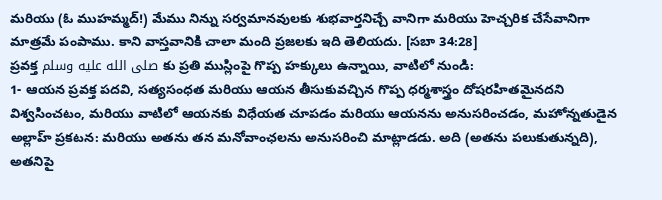మరియు (ఓ ముహమ్మద్!) మేము నిన్ను సర్వమానవులకు శుభవార్తనిచ్చే వానిగా మరియు హెచ్చరిక చేసేవానిగా మాత్రమే పంపాము. కాని వాస్తవానికి చాలా మంది ప్రజలకు ఇది తెలియదు. [సబా 34:28]
ప్రవక్త صلى الله عليه وسلم కు ప్రతి ముస్లింపై గొప్ప హక్కులు ఉన్నాయి, వాటిలో నుండి:
1- ఆయన ప్రవక్త పదవి, సత్యసంధత మరియు ఆయన తీసుకువచ్చిన గొప్ప ధర్మశాస్త్రం దోషరహితమైనదని విశ్వసించటం, మరియు వాటిలో ఆయనకు విధేయత చూపడం మరియు ఆయనను అనుసరించడం, మహోన్నతుడైన అల్లాహ్ ప్రకటన: మరియు అతను తన మనోవాంఛలను అనుసరించి మాట్లాడడు. అది (అతను పలుకుతున్నది), అతనిపై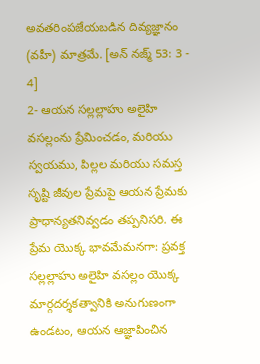అవతరింపజేయబడిన దివ్యజ్ఞానం (వహీ) మాత్రమే. [అన్ నజ్మ్ 53: 3 - 4]
2- ఆయన సల్లల్లాహు అలైహి వసల్లంను ప్రేమించడం, మరియు స్వయము, పిల్లల మరియు సమస్త సృష్టి జీవుల ప్రేమపై ఆయన ప్రేమకు ప్రాధాన్యతనివ్వడం తప్పనిసరి. ఈ ప్రేమ యొక్క భావమేమనగా: ప్రవక్త సల్లల్లాహు అలైహి వసల్లం యొక్క మార్గదర్శకత్వానికి అనుగుణంగా ఉండటం, ఆయన ఆజ్ఞాపించిన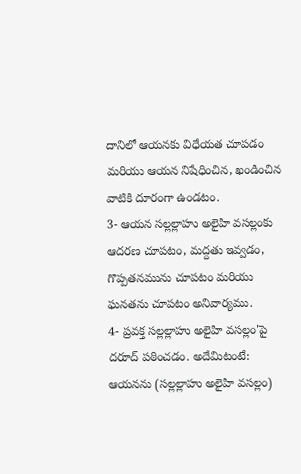దానిలో ఆయనకు విధేయత చూపడం మరియు ఆయన నిషేధించిన, ఖండించిన వాటికి దూరంగా ఉండటం.
3- ఆయన సల్లల్లాహు అలైహి వసల్లంకు ఆదరణ చూపటం, మద్దతు ఇవ్వడం, గొప్పతనమును చూపటం మరియు ఘనతను చూపటం అనివార్యము.
4- ప్రవక్త సల్లల్లాహు అలైహి వసల్లం'పై దరూద్ పఠించడం. అదేమిటంటే: ఆయనను (సల్లల్లాహు అలైహి వసల్లం)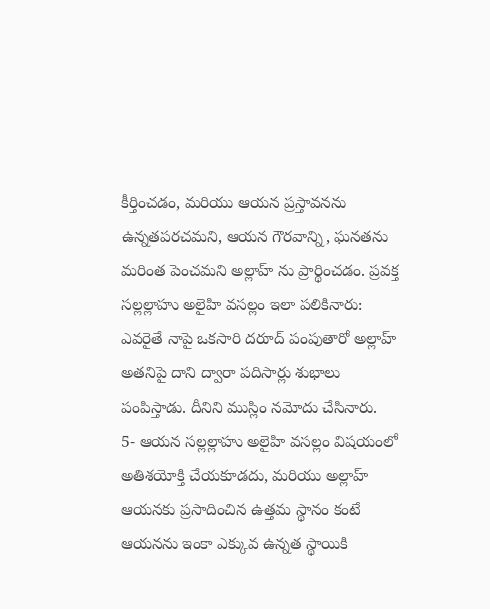కీర్తించడం, మరియు ఆయన ప్రస్తావనను ఉన్నతపరచమని, ఆయన గౌరవాన్ని, ఘనతను మరింత పెంచమని అల్లాహ్ ను ప్రార్థించడం. ప్రవక్త సల్లల్లాహు అలైహి వసల్లం ఇలా పలికినారు: ఎవరైతే నాపై ఒకసారి దరూద్ పంపుతారో అల్లాహ్ అతనిపై దాని ద్వారా పదిసార్లు శుభాలు పంపిస్తాడు. దీనిని ముస్లిం నమోదు చేసినారు.
5- ఆయన సల్లల్లాహు అలైహి వసల్లం విషయంలో అతిశయోక్తి చేయకూడదు, మరియు అల్లాహ్ ఆయనకు ప్రసాదించిన ఉత్తమ స్థానం కంటే ఆయనను ఇంకా ఎక్కువ ఉన్నత స్థాయికి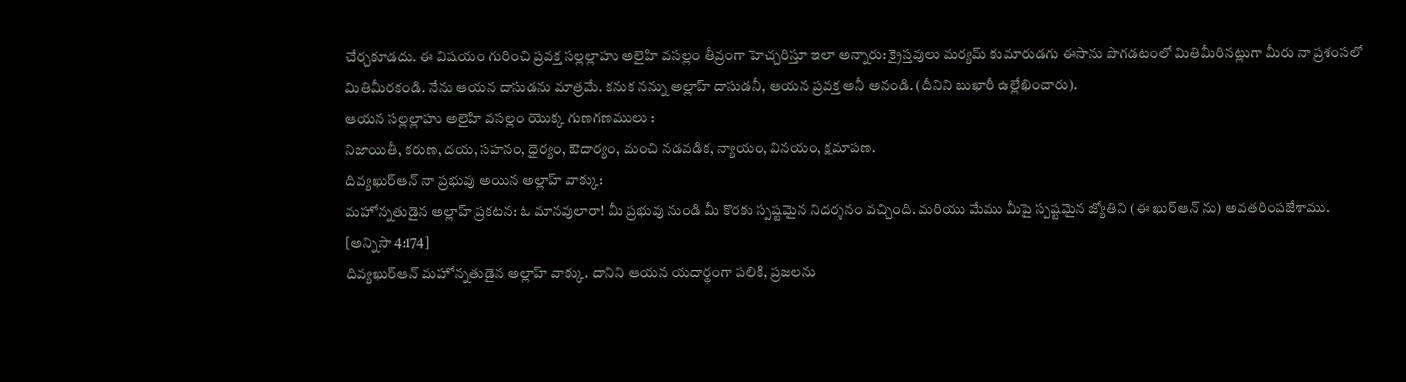చేర్చకూడదు. ఈ విషయం గురించి ప్రవక్త సల్లల్లాహు అలైహి వసల్లం తీవ్రంగా హెచ్చరిస్తూ ఇలా అన్నారు: క్రైస్తవులు మర్యమ్ కుమారుడగు ఈసాను పొగడటంలో మితిమీరినట్లుగా మీరు నా ప్రశంసలో మితిమీరకండి. నేను ఆయన దాసుడను మాత్రమే. కనుక నన్ను అల్లాహ్ దాసుడనీ, ఆయన ప్రవక్త అనీ అనండి. (దీనిని బుఖారీ ఉల్లేఖించారు).
ఆయన సల్లల్లాహు అలైహి వసల్లం యొక్క గుణగణములు :
నిజాయితీ, కరుణ, దయ, సహనం, ధైర్యం, ఔదార్యం, మంచి నడవడిక, న్యాయం, వినయం, క్షమాపణ.
దివ్యఖుర్ఆన్ నా ప్రభువు అయిన అల్లాహ్ వాక్కు:
మహోన్నతుడైన అల్లాహ్ ప్రకటన: ఓ మానవులారా! మీ ప్రభువు నుండి మీ కొరకు స్పష్టమైన నిదర్శనం వచ్చింది. మరియు మేము మీపై స్పష్టమైన జ్యోతిని (ఈ ఖుర్ఆన్ ను) అవతరింపజేశాము. [అన్నిసా 4:174]
దివ్యఖుర్ఆన్ మహోన్నతుడైన అల్లాహ్ వాక్కు. దానిని ఆయన యదార్థంగా పలికి, ప్రజలను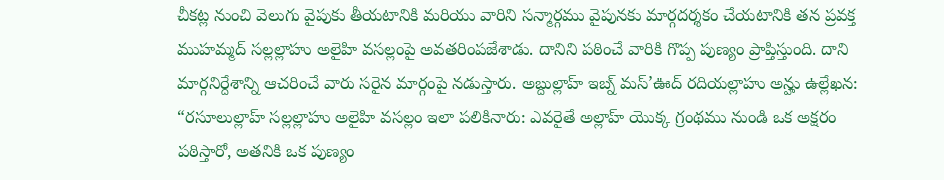చీకట్ల నుంచి వెలుగు వైపుకు తీయటానికి మరియు వారిని సన్మార్గము వైపునకు మార్గదర్శకం చేయటానికి తన ప్రవక్త ముహమ్మద్ సల్లల్లాహు అలైహి వసల్లంపై అవతరింపజేశాడు. దానిని పఠించే వారికి గొప్ప పుణ్యం ప్రాప్తిస్తుంది. దాని మార్గనిర్దేశాన్ని ఆచరించే వారు సరైన మార్గంపై నడుస్తారు. అబ్దుల్లాహ్ ఇబ్న్ మస్’ఊద్ రదియల్లాహు అన్హు ఉల్లేఖన: “రసూలుల్లాహ్ సల్లల్లాహు అలైహి వసల్లం ఇలా పలికినారు: ఎవరైతే అల్లాహ్ యొక్క గ్రంథము నుండి ఒక అక్షరం పఠిస్తారో, అతనికి ఒక పుణ్యం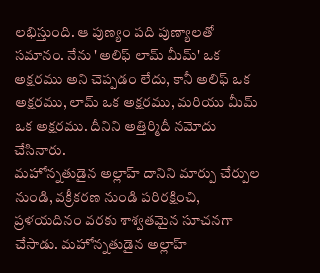లభిస్తుంది. ఆ పుణ్యం పది పుణ్యాలతో సమానం. నేను 'అలిఫ్ లామ్ మీమ్' ఒక అక్షరము అని చెప్పడం లేదు, కానీ అలిఫ్ ఒక అక్షరము, లామ్ ఒక అక్షరము, మరియు మీమ్ ఒక అక్షరము. దీనిని అత్తిర్మిదీ నమోదు చేసినారు.
మహోన్నతుడైన అల్లాహ్ దానిని మార్పు చేర్పుల నుండి, వక్రీకరణ నుండి పరిరక్షించి, ప్రళయదినం వరకు శాశ్వతమైన సూచనగా చేసాడు. మహోన్నతుడైన అల్లాహ్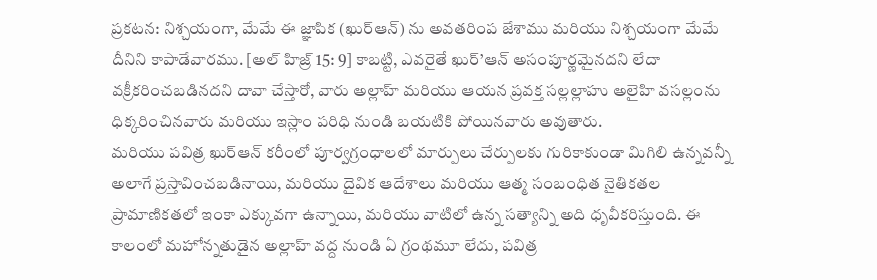ప్రకటన: నిశ్చయంగా, మేమే ఈ జ్ఞాపిక (ఖుర్ఆన్) ను అవతరింప జేశాము మరియు నిశ్చయంగా మేమే దీనిని కాపాడేవారము. [అల్ హిజ్ర్ 15: 9] కాబట్టి, ఎవరైతే ఖుర్’ఆన్ అసంపూర్ణమైనదని లేదా వక్రీకరించబడినదని దావా చేస్తారో, వారు అల్లాహ్ మరియు ఆయన ప్రవక్త సల్లల్లాహు అలైహి వసల్లంను ధిక్కరించినవారు మరియు ఇస్లాం పరిధి నుండి బయటికి పోయినవారు అవుతారు.
మరియు పవిత్ర ఖుర్ఆన్ కరీంలో పూర్వగ్రంధాలలో మార్పులు చేర్పులకు గురికాకుండా మిగిలి ఉన్నవన్నీ అలాగే ప్రస్తావించబడినాయి, మరియు దైవిక ఆదేశాలు మరియు ఆత్మ సంబంధిత నైతికతల ప్రామాణికతలో ఇంకా ఎక్కువగా ఉన్నాయి, మరియు వాటిలో ఉన్న సత్యాన్ని అది ధృవీకరిస్తుంది. ఈ కాలంలో మహోన్నతుడైన అల్లాహ్ వద్ద నుండి ఏ గ్రంథమూ లేదు, పవిత్ర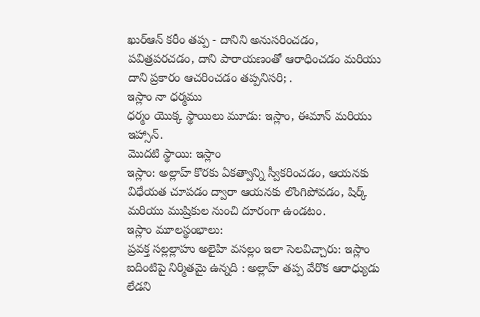ఖుర్ఆన్ కరీం తప్ప - దానిని అనుసరించడం, పవిత్రపరచడం, దాని పారాయణంతో ఆరాధించడం మరియు దాని ప్రకారం ఆచరించడం తప్పనిసరి; .
ఇస్లాం నా ధర్మము
ధర్మం యొక్క స్థాయిలు మూడు: ఇస్లాం, ఈమాన్ మరియు ఇహ్సాన్.
మొదటి స్థాయి: ఇస్లాం
ఇస్లాం: అల్లాహ్ కొరకు ఏకత్వాన్ని స్వీకరించడం, ఆయనకు విధేయత చూపడం ద్వారా ఆయనకు లొంగిపోవడం, షిర్క్ మరియు ముష్రికుల నుంచి దూరంగా ఉండటం.
ఇస్లాం మూలస్థంభాలు:
ప్రవక్త సల్లల్లాహు అలైహి వసల్లం ఇలా సెలవిచ్చారు: ఇస్లాం ఐదింటిపై నిర్మితమై ఉన్నది : అల్లాహ్ తప్ప వేరొక ఆరాధ్యుడు లేడని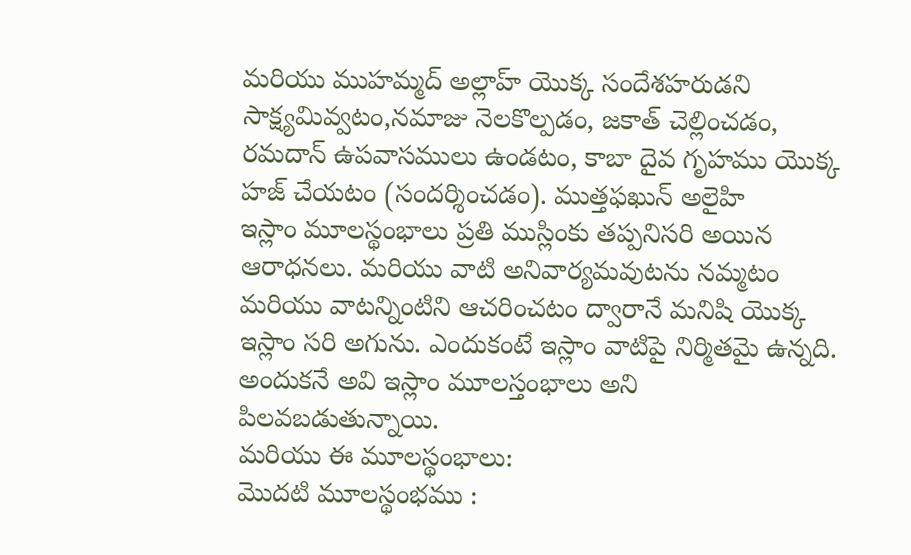మరియు ముహమ్మద్ అల్లాహ్ యొక్క సందేశహరుడని సాక్ష్యమివ్వటం,నమాజు నెలకొల్పడం, జకాత్ చెల్లించడం, రమదాన్ ఉపవాసములు ఉండటం, కాబా దైవ గృహము యొక్క హజ్ చేయటం (సందర్శించడం). ముత్తఫఖున్ అలైహి
ఇస్లాం మూలస్థంభాలు ప్రతి ముస్లింకు తప్పనిసరి అయిన ఆరాధనలు. మరియు వాటి అనివార్యమవుటను నమ్మటం మరియు వాటన్నింటిని ఆచరించటం ద్వారానే మనిషి యొక్క ఇస్లాం సరి అగును. ఎందుకంటే ఇస్లాం వాటిపై నిర్మితమై ఉన్నది. అందుకనే అవి ఇస్లాం మూలస్తంభాలు అని పిలవబడుతున్నాయి.
మరియు ఈ మూలస్థంభాలు:
మొదటి మూలస్థంభము :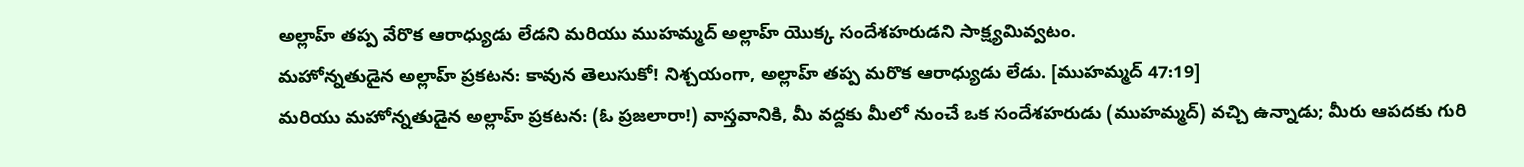అల్లాహ్ తప్ప వేరొక ఆరాధ్యుడు లేడని మరియు ముహమ్మద్ అల్లాహ్ యొక్క సందేశహరుడని సాక్ష్యమివ్వటం.
మహోన్నతుడైన అల్లాహ్ ప్రకటన: కావున తెలుసుకో! నిశ్చయంగా, అల్లాహ్ తప్ప మరొక ఆరాధ్యుడు లేడు. [ముహమ్మద్ 47:19]
మరియు మహోన్నతుడైన అల్లాహ్ ప్రకటన: (ఓ ప్రజలారా!) వాస్తవానికి, మీ వద్దకు మీలో నుంచే ఒక సందేశహరుడు (ముహమ్మద్) వచ్చి ఉన్నాడు; మీరు ఆపదకు గురి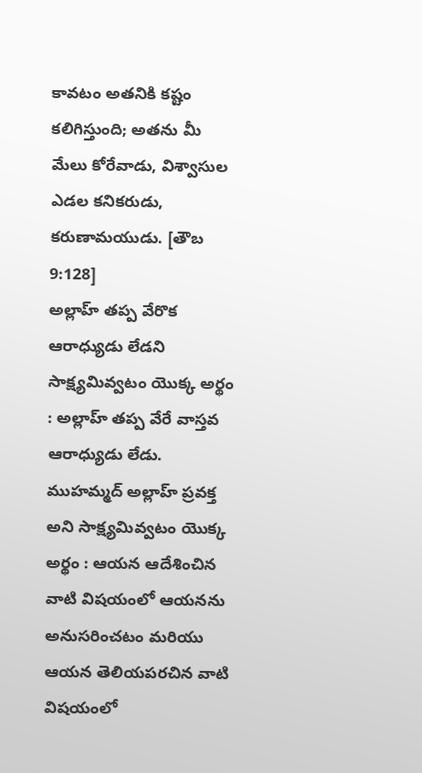కావటం అతనికి కష్టం కలిగిస్తుంది; అతను మీ మేలు కోరేవాడు, విశ్వాసుల ఎడల కనికరుడు, కరుణామయుడు. [తౌబ 9:128]
అల్లాహ్ తప్ప వేరొక ఆరాధ్యుడు లేడని సాక్ష్యమివ్వటం యొక్క అర్థం : అల్లాహ్ తప్ప వేరే వాస్తవ ఆరాధ్యుడు లేడు.
ముహమ్మద్ అల్లాహ్ ప్రవక్త అని సాక్ష్యమివ్వటం యొక్క అర్థం : ఆయన ఆదేశించిన వాటి విషయంలో ఆయనను అనుసరించటం మరియు ఆయన తెలియపరచిన వాటి విషయంలో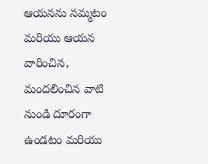ఆయనను నమ్మటం మరియు ఆయన వారించిన, మందలించిన వాటి నుండి దూరంగా ఉండటం మరియు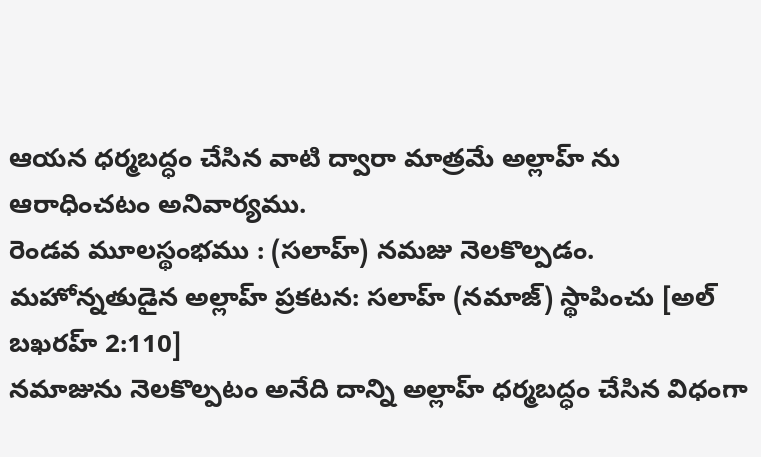ఆయన ధర్మబద్ధం చేసిన వాటి ద్వారా మాత్రమే అల్లాహ్ ను ఆరాధించటం అనివార్యము.
రెండవ మూలస్థంభము : (సలాహ్) నమజు నెలకొల్పడం.
మహోన్నతుడైన అల్లాహ్ ప్రకటన: సలాహ్ (నమాజ్) స్థాపించు [అల్ బఖరహ్ 2:110]
నమాజును నెలకొల్పటం అనేది దాన్ని అల్లాహ్ ధర్మబద్ధం చేసిన విధంగా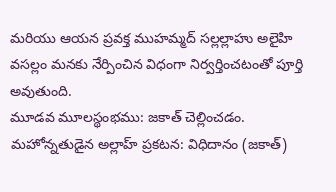మరియు ఆయన ప్రవక్త ముహమ్మద్ సల్లల్లాహు అలైహి వసల్లం మనకు నేర్పించిన విధంగా నిర్వర్తించటంతో పూర్తి అవుతుంది.
మూడవ మూలస్థంభము: జకాత్ చెల్లించడం.
మహోన్నతుడైన అల్లాహ్ ప్రకటన: విధిదానం (జకాత్)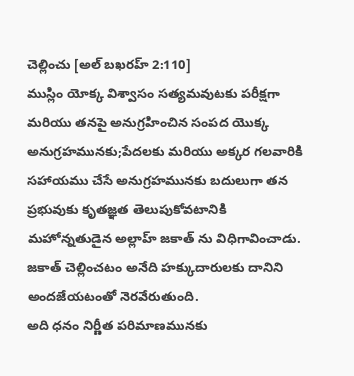చెల్లించు [అల్ బఖరహ్ 2:110]
ముస్లిం యోక్క విశ్వాసం సత్యమవుటకు పరీక్షగా మరియు తనపై అనుగ్రహించిన సంపద యొక్క అనుగ్రహమునకు;పేదలకు మరియు అక్కర గలవారికి సహాయము చేసే అనుగ్రహమునకు బదులుగా తన ప్రభువుకు కృతజ్ఞత తెలుపుకోవటానికి మహోన్నతుడైన అల్లాహ్ జకాత్ ను విధిగావించాడు.
జకాత్ చెల్లించటం అనేది హక్కుదారులకు దానిని అందజేయటంతో నెరవేరుతుంది.
అది ధనం నిర్ణీత పరిమాణమునకు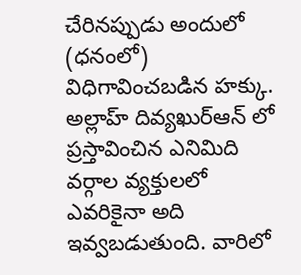చేరినప్పుడు అందులో (ధనంలో) విధిగావించబడిన హక్కు. అల్లాహ్ దివ్యఖుర్ఆన్ లో ప్రస్తావించిన ఎనిమిది వర్గాల వ్యక్తులలో ఎవరికైనా అది ఇవ్వబడుతుంది. వారిలో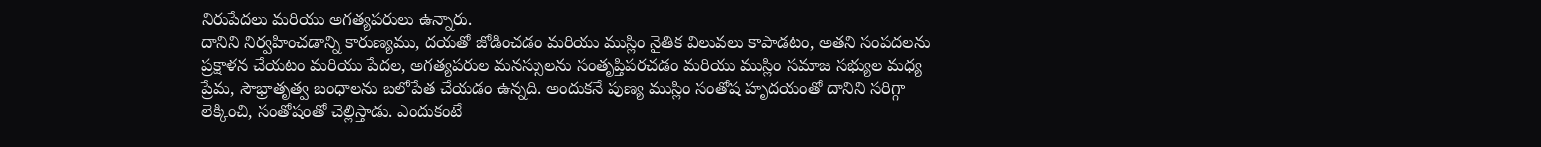నిరుపేదలు మరియు అగత్యపరులు ఉన్నారు.
దానిని నిర్వహించడాన్ని కారుణ్యము, దయతో జోడించడం మరియు ముస్లిం నైతిక విలువలు కాపాడటం, అతని సంపదలను ప్రక్షాళన చేయటం మరియు పేదల, అగత్యపరుల మనస్సులను సంతృప్తిపరచడం మరియు ముస్లిం సమాజ సభ్యుల మధ్య ప్రేమ, సౌభ్రాతృత్వ బంధాలను బలోపేత చేయడం ఉన్నది. అందుకనే పుణ్య ముస్లిం సంతోష హృదయంతో దానిని సరిగ్గా లెక్కించి, సంతోషంతో చెల్లిస్తాడు. ఎందుకంటే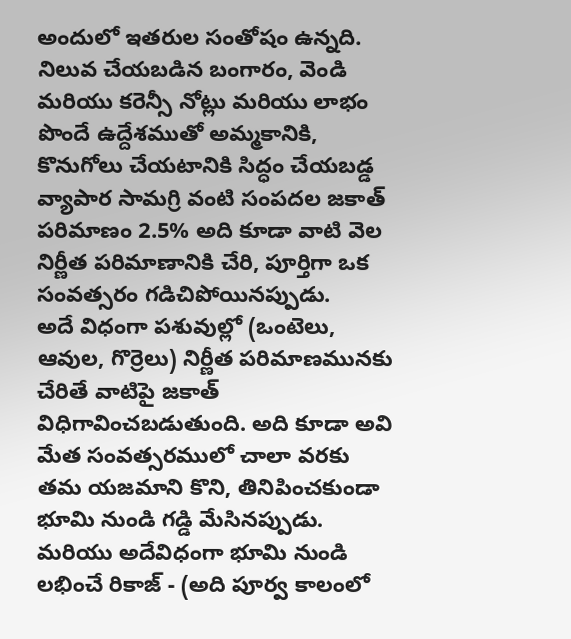అందులో ఇతరుల సంతోషం ఉన్నది.
నిలువ చేయబడిన బంగారం, వెండి మరియు కరెన్సీ నోట్లు మరియు లాభం పొందే ఉద్దేశముతో అమ్మకానికి, కొనుగోలు చేయటానికి సిద్ధం చేయబడ్డ వ్యాపార సామగ్రి వంటి సంపదల జకాత్ పరిమాణం 2.5% అది కూడా వాటి వెల నిర్ణీత పరిమాణానికి చేరి, పూర్తిగా ఒక సంవత్సరం గడిచిపోయినప్పుడు.
అదే విధంగా పశువుల్లో (ఒంటెలు, ఆవుల, గొర్రెలు) నిర్ణీత పరిమాణమునకు చేరితే వాటిపై జకాత్ విధిగావించబడుతుంది. అది కూడా అవి మేత సంవత్సరములో చాలా వరకు తమ యజమాని కొని, తినిపించకుండా భూమి నుండి గడ్డి మేసినప్పుడు.
మరియు అదేవిధంగా భూమి నుండి లభించే రికాజ్ - (అది పూర్వ కాలంలో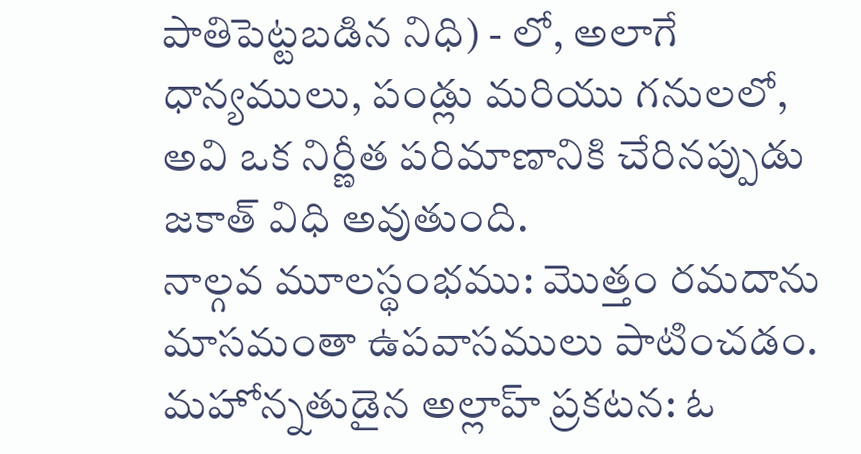పాతిపెట్టబడిన నిధి) - లో, అలాగే ధాన్యములు, పండ్లు మరియు గనులలో, అవి ఒక నిర్ణీత పరిమాణానికి చేరినప్పుడు జకాత్ విధి అవుతుంది.
నాల్గవ మూలస్థంభము: మొత్తం రమదాను మాసమంతా ఉపవాసములు పాటించడం.
మహోన్నతుడైన అల్లాహ్ ప్రకటన: ఓ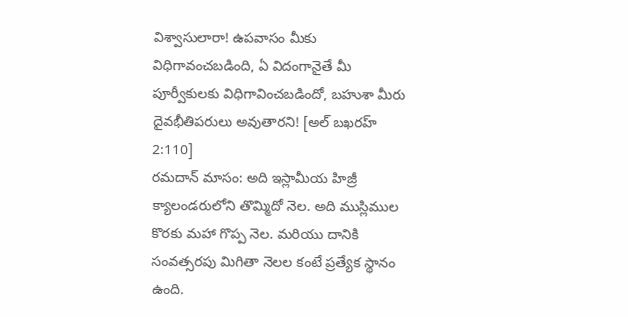విశ్వాసులారా! ఉపవాసం మీకు విధిగావంచబడింది, ఏ విదంగానైతే మీ పూర్వీకులకు విధిగావించబడిందో, బహుశా మీరు దైవభీతిపరులు అవుతారని! [అల్ బఖరహ్ 2:110]
రమదాన్ మాసం: అది ఇస్లామీయ హిజ్రీ క్యాలండరులోని తొమ్మిదో నెల. అది ముస్లిముల కొరకు మహా గొప్ప నెల. మరియు దానికి సంవత్సరపు మిగితా నెలల కంటే ప్రత్యేక స్థానం ఉంది.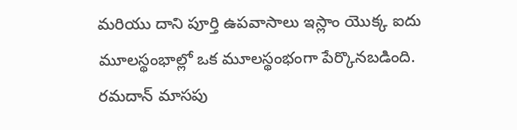మరియు దాని పూర్తి ఉపవాసాలు ఇస్లాం యొక్క ఐదు మూలస్థంభాల్లో ఒక మూలస్థంభంగా పేర్కొనబడింది.
రమదాన్ మాసపు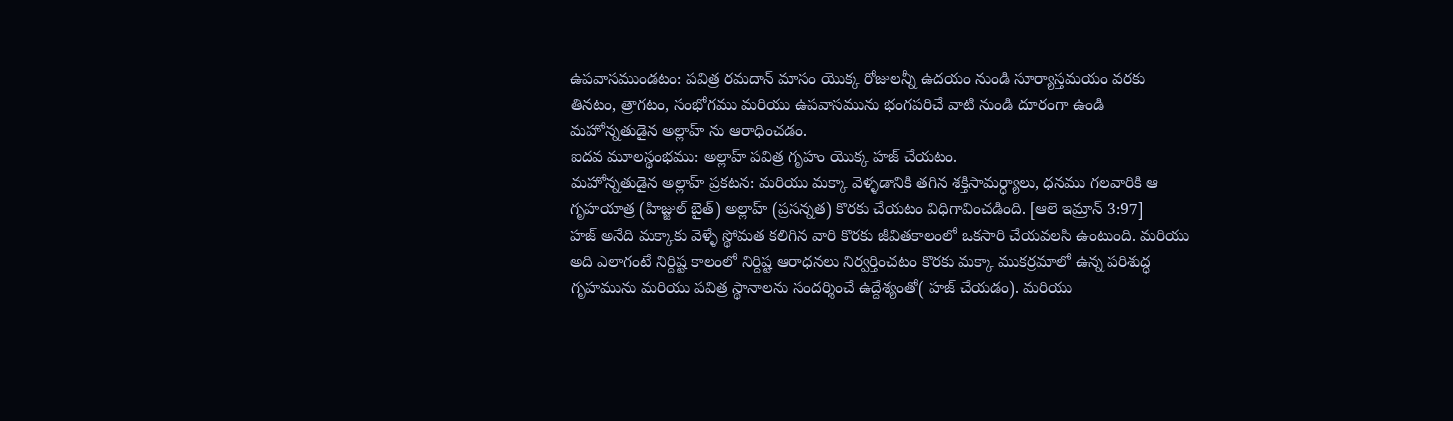ఉపవాసముండటం: పవిత్ర రమదాన్ మాసం యొక్క రోజులన్నీ ఉదయం నుండి సూర్యాస్తమయం వరకు తినటం, త్రాగటం, సంభోగము మరియు ఉపవాసమును భంగపరిచే వాటి నుండి దూరంగా ఉండి మహోన్నతుడైన అల్లాహ్ ను ఆరాధించడం.
ఐదవ మూలస్థంభము: అల్లాహ్ పవిత్ర గృహం యొక్క హజ్ చేయటం.
మహోన్నతుడైన అల్లాహ్ ప్రకటన: మరియు మక్కా వెళ్ళడానికి తగిన శక్తిసామర్ధ్యాలు, ధనము గలవారికి ఆ గృహయాత్ర (హిజ్జుల్ బైత్) అల్లాహ్ (ప్రసన్నత) కొరకు చేయటం విధిగావించడింది. [ఆలె ఇమ్రాన్ 3:97]
హజ్ అనేది మక్కాకు వెళ్ళే స్థోమత కలిగిన వారి కొరకు జీవితకాలంలో ఒకసారి చేయవలసి ఉంటుంది. మరియు అది ఎలాగంటే నిర్దిష్ట కాలంలో నిర్దిష్ట ఆరాధనలు నిర్వర్తించటం కొరకు మక్కా ముకర్రమాలో ఉన్న పరిశుద్ధ గృహమును మరియు పవిత్ర స్థానాలను సందర్శించే ఉద్దేశ్యంతో( హజ్ చేయడం). మరియు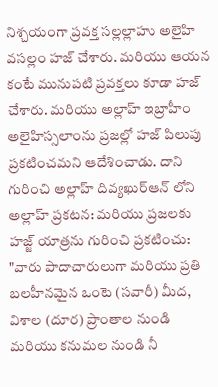నిశ్చయంగా ప్రవక్త సల్లల్లాహు అలైహి వసల్లం హజ్ చేశారు. మరియు ఆయన కంటే మునుపటి ప్రవక్తలు కూడా హజ్ చేశారు. మరియు అల్లాహ్ ఇబ్రాహీం అలైహిస్సలాంను ప్రజల్లో హజ్ పిలుపు ప్రకటించమని ఆదేశించాడు. దాని గురించి అల్లాహ్ దివ్యఖుర్ఆన్ లోని అల్లాహ్ ప్రకటన: మరియు ప్రజలకు హజ్జ్ యాత్రను గురించి ప్రకటించు: "వారు పాదాచారులుగా మరియు ప్రతి బలహీనమైన ఒంటె (సవారీ) మీద, విశాల (దూర) ప్రాంతాల నుండి మరియు కనుమల నుండి నీ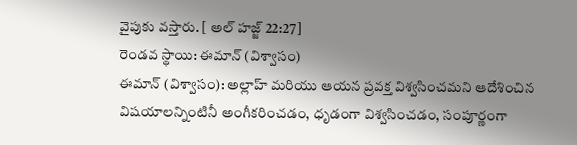వైపుకు వస్తారు. [ అల్ హజ్జ్ 22:27]
రెండవ స్థాయి: ఈమాన్ (విశ్వాసం)
ఈమాన్ (విశ్వాసం): అల్లాహ్ మరియు ఆయన ప్రవక్త విశ్వసించమని ఆదేశించిన విషయాలన్నింటినీ అంగీకరించడం, ధృడంగా విశ్వసించడం, సంపూర్ణంగా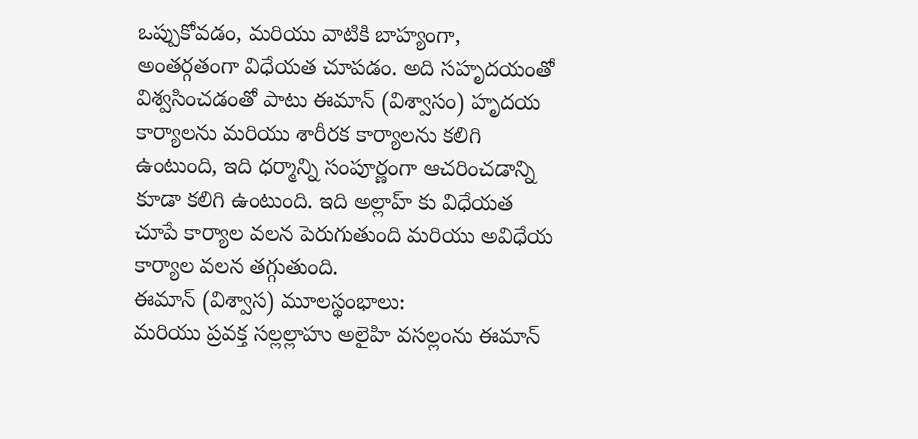ఒప్పుకోవడం, మరియు వాటికి బాహ్యంగా, అంతర్గతంగా విధేయత చూపడం. అది సహృదయంతో విశ్వసించడంతో పాటు ఈమాన్ (విశ్వాసం) హృదయ కార్యాలను మరియు శారీరక కార్యాలను కలిగి ఉంటుంది, ఇది ధర్మాన్ని సంపూర్ణంగా ఆచరించడాన్ని కూడా కలిగి ఉంటుంది. ఇది అల్లాహ్ కు విధేయత చూపే కార్యాల వలన పెరుగుతుంది మరియు అవిధేయ కార్యాల వలన తగ్గుతుంది.
ఈమాన్ (విశ్వాస) మూలస్థంభాలు:
మరియు ప్రవక్త సల్లల్లాహు అలైహి వసల్లంను ఈమాన్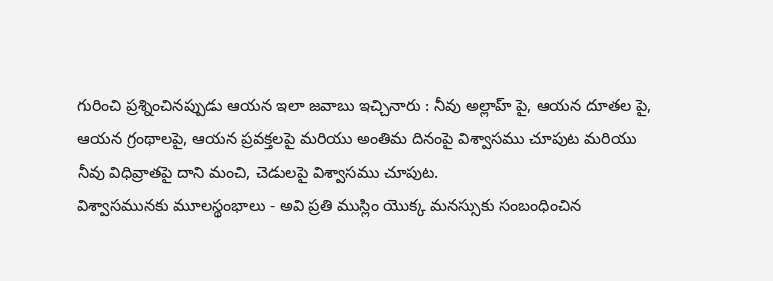గురించి ప్రశ్నించినప్పుడు ఆయన ఇలా జవాబు ఇచ్చినారు : నీవు అల్లాహ్ పై, ఆయన దూతల పై, ఆయన గ్రంథాలపై, ఆయన ప్రవక్తలపై మరియు అంతిమ దినంపై విశ్వాసము చూపుట మరియు నీవు విధివ్రాతపై దాని మంచి, చెడులపై విశ్వాసము చూపుట.
విశ్వాసమునకు మూలస్థంభాలు - అవి ప్రతి ముస్లిం యొక్క మనస్సుకు సంబంధించిన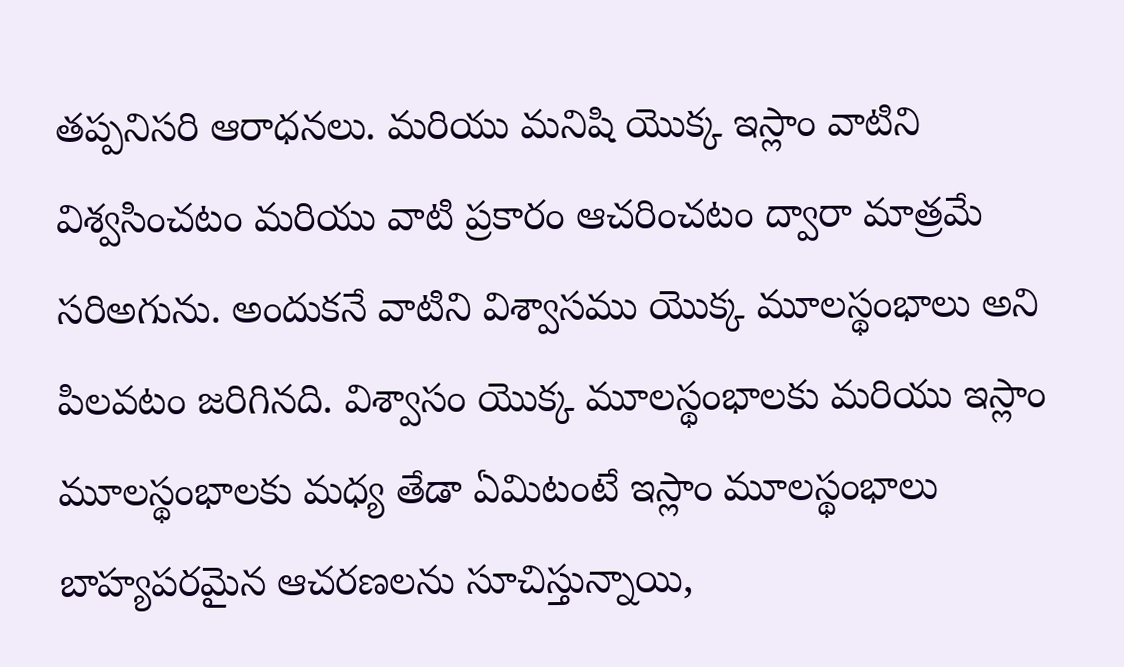తప్పనిసరి ఆరాధనలు. మరియు మనిషి యొక్క ఇస్లాం వాటిని విశ్వసించటం మరియు వాటి ప్రకారం ఆచరించటం ద్వారా మాత్రమే సరిఅగును. అందుకనే వాటిని విశ్వాసము యొక్క మూలస్థంభాలు అని పిలవటం జరిగినది. విశ్వాసం యొక్క మూలస్థంభాలకు మరియు ఇస్లాం మూలస్థంభాలకు మధ్య తేడా ఏమిటంటే ఇస్లాం మూలస్థంభాలు బాహ్యపరమైన ఆచరణలను సూచిస్తున్నాయి,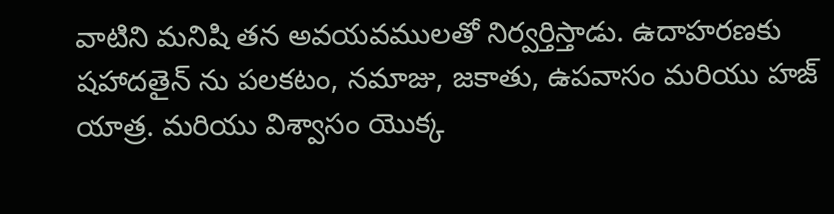వాటిని మనిషి తన అవయవములతో నిర్వర్తిస్తాడు. ఉదాహరణకు షహాదతైన్ ను పలకటం, నమాజు, జకాతు, ఉపవాసం మరియు హజ్ యాత్ర. మరియు విశ్వాసం యొక్క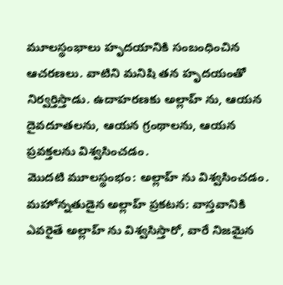మూలస్థంభాలు హృదయానికి సంబంధించిన ఆచరణలు. వాటిని మనిషి తన హృదయంతో నిర్వర్తిస్తాడు. ఉదాహరణకు అల్లాహ్ ను, ఆయన దైవదూతలను, ఆయన గ్రంథాలను, ఆయన ప్రవక్తలను విశ్వసించడం.
మొదటి మూలస్థంభం: అల్లాహ్ ను విశ్వసించడం.
మహోన్నతుడైన అల్లాహ్ ప్రకటన: వాస్తవానికి ఎవరైతే అల్లాహ్ ను విశ్వసిస్తారో, వారే నిజమైన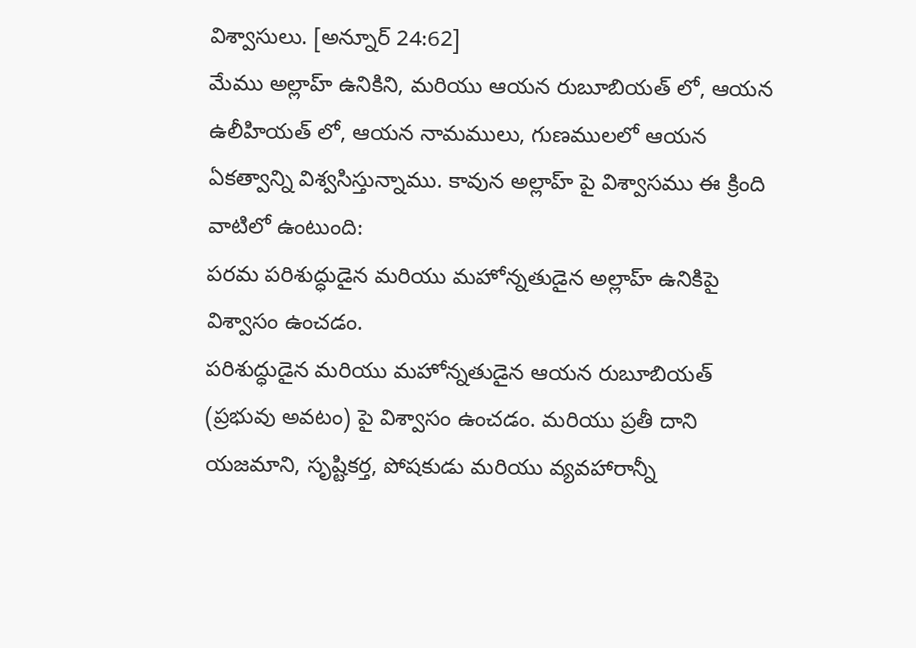విశ్వాసులు. [అన్నూర్ 24:62]
మేము అల్లాహ్ ఉనికిని, మరియు ఆయన రుబూబియత్ లో, ఆయన ఉలీహియత్ లో, ఆయన నామములు, గుణములలో ఆయన ఏకత్వాన్ని విశ్వసిస్తున్నాము. కావున అల్లాహ్ పై విశ్వాసము ఈ క్రింది వాటిలో ఉంటుంది:
పరమ పరిశుద్ధుడైన మరియు మహోన్నతుడైన అల్లాహ్ ఉనికిపై విశ్వాసం ఉంచడం.
పరిశుద్ధుడైన మరియు మహోన్నతుడైన ఆయన రుబూబియత్ (ప్రభువు అవటం) పై విశ్వాసం ఉంచడం. మరియు ప్రతీ దాని యజమాని, సృష్టికర్త, పోషకుడు మరియు వ్యవహారాన్నీ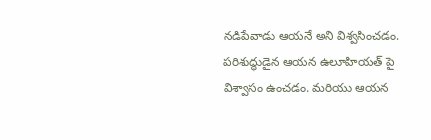నడిపేవాడు ఆయనే అని విశ్వసించడం.
పరిశుద్ధుడైన ఆయన ఉలూహియత్ పై విశ్వాసం ఉంచడం. మరియు ఆయన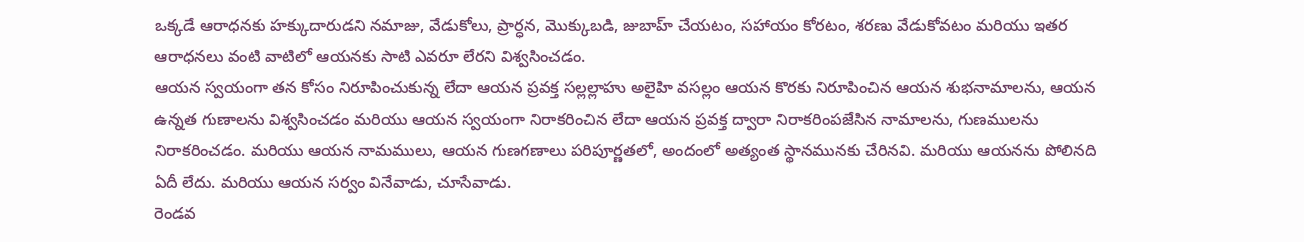ఒక్కడే ఆరాధనకు హక్కుదారుడని నమాజు, వేడుకోలు, ప్రార్ధన, మొక్కుబడి, జుబాహ్ చేయటం, సహాయం కోరటం, శరణు వేడుకోవటం మరియు ఇతర ఆరాధనలు వంటి వాటిలో ఆయనకు సాటి ఎవరూ లేరని విశ్వసించడం.
ఆయన స్వయంగా తన కోసం నిరూపించుకున్న లేదా ఆయన ప్రవక్త సల్లల్లాహు అలైహి వసల్లం ఆయన కొరకు నిరూపించిన ఆయన శుభనామాలను, ఆయన ఉన్నత గుణాలను విశ్వసించడం మరియు ఆయన స్వయంగా నిరాకరించిన లేదా ఆయన ప్రవక్త ద్వారా నిరాకరింపజేసిన నామాలను, గుణములను నిరాకరించడం. మరియు ఆయన నామములు, ఆయన గుణగణాలు పరిపూర్ణతలో, అందంలో అత్యంత స్థానమునకు చేరినవి. మరియు ఆయనను పోలినది ఏదీ లేదు. మరియు ఆయన సర్వం వినేవాడు, చూసేవాడు.
రెండవ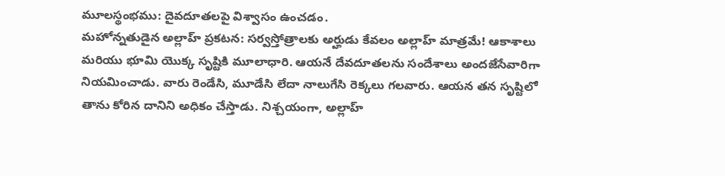మూలస్థంభము: దైవదూతలపై విశ్వాసం ఉంచడం.
మహోన్నతుడైన అల్లాహ్ ప్రకటన: సర్వస్తోత్రాలకు అర్హుడు కేవలం అల్లాహ్ మాత్రమే! ఆకాశాలు మరియు భూమి యొక్క సృష్టికి మూలాధారి. ఆయనే దేవదూతలను సందేశాలు అందజేసేవారిగా నియమించాడు. వారు రెండేసి, మూడేసి లేదా నాలుగేసి రెక్కలు గలవారు. ఆయన తన సృష్టిలో తాను కోరిన దానిని అధికం చేస్తాడు. నిశ్చయంగా, అల్లాహ్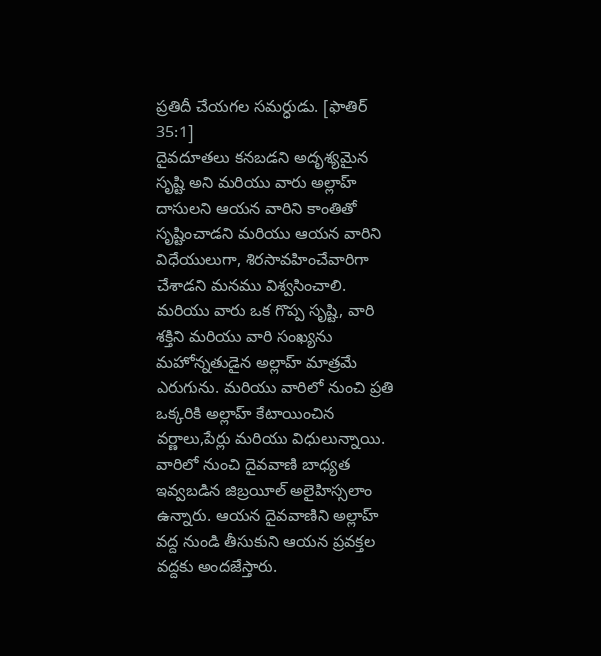ప్రతిదీ చేయగల సమర్ధుడు. [ఫాతిర్ 35:1]
దైవదూతలు కనబడని అదృశ్యమైన సృష్టి అని మరియు వారు అల్లాహ్ దాసులని ఆయన వారిని కాంతితో సృష్టించాడని మరియు ఆయన వారిని విధేయులుగా, శిరసావహించేవారిగా చేశాడని మనము విశ్వసించాలి.
మరియు వారు ఒక గొప్ప సృష్టి, వారి శక్తిని మరియు వారి సంఖ్యను మహోన్నతుడైన అల్లాహ్ మాత్రమే ఎరుగును. మరియు వారిలో నుంచి ప్రతి ఒక్కరికి అల్లాహ్ కేటాయించిన వర్ణాలు,పేర్లు మరియు విధులున్నాయి. వారిలో నుంచి దైవవాణి బాధ్యత ఇవ్వబడిన జిబ్రయీల్ అలైహిస్సలాం ఉన్నారు. ఆయన దైవవాణిని అల్లాహ్ వద్ద నుండి తీసుకుని ఆయన ప్రవక్తల వద్దకు అందజేస్తారు.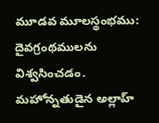మూడవ మూలస్థంభము: దైవగ్రంథములను విశ్వసించడం.
మహోన్నతుడైన అల్లాహ్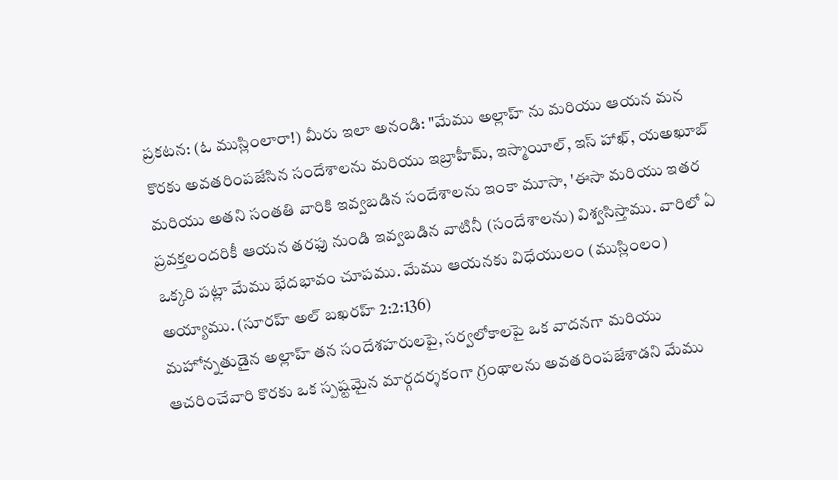ప్రకటన: (ఓ ముస్లింలారా!) మీరు ఇలా అనండి: "మేము అల్లాహ్ ను మరియు ఆయన మన కొరకు అవతరింపజేసిన సందేశాలను మరియు ఇబ్రాహీమ్, ఇస్మాయీల్, ఇస్ హాఖ్, యఅఖూబ్ మరియు అతని సంతతి వారికి ఇవ్వబడిన సందేశాలను ఇంకా మూసా, 'ఈసా మరియు ఇతర ప్రవక్తలందరికీ ఆయన తరఫు నుండి ఇవ్వబడిన వాటినీ (సందేశాలను) విశ్వసిస్తాము. వారిలో ఏ ఒక్కరి పట్లా మేము భేదభావం చూపము. మేము ఆయనకు విధేయులం (ముస్లింలం) అయ్యాము. (సూరహ్ అల్ బఖరహ్ 2:2:136)
మహోన్నతుడైన అల్లాహ్ తన సందేశహరులపై, సర్వలోకాలపై ఒక వాదనగా మరియు ఆచరించేవారి కొరకు ఒక స్పష్టమైన మార్గదర్శకంగా గ్రంథాలను అవతరింపజేశాడని మేము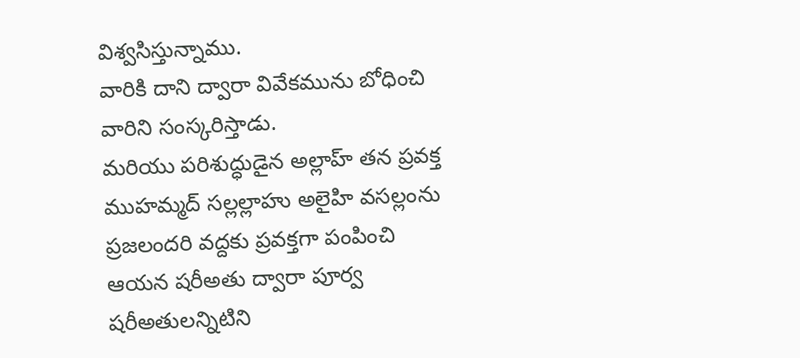విశ్వసిస్తున్నాము.
వారికి దాని ద్వారా వివేకమును బోధించి వారిని సంస్కరిస్తాడు.
మరియు పరిశుద్ధుడైన అల్లాహ్ తన ప్రవక్త ముహమ్మద్ సల్లల్లాహు అలైహి వసల్లంను ప్రజలందరి వద్దకు ప్రవక్తగా పంపించి ఆయన షరీఅతు ద్వారా పూర్వ షరీఅతులన్నిటిని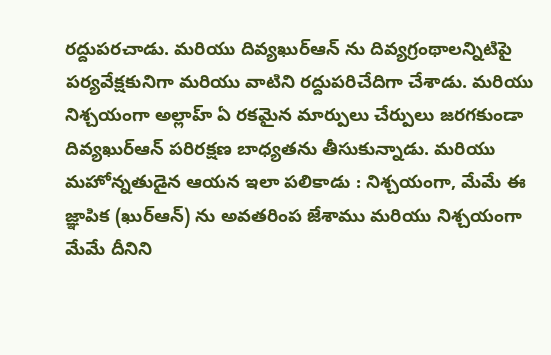రద్దుపరచాడు. మరియు దివ్యఖుర్ఆన్ ను దివ్యగ్రంథాలన్నిటిపై పర్యవేక్షకునిగా మరియు వాటిని రద్దుపరిచేదిగా చేశాడు. మరియు నిశ్చయంగా అల్లాహ్ ఏ రకమైన మార్పులు చేర్పులు జరగకుండా దివ్యఖుర్ఆన్ పరిరక్షణ బాధ్యతను తీసుకున్నాడు. మరియు మహోన్నతుడైన ఆయన ఇలా పలికాడు : నిశ్చయంగా, మేమే ఈ జ్ఞాపిక (ఖుర్ఆన్) ను అవతరింప జేశాము మరియు నిశ్చయంగా మేమే దీనిని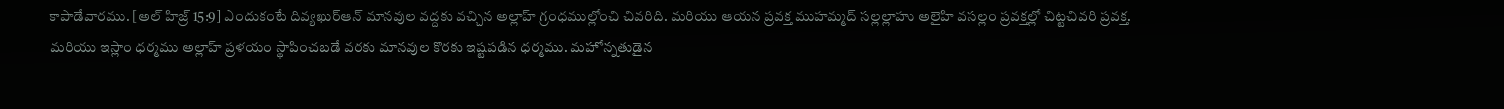కాపాడేవారము. [అల్ హిజ్ర్ 15:9] ఎందుకంటే దివ్యఖుర్ఆన్ మానవుల వద్దకు వచ్చిన అల్లాహ్ గ్రంధముల్లోంచి చివరిది. మరియు ఆయన ప్రవక్త ముహమ్మద్ సల్లల్లాహు అలైహి వసల్లం ప్రవక్తల్లో చిట్టచివరి ప్రవక్త. మరియు ఇస్లాం ధర్మము అల్లాహ్ ప్రళయం స్థాపించబడే వరకు మానవుల కొరకు ఇష్టపడిన ధర్మము. మహోన్నతుడైన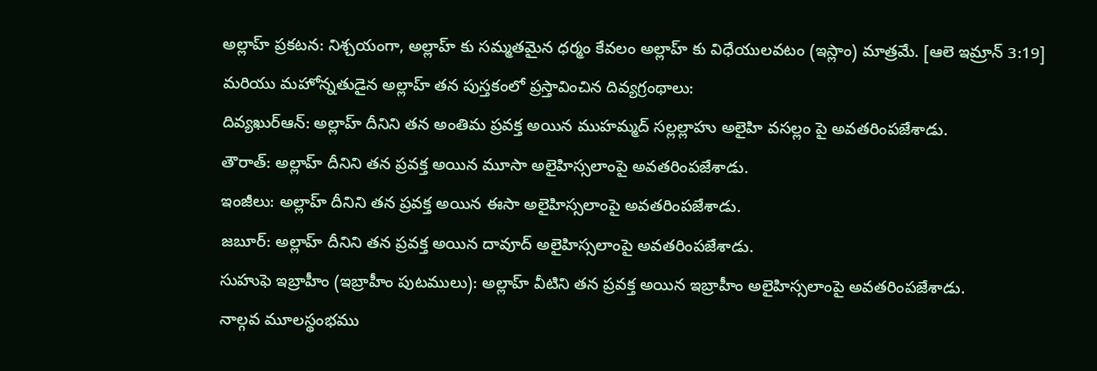అల్లాహ్ ప్రకటన: నిశ్చయంగా, అల్లాహ్ కు సమ్మతమైన ధర్మం కేవలం అల్లాహ్ కు విధేయులవటం (ఇస్లాం) మాత్రమే. [ఆలె ఇమ్రాన్ 3:19]
మరియు మహోన్నతుడైన అల్లాహ్ తన పుస్తకంలో ప్రస్తావించిన దివ్యగ్రంథాలు:
దివ్యఖుర్ఆన్: అల్లాహ్ దీనిని తన అంతిమ ప్రవక్త అయిన ముహమ్మద్ సల్లల్లాహు అలైహి వసల్లం పై అవతరింపజేశాడు.
తౌరాత్: అల్లాహ్ దీనిని తన ప్రవక్త అయిన మూసా అలైహిస్సలాంపై అవతరింపజేశాడు.
ఇంజీలు: అల్లాహ్ దీనిని తన ప్రవక్త అయిన ఈసా అలైహిస్సలాంపై అవతరింపజేశాడు.
జబూర్: అల్లాహ్ దీనిని తన ప్రవక్త అయిన దావూద్ అలైహిస్సలాంపై అవతరింపజేశాడు.
సుహుఫె ఇబ్రాహీం (ఇబ్రాహీం పుటములు): అల్లాహ్ వీటిని తన ప్రవక్త అయిన ఇబ్రాహీం అలైహిస్సలాంపై అవతరింపజేశాడు.
నాల్గవ మూలస్థంభము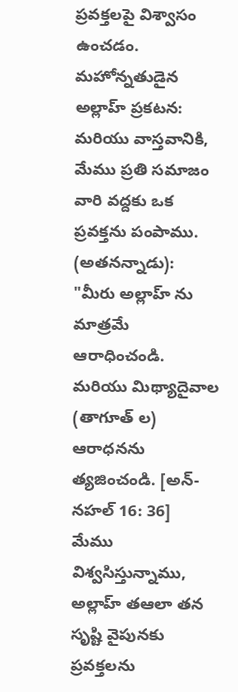ప్రవక్తలపై విశ్వాసం ఉంచడం.
మహోన్నతుడైన అల్లాహ్ ప్రకటన: మరియు వాస్తవానికి, మేము ప్రతి సమాజం వారి వద్దకు ఒక ప్రవక్తను పంపాము. (అతనన్నాడు): "మీరు అల్లాహ్ ను మాత్రమే ఆరాధించండి. మరియు మిథ్యాదైవాల (తాగూత్ ల) ఆరాధనను త్యజించండి. [అన్-నహల్ 16: 36]
మేము విశ్వసిస్తున్నాము, అల్లాహ్ తఆలా తన సృష్టి వైపునకు ప్రవక్తలను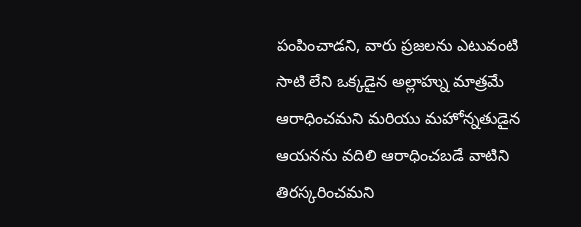పంపించాడని, వారు ప్రజలను ఎటువంటి సాటి లేని ఒక్కడైన అల్లాహ్ను మాత్రమే ఆరాధించమని మరియు మహోన్నతుడైన ఆయనను వదిలి ఆరాధించబడే వాటిని తిరస్కరించమని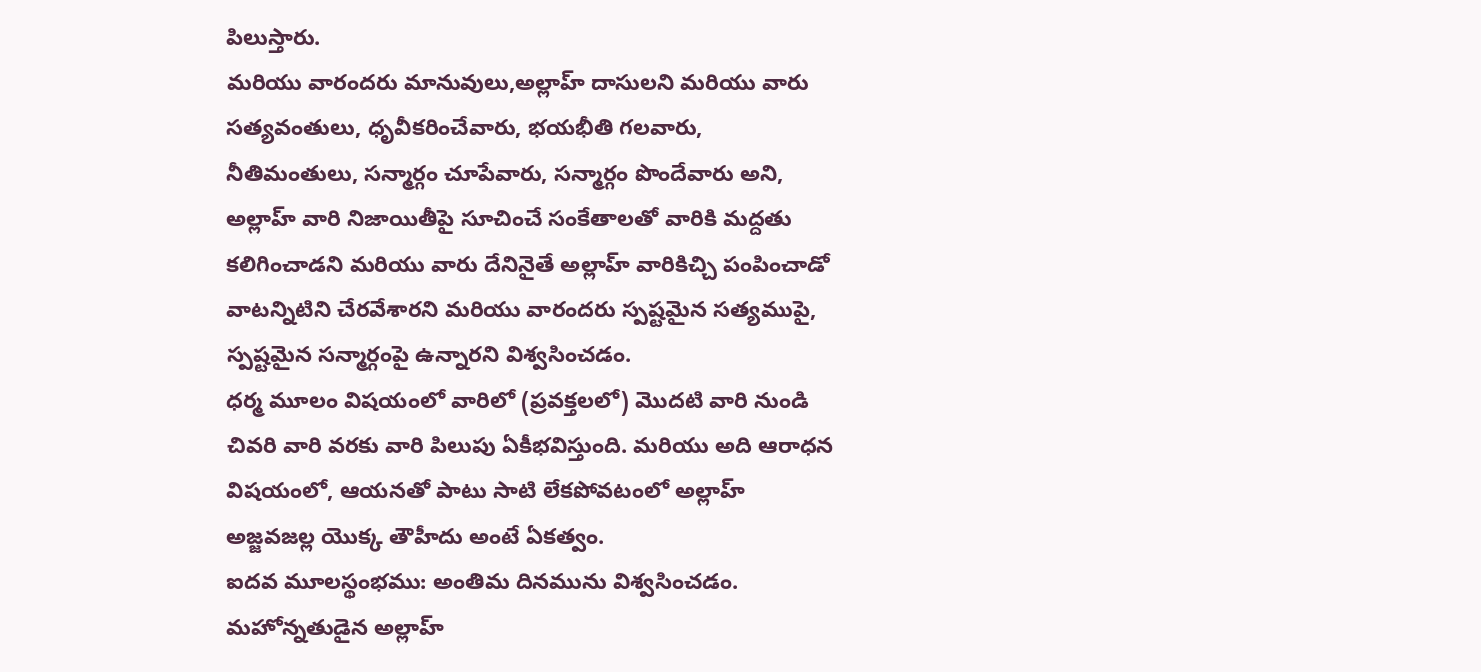పిలుస్తారు.
మరియు వారందరు మానువులు,అల్లాహ్ దాసులని మరియు వారు సత్యవంతులు, ధృవీకరించేవారు, భయభీతి గలవారు, నీతిమంతులు, సన్మార్గం చూపేవారు, సన్మార్గం పొందేవారు అని, అల్లాహ్ వారి నిజాయితీపై సూచించే సంకేతాలతో వారికి మద్దతు కలిగించాడని మరియు వారు దేనినైతే అల్లాహ్ వారికిచ్చి పంపించాడో వాటన్నిటిని చేరవేశారని మరియు వారందరు స్పష్టమైన సత్యముపై, స్పష్టమైన సన్మార్గంపై ఉన్నారని విశ్వసించడం.
ధర్మ మూలం విషయంలో వారిలో (ప్రవక్తలలో) మొదటి వారి నుండి చివరి వారి వరకు వారి పిలుపు ఏకీభవిస్తుంది. మరియు అది ఆరాధన విషయంలో, ఆయనతో పాటు సాటి లేకపోవటంలో అల్లాహ్ అజ్జవజల్ల యొక్క తౌహీదు అంటే ఏకత్వం.
ఐదవ మూలస్థంభము: అంతిమ దినమును విశ్వసించడం.
మహోన్నతుడైన అల్లాహ్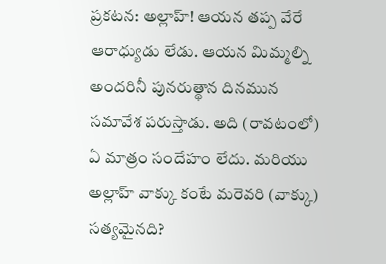ప్రకటన: అల్లాహ్! ఆయన తప్ప వేరే ఆరాధ్యుడు లేడు. ఆయన మిమ్మల్ని అందరినీ పునరుత్థాన దినమున సమావేశ పరుస్తాడు. అది (రావటంలో) ఏ మాత్రం సందేహం లేదు. మరియు అల్లాహ్ వాక్కు కంటే మరెవరి (వాక్కు) సత్యమైనది?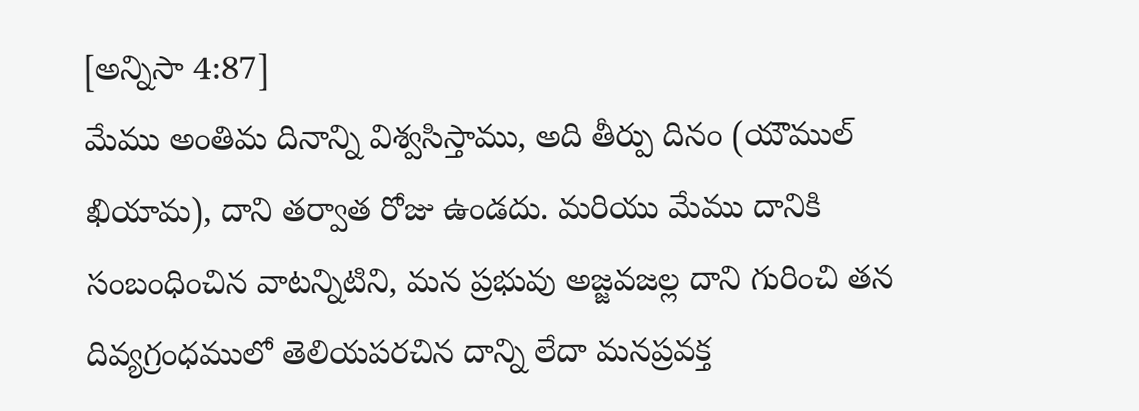[అన్నిసా 4:87]
మేము అంతిమ దినాన్ని విశ్వసిస్తాము, అది తీర్పు దినం (యౌముల్ ఖియామ), దాని తర్వాత రోజు ఉండదు. మరియు మేము దానికి సంబంధించిన వాటన్నిటిని, మన ప్రభువు అజ్జవజల్ల దాని గురించి తన దివ్యగ్రంధములో తెలియపరచిన దాన్ని లేదా మనప్రవక్త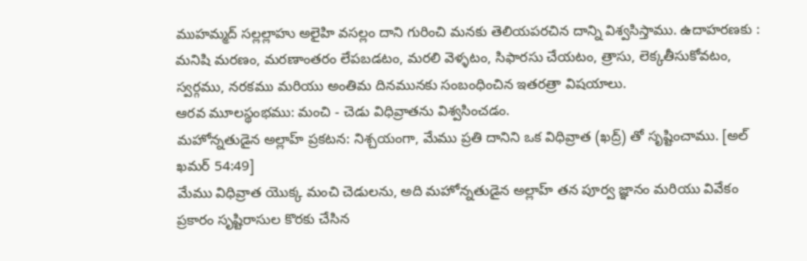ముహమ్మద్ సల్లల్లాహు అలైహి వసల్లం దాని గురించి మనకు తెలియపరచిన దాన్ని విశ్వసిస్తాము. ఉదాహరణకు : మనిషి మరణం, మరణాంతరం లేపబడటం, మరలి వెళ్ళటం, సిఫారసు చేయటం, త్రాసు, లెక్కతీసుకోవటం, స్వర్గము, నరకము మరియు అంతిమ దినమునకు సంబంధించిన ఇతరత్రా విషయాలు.
ఆరవ మూలస్థంభము: మంచి - చెడు విధివ్రాతను విశ్వసించడం.
మహోన్నతుడైన అల్లాహ్ ప్రకటన: నిశ్చయంగా, మేము ప్రతి దానిని ఒక విధివ్రాత (ఖద్ర్) తో సృష్టించాము. [అల్ ఖమర్ 54:49]
మేము విధివ్రాత యొక్క మంచి చెడులను, అది మహోన్నతుడైన అల్లాహ్ తన పూర్వ జ్ఞానం మరియు వివేకం ప్రకారం సృష్టిరాసుల కొరకు చేసిన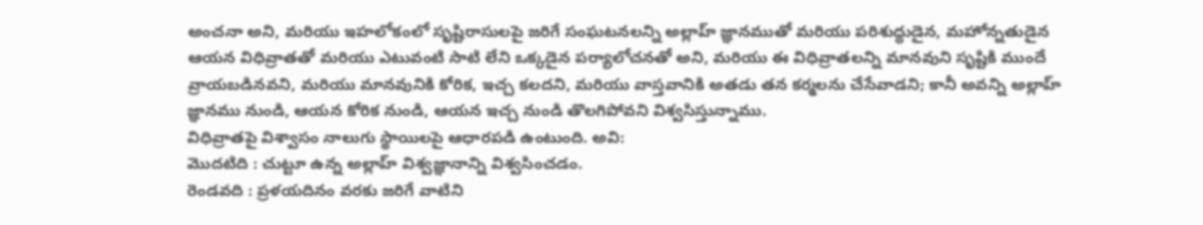అంచనా అని, మరియు ఇహలోకంలో సృష్టిరాసులపై జరిగే సంఘటనలన్ని అల్లాహ్ జ్ఞానముతో మరియు పరిశుద్ధుడైన, మహోన్నతుడైన ఆయన విధివ్రాతతో మరియు ఎటువంటి సాటి లేని ఒక్కడైన పర్యాలోచనతో అని, మరియు ఈ విధివ్రాతలన్ని మానవుని సృష్టికి ముందే వ్రాయబడినవని, మరియు మానవునికి కోరిక, ఇచ్చ కలదని, మరియు వాస్తవానికి అతడు తన కర్మలను చేసేవాడని; కానీ అవన్ని అల్లాహ్ జ్ఞానము నుండి, ఆయన కోరిక నుండి, ఆయన ఇచ్చ నుండి తొలగిపోవని విశ్వసిస్తున్నాము.
విధివ్రాతపై విశ్వాసం నాలుగు స్థాయిలపై ఆధారపడి ఉంటుంది. అవి:
మొదటిది : చుట్టూ ఉన్న అల్లాహ్ విశ్వజ్ఞానాన్ని విశ్వసించడం.
రెండవది : ప్రళయదినం వరకు జరిగే వాటిని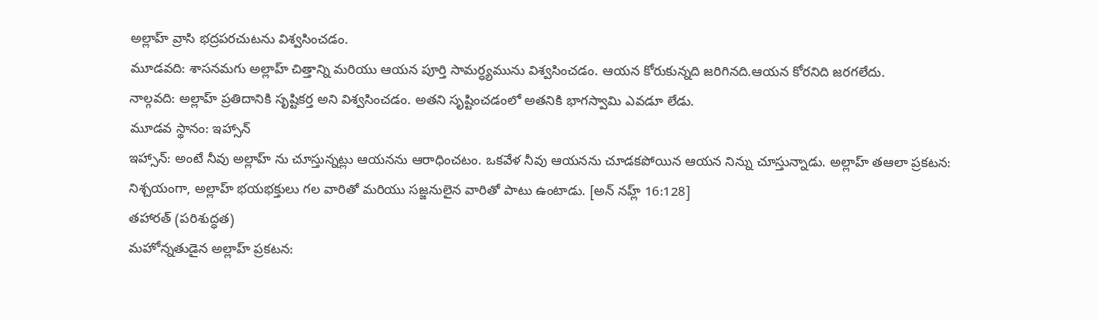అల్లాహ్ వ్రాసి భద్రపరచుటను విశ్వసించడం.
మూడవది: శాసనమగు అల్లాహ్ చిత్తాన్ని మరియు ఆయన పూర్తి సామర్ధ్యమును విశ్వసించడం. ఆయన కోరుకున్నది జరిగినది.ఆయన కోరనిది జరగలేదు.
నాల్గవది: అల్లాహ్ ప్రతిదానికి సృష్టికర్త అని విశ్వసించడం. అతని సృష్టించడంలో అతనికి భాగస్వామి ఎవడూ లేడు.
మూడవ స్థానం: ఇహ్సాన్
ఇహ్సాన్: అంటే నీవు అల్లాహ్ ను చూస్తున్నట్లు ఆయనను ఆరాధించటం. ఒకవేళ నీవు ఆయనను చూడకపోయిన ఆయన నిన్ను చూస్తున్నాడు. అల్లాహ్ తఆలా ప్రకటన: నిశ్చయంగా, అల్లాహ్ భయభక్తులు గల వారితో మరియు సజ్జనులైన వారితో పాటు ఉంటాడు. [అన్ నహ్ల్ 16:128]
తహారత్ (పరిశుద్ధత)
మహోన్నతుడైన అల్లాహ్ ప్రకటన: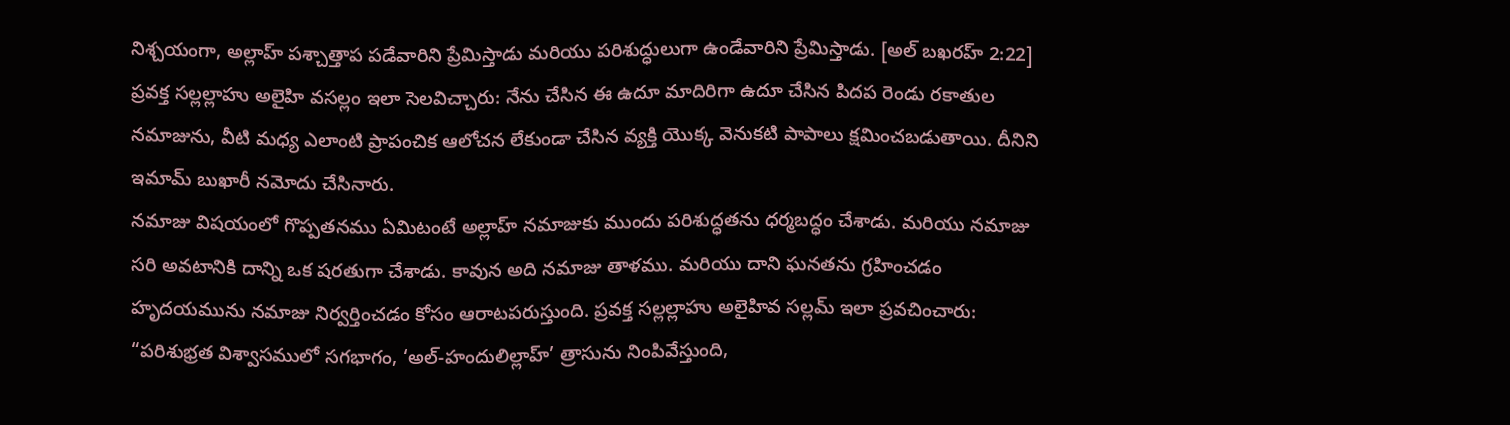నిశ్చయంగా, అల్లాహ్ పశ్చాత్తాప పడేవారిని ప్రేమిస్తాడు మరియు పరిశుద్ధులుగా ఉండేవారిని ప్రేమిస్తాడు. [అల్ బఖరహ్ 2:22]
ప్రవక్త సల్లల్లాహు అలైహి వసల్లం ఇలా సెలవిచ్చారు: నేను చేసిన ఈ ఉదూ మాదిరిగా ఉదూ చేసిన పిదప రెండు రకాతుల నమాజును, వీటి మధ్య ఎలాంటి ప్రాపంచిక ఆలోచన లేకుండా చేసిన వ్యక్తి యొక్క వెనుకటి పాపాలు క్షమించబడుతాయి. దీనిని ఇమామ్ బుఖారీ నమోదు చేసినారు.
నమాజు విషయంలో గొప్పతనము ఏమిటంటే అల్లాహ్ నమాజుకు ముందు పరిశుద్ధతను ధర్మబద్ధం చేశాడు. మరియు నమాజు సరి అవటానికి దాన్ని ఒక షరతుగా చేశాడు. కావున అది నమాజు తాళము. మరియు దాని ఘనతను గ్రహించడం హృదయమును నమాజు నిర్వర్తించడం కోసం ఆరాటపరుస్తుంది. ప్రవక్త సల్లల్లాహు అలైహివ సల్లమ్ ఇలా ప్రవచించారు: “పరిశుభ్రత విశ్వాసములో సగభాగం, ‘అల్-హందులిల్లాహ్’ త్రాసును నింపివేస్తుంది,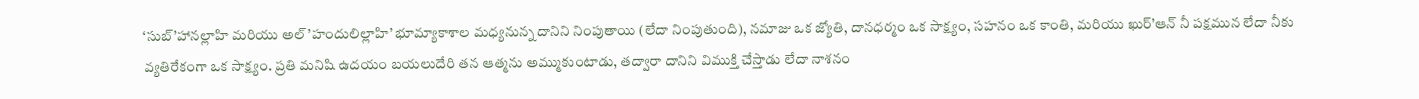‘సుబ్’హానల్లాహి మరియు అల్’హందులిల్లాహి’ భూమ్యాకాశాల మధ్యనున్న దానిని నింపుతాయి (లేదా నింపుతుంది), నమాజు ఒక జ్యోతి, దానధర్మం ఒక సాక్ష్యం, సహనం ఒక కాంతి, మరియు ఖుర్’ఆన్ నీ పక్షమున లేదా నీకు వ్యతిరేకంగా ఒక సాక్ష్యం. ప్రతి మనిషి ఉదయం బయలుదేరి తన ఆత్మను అమ్ముకుంటాడు, తద్వారా దానిని విముక్తి చేస్తాడు లేదా నాశనం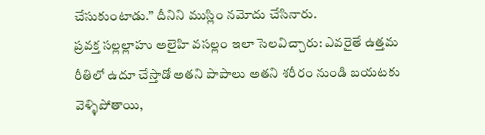చేసుకుంటాడు.” దీనిని ముస్లిం నమోదు చేసినారు.
ప్రవక్త సల్లల్లాహు అలైహి వసల్లం ఇలా సెలవిచ్చారు: ఎవరైతే ఉత్తమ రీతిలో ఉదూ చేస్తాడో అతని పాపాలు అతని శరీరం నుండి బయటకు వెళ్ళిపోతాయి,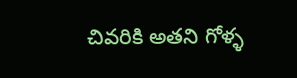చివరికి అతని గోళ్ళ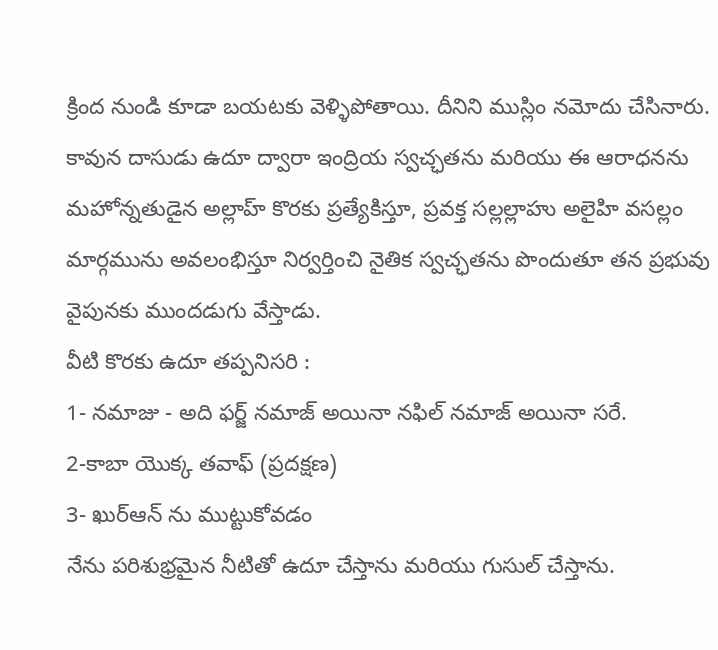క్రింద నుండి కూడా బయటకు వెళ్ళిపోతాయి. దీనిని ముస్లిం నమోదు చేసినారు.
కావున దాసుడు ఉదూ ద్వారా ఇంద్రియ స్వచ్ఛతను మరియు ఈ ఆరాధనను మహోన్నతుడైన అల్లాహ్ కొరకు ప్రత్యేకిస్తూ, ప్రవక్త సల్లల్లాహు అలైహి వసల్లం మార్గమును అవలంభిస్తూ నిర్వర్తించి నైతిక స్వచ్ఛతను పొందుతూ తన ప్రభువు వైపునకు ముందడుగు వేస్తాడు.
వీటి కొరకు ఉదూ తప్పనిసరి :
1- నమాజు - అది ఫర్జ్ నమాజ్ అయినా నఫిల్ నమాజ్ అయినా సరే.
2-కాబా యొక్క తవాఫ్ (ప్రదక్షణ)
3- ఖుర్ఆన్ ను ముట్టుకోవడం
నేను పరిశుభ్రమైన నీటితో ఉదూ చేస్తాను మరియు గుసుల్ చేస్తాను.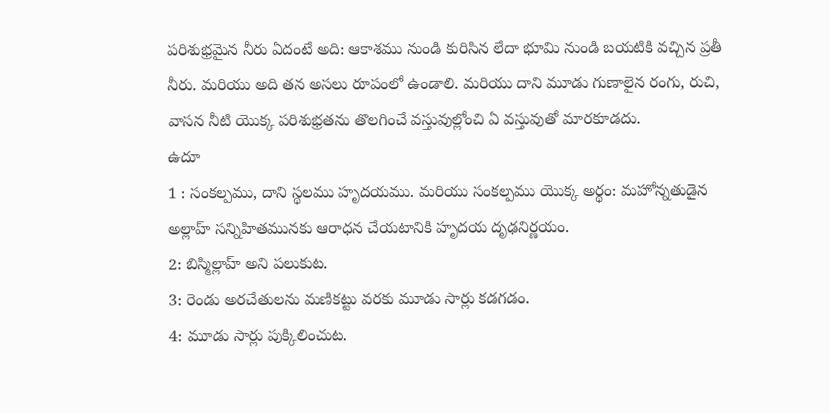పరిశుభ్రమైన నీరు ఏదంటే అది: ఆకాశము నుండి కురిసిన లేదా భూమి నుండి బయటికి వచ్చిన ప్రతీ నీరు. మరియు అది తన అసలు రూపంలో ఉండాలి. మరియు దాని మూడు గుణాలైన రంగు, రుచి, వాసన నీటి యొక్క పరిశుభ్రతను తొలగించే వస్తువుల్లోంచి ఏ వస్తువుతో మారకూడదు.
ఉదూ
1 : సంకల్పము, దాని స్థలము హృదయము. మరియు సంకల్పము యొక్క అర్థం: మహోన్నతుడైన అల్లాహ్ సన్నిహితమునకు ఆరాధన చేయటానికి హృదయ దృఢనిర్ణయం.
2: బిస్మిల్లాహ్ అని పలుకుట.
3: రెండు అరచేతులను మణికట్టు వరకు మూడు సార్లు కడగడం.
4: మూడు సార్లు పుక్కిలించుట.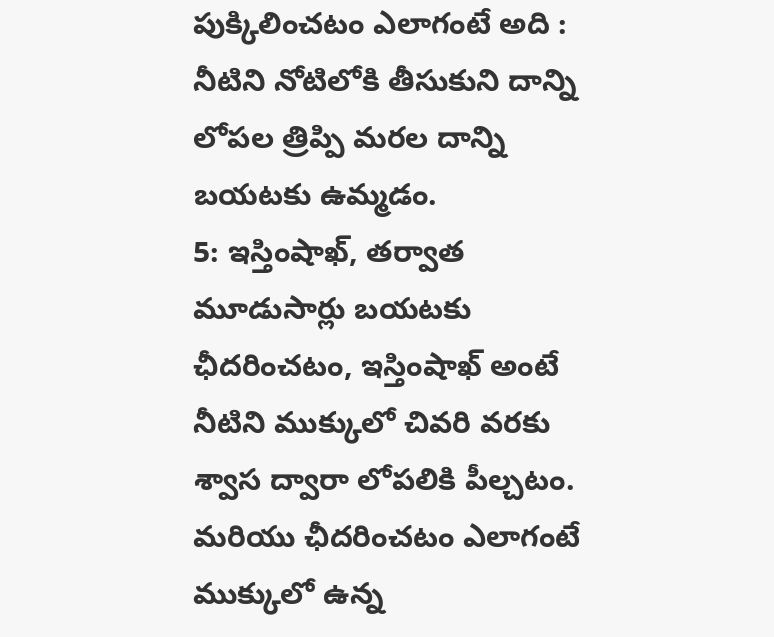పుక్కిలించటం ఎలాగంటే అది : నీటిని నోటిలోకి తీసుకుని దాన్ని లోపల త్రిప్పి మరల దాన్ని బయటకు ఉమ్మడం.
5: ఇస్తింషాఖ్, తర్వాత మూడుసార్లు బయటకు ఛీదరించటం, ఇస్తింషాఖ్ అంటే నీటిని ముక్కులో చివరి వరకు శ్వాస ద్వారా లోపలికి పీల్చటం.
మరియు ఛీదరించటం ఎలాగంటే ముక్కులో ఉన్న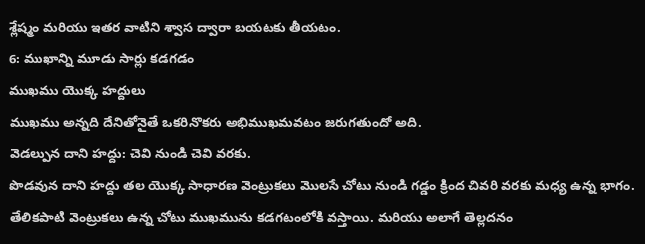శ్లేష్మం మరియు ఇతర వాటిని శ్వాస ద్వారా బయటకు తీయటం.
6: ముఖాన్ని మూడు సార్లు కడగడం
ముఖము యొక్క హద్దులు
ముఖము అన్నది దేనితోనైతే ఒకరినొకరు అభిముఖమవటం జరుగతుందో అది.
వెడల్పున దాని హద్దు: చెవి నుండి చెవి వరకు.
పొడవున దాని హద్దు తల యొక్క సాధారణ వెంట్రుకలు మొలసే చోటు నుండి గడ్డం క్రింద చివరి వరకు మధ్య ఉన్న భాగం.
తేలికపాటి వెంట్రుకలు ఉన్న చోటు ముఖమును కడగటంలోకి వస్తాయి. మరియు అలాగే తెల్లదనం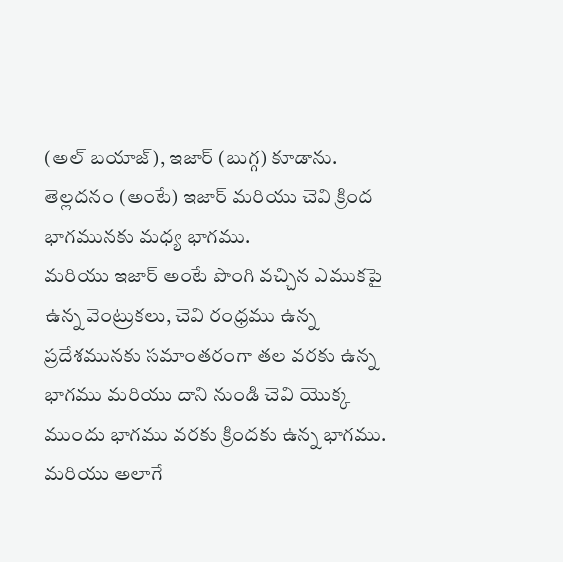(అల్ బయాజ్), ఇజార్ (బుగ్గ) కూడాను.
తెల్లదనం (అంటే) ఇజార్ మరియు చెవి క్రింద భాగమునకు మధ్య భాగము.
మరియు ఇజార్ అంటే పొంగి వచ్చిన ఎముకపై ఉన్న వెంట్రుకలు, చెవి రంధ్రము ఉన్న ప్రదేశమునకు సమాంతరంగా తల వరకు ఉన్న భాగము మరియు దాని నుండి చెవి యొక్క ముందు భాగము వరకు క్రిందకు ఉన్న భాగము.
మరియు అలాగే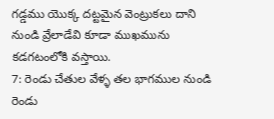గడ్డము యొక్క దట్టమైన వెంట్రుకలు దాని నుండి వ్రేలాడేవి కూడా ముఖమును కడగటంలోకి వస్తాయి.
7: రెండు చేతుల వేళ్ళ తల భాగముల నుండి రెండు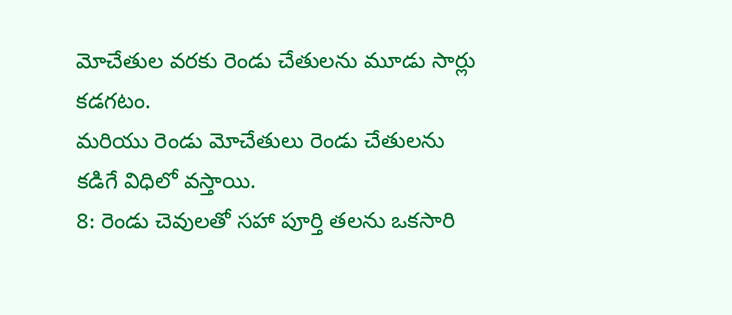మోచేతుల వరకు రెండు చేతులను మూడు సార్లు కడగటం.
మరియు రెండు మోచేతులు రెండు చేతులను కడిగే విధిలో వస్తాయి.
8: రెండు చెవులతో సహా పూర్తి తలను ఒకసారి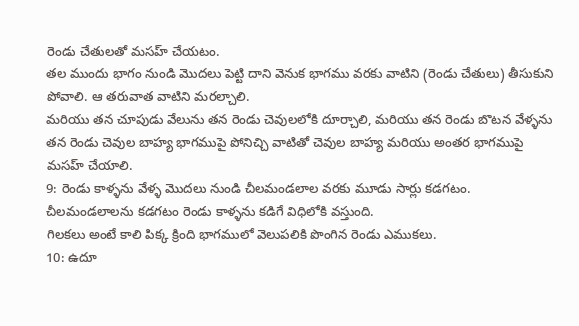రెండు చేతులతో మసహ్ చేయటం.
తల ముందు భాగం నుండి మొదలు పెట్టి దాని వెనుక భాగము వరకు వాటిని (రెండు చేతులు) తీసుకుని పోవాలి. ఆ తరువాత వాటిని మరల్చాలి.
మరియు తన చూపుడు వేలును తన రెండు చెవులలోకి దూర్చాలి, మరియు తన రెండు బొటన వేళ్ళను తన రెండు చెవుల బాహ్య భాగముపై పోనిచ్చి వాటితో చెవుల బాహ్య మరియు అంతర భాగముపై మసహ్ చేయాలి.
9: రెండు కాళ్ళను వేళ్ళ మొదలు నుండి చీలమండలాల వరకు మూడు సార్లు కడగటం. చీలమండలాలను కడగటం రెండు కాళ్ళను కడిగే విధిలోకి వస్తుంది.
గిలకలు అంటే కాలి పిక్క క్రింది భాగములో వెలుపలికి పొంగిన రెండు ఎముకలు.
10: ఉదూ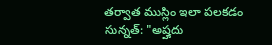తర్వాత ముస్లిం ఇలా పలకడం సున్నత్: "అష్హదు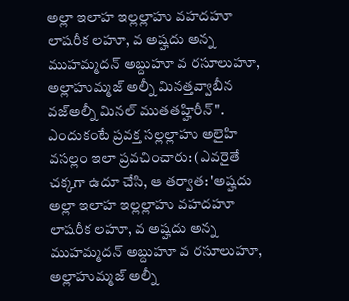అల్లా ఇలాహ ఇల్లల్లాహు వహదహూ లాషరీక లహూ, వ అష్హదు అన్న ముహమ్మదన్ అబ్దుహూ వ రసూలుహూ, అల్లాహుమ్మజ్ అల్నీ మినత్తవ్వాబీన వజ్అల్నీ మినల్ ముతతహ్హిరీన్". ఎందుకంటే ప్రవక్త సల్లల్లాహు అలైహి వసల్లం ఇలా ప్రవచించారు: (ఎవరైతే చక్కగా ఉదూ చేసి, ఆ తర్వాత: 'అష్హదు అల్లా ఇలాహ ఇల్లల్లాహు వహదహూ లాషరీక లహూ, వ అష్హదు అన్న ముహమ్మదన్ అబ్దుహూ వ రసూలుహూ, అల్లాహుమ్మజ్ అల్నీ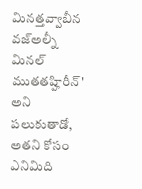మినత్తవ్వాబీన వజ్అల్నీ మినల్ ముతతహ్హిరీన్' అని పలుకుతాడో, అతని కోసం ఎనిమిది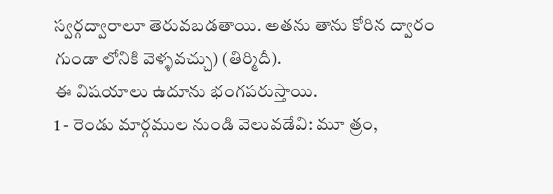స్వర్గద్వారాలూ తెరువబడతాయి. అతను తాను కోరిన ద్వారం గుండా లోనికి వెళ్ళవచ్చు) (తిర్మిదీ).
ఈ విషయాలు ఉదూను భంగపరుస్తాయి.
1 - రెండు మార్గముల నుండి వెలువడేవి: మూ త్రం,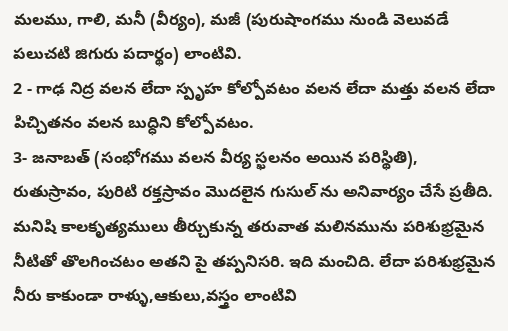మలము, గాలి, మనీ (వీర్యం), మజీ (పురుషాంగము నుండి వెలువడే పలుచటి జిగురు పదార్థం) లాంటివి.
2 - గాఢ నిద్ర వలన లేదా స్పృహ కోల్పోవటం వలన లేదా మత్తు వలన లేదా పిచ్చితనం వలన బుద్ధిని కోల్పోవటం.
3- జనాబత్ (సంభోగము వలన వీర్య స్ఖలనం అయిన పరిస్థితి), రుతుస్రావం, పురిటి రక్తస్రావం మొదలైన గుసుల్ ను అనివార్యం చేసే ప్రతీది.
మనిషి కాలకృత్యములు తీర్చుకున్న తరువాత మలినమును పరిశుభ్రమైన నీటితో తొలగించటం అతని పై తప్పనిసరి. ఇది మంచిది. లేదా పరిశుభ్రమైన నీరు కాకుండా రాళ్ళు,ఆకులు,వస్త్రం లాంటివి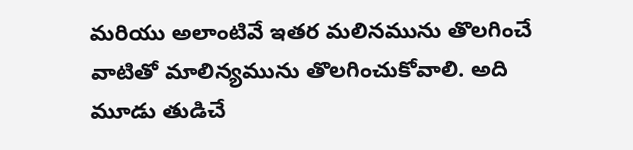మరియు అలాంటివే ఇతర మలినమును తొలగించే వాటితో మాలిన్యమును తొలగించుకోవాలి. అది మూడు తుడిచే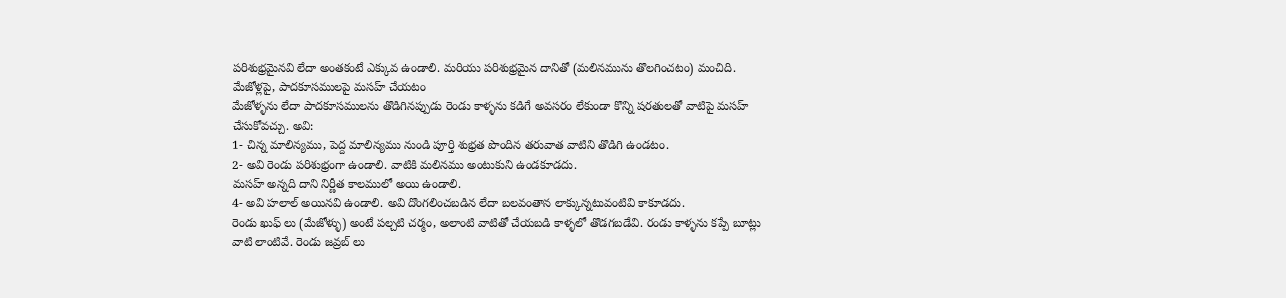పరిశుభ్రమైనవి లేదా అంతకంటే ఎక్కువ ఉండాలి. మరియు పరిశుభ్రమైన దానితో (మలినమును తొలగించటం) మంచిది.
మేజోళ్లపై, పాదకూసములపై మసహ్ చేయటం
మేజోళ్ళను లేదా పాదకూసములను తొడిగినప్పుడు రెండు కాళ్ళను కడిగే అవసరం లేకుండా కొన్ని షరతులతో వాటిపై మసహ్ చేసుకోవచ్చు. అవి:
1- చిన్న మాలిన్యము, పెద్ద మాలిన్యము నుండి పూర్తి శుభ్రత పొందిన తరువాత వాటిని తొడిగి ఉండటం.
2- అవి రెండు పరిశుభ్రంగా ఉండాలి. వాటికి మలినము అంటుకుని ఉండకూడదు.
మసహ్ అన్నది దాని నిర్ణీత కాలములో అయి ఉండాలి.
4- అవి హలాల్ అయినవి ఉండాలి. అవి దొంగలించబడిన లేదా బలవంతాన లాక్కున్నటువంటివి కాకూడదు.
రెండు ఖుఫ్ లు (మేజోళ్ళు) అంటే పల్చటి చర్మం, అలాంటి వాటితో చేయబడి కాళ్ళలో తొడగబడేవి. రండు కాళ్ళను కప్పే బూట్లు వాటి లాంటివే. రెండు జవ్రబ్ లు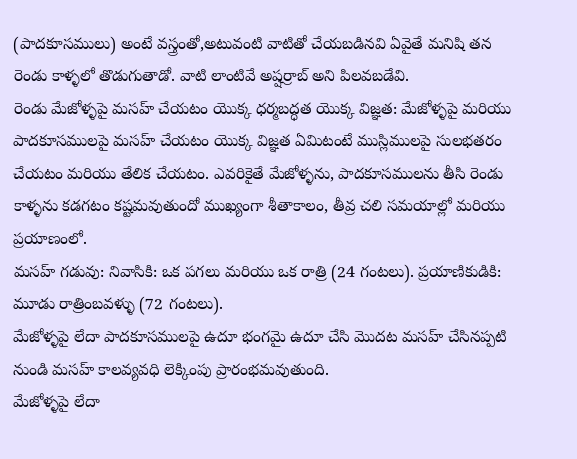(పాదకూసములు) అంటే వస్త్రంతో,అటువంటి వాటితో చేయబడినవి ఏవైతే మనిషి తన రెండు కాళ్ళలో తొడుగుతాడో. వాటి లాంటివే అష్షర్రాబ్ అని పిలవబడేవి.
రెండు మేజోళ్ళపై మసహ్ చేయటం యొక్క ధర్మబద్ధత యొక్క విజ్ఞత: మేజోళ్ళపై మరియు పాదకూసములపై మసహ్ చేయటం యొక్క విజ్ఞత ఏమిటంటే ముస్లిములపై సులభతరం చేయటం మరియు తేలిక చేయటం. ఎవరికైతే మేజోళ్ళను, పాదకూసములను తీసి రెండు కాళ్ళను కడగటం కష్టమవుతుందో ముఖ్యంగా శీతాకాలం, తీవ్ర చలి సమయాల్లో మరియు ప్రయాణంలో.
మసహ్ గడువు: నివాసికి: ఒక పగలు మరియు ఒక రాత్రి (24 గంటలు). ప్రయాణికుడికి: మూడు రాత్రింబవళ్ళు (72 గంటలు).
మేజోళ్ళపై లేదా పాదకూసములపై ఉదూ భంగమై ఉదూ చేసి మొదట మసహ్ చేసినప్పటి నుండి మసహ్ కాలవ్యవధి లెక్కింపు ప్రారంభమవుతుంది.
మేజోళ్ళపై లేదా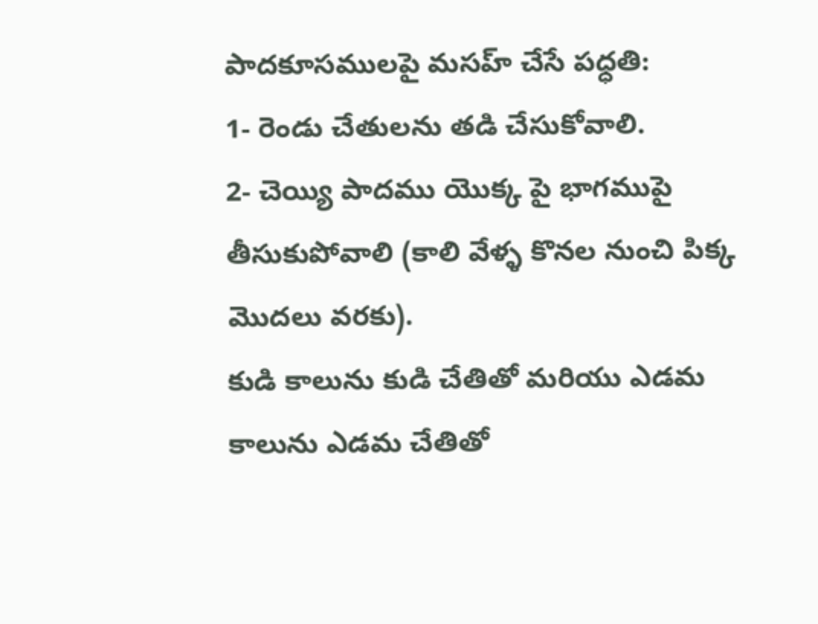పాదకూసములపై మసహ్ చేసే పధ్ధతి:
1- రెండు చేతులను తడి చేసుకోవాలి.
2- చెయ్యి పాదము యొక్క పై భాగముపై తీసుకుపోవాలి (కాలి వేళ్ళ కొనల నుంచి పిక్క మొదలు వరకు).
కుడి కాలును కుడి చేతితో మరియు ఎడమ కాలును ఎడమ చేతితో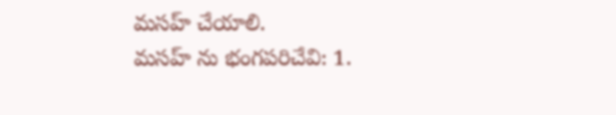మసహ్ చేయాలి.
మసహ్ ను భంగపరిచేవి: 1.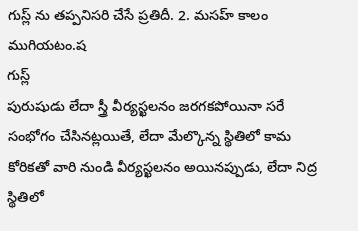గుస్ల్ ను తప్పనిసరి చేసే ప్రతిదీ. 2. మసహ్ కాలం ముగియటం.ష
గుస్ల్
పురుషుడు లేదా స్త్రీ వీర్యస్ఖలనం జరగకపోయినా సరే సంభోగం చేసినట్లయితే, లేదా మేల్కొన్న స్థితిలో కామ కోరికతో వారి నుండి వీర్యస్ఖలనం అయినప్పుడు, లేదా నిద్ర స్థితిలో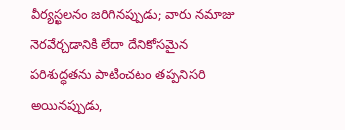వీర్యస్ఖలనం జరిగినప్పుడు; వారు నమాజు నెరవేర్చడానికి లేదా దేనికోసమైన పరిశుద్ధతను పాటించటం తప్పనిసరి అయినప్పుడు,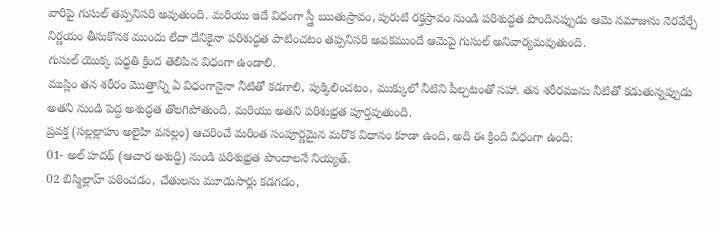వారిపై గుసుల్ తప్పనిసరి అవుతుంది. మరియు ఇదే విధంగా స్త్రీ ఋతుస్రావం, పురుటి రక్తస్రావం నుండి పరిశుద్ధత పొందినప్పుడు ఆమె నమాజును నెరవేర్చే నిర్ణయం తీసుకొనక ముందు లేదా దేనికైనా పరిశుద్ధత పాటించటం తప్పనిసరి అవకముందే ఆమెపై గుసుల్ అనివార్యమవుతుంది.
గుసుల్ యొక్క పధ్ధతి క్రింద తెలిపిన విధంగా ఉండాలి.
ముస్లిం తన శరీరం మొత్తాన్ని ఏ విధంగానైనా నీటితో కడగాలి, పుక్కిలించటం, ముక్కులో నీటిని పీల్చటంతో సహా. తన శరీరమును నీటితో కడుతున్నప్పుడు అతని నుండి పెద్ద అశుద్ధత తొలగిపోతుంది. మరియు అతని పరిశుభ్రత పూర్తవుతుంది.
ప్రవక్త (సల్లల్లాహు అలైహి వసల్లం) ఆచరించే మరింత సంపూర్ణమైన మరొక విధానం కూడా ఉంది, అది ఈ క్రింది విధంగా ఉంది:
01- అల్ హదథ్ (ఆచార అశుద్ధి) నుండి పరిశుభ్రత పొందాలనే నియ్యత్.
02 బిస్మిల్లాహ్ పఠించడం, చేతులను మూడుసార్లు కడగడం,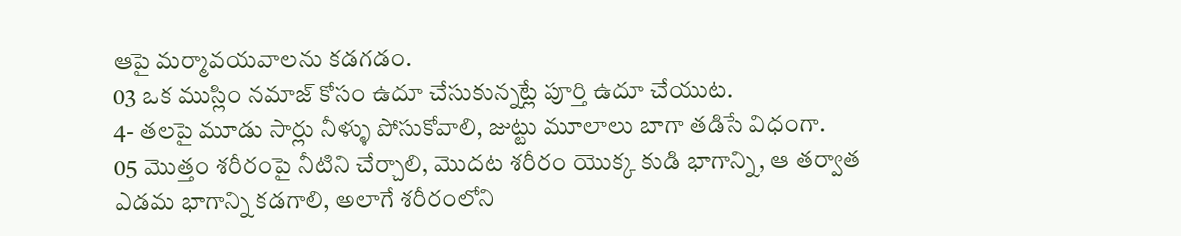ఆపై మర్మావయవాలను కడగడం.
03 ఒక ముస్లిం నమాజ్ కోసం ఉదూ చేసుకున్నట్లే పూర్తి ఉదూ చేయుట.
4- తలపై మూడు సార్లు నీళ్ళు పోసుకోవాలి, జుట్టు మూలాలు బాగా తడిసే విధంగా.
05 మొత్తం శరీరంపై నీటిని చేర్చాలి, మొదట శరీరం యొక్క కుడి భాగాన్ని, ఆ తర్వాత ఎడమ భాగాన్ని కడగాలి, అలాగే శరీరంలోని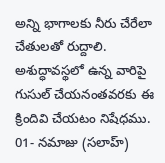అన్ని భాగాలకు నీరు చేరేలా చేతులతో రుద్దాలి.
అశుద్ధావస్థలో ఉన్న వారిపై గుసుల్ చేయనంతవరకు ఈ క్రిందివి చేయటం నిషేధము.
01- నమాజు (సలాహ్)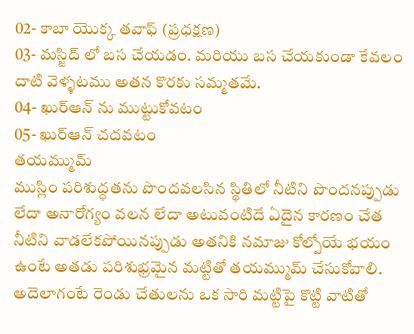02- కాబా యొక్క తవాఫ్ (ప్రధక్షణ)
03- మస్జిద్ లో బస చేయడం. మరియు బస చేయకుండా కేవలం దాటి వెళ్ళటము అతన కొరకు సమ్మతమే.
04- ఖుర్ఆన్ ను ముట్టుకోవటం
05- ఖుర్ఆన్ చదవటం
తయమ్ముమ్
ముస్లిం పరిశుద్ధతను పొందవలసిన స్థితిలో నీటిని పొందనప్పుడు లేదా అనారోగ్యం వలన లేదా అటువంటిదే ఏదైన కారణం చేత నీటిని వాడలేకపోయినప్పుడు అతనికి నమాజు కోల్పోయే భయం ఉంటే అతడు పరిశుభ్రమైన మట్టితో తయమ్ముమ్ చేసుకోవాలి.
అదెలాగంటే రెండు చేతులను ఒక సారి మట్టిపై కొట్టి వాటితో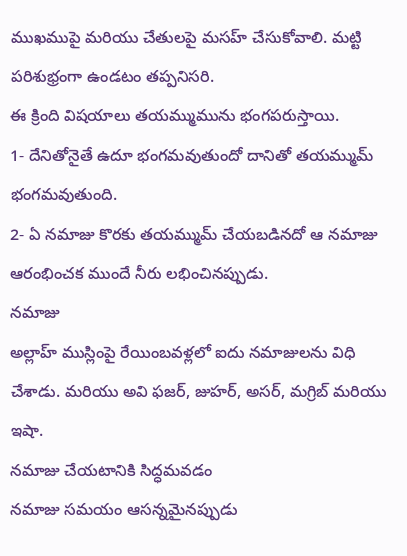ముఖముపై మరియు చేతులపై మసహ్ చేసుకోవాలి. మట్టి పరిశుభ్రంగా ఉండటం తప్పనిసరి.
ఈ క్రింది విషయాలు తయమ్ముమును భంగపరుస్తాయి.
1- దేనితోనైతే ఉదూ భంగమవుతుందో దానితో తయమ్ముమ్ భంగమవుతుంది.
2- ఏ నమాజు కొరకు తయమ్ముమ్ చేయబడినదో ఆ నమాజు ఆరంభించక ముందే నీరు లభించినప్పుడు.
నమాజు
అల్లాహ్ ముస్లింపై రేయింబవళ్లలో ఐదు నమాజులను విధి చేశాడు. మరియు అవి ఫజర్, జుహర్, అసర్, మగ్రిబ్ మరియు ఇషా.
నమాజు చేయటానికి సిద్ధమవడం
నమాజు సమయం ఆసన్నమైనప్పుడు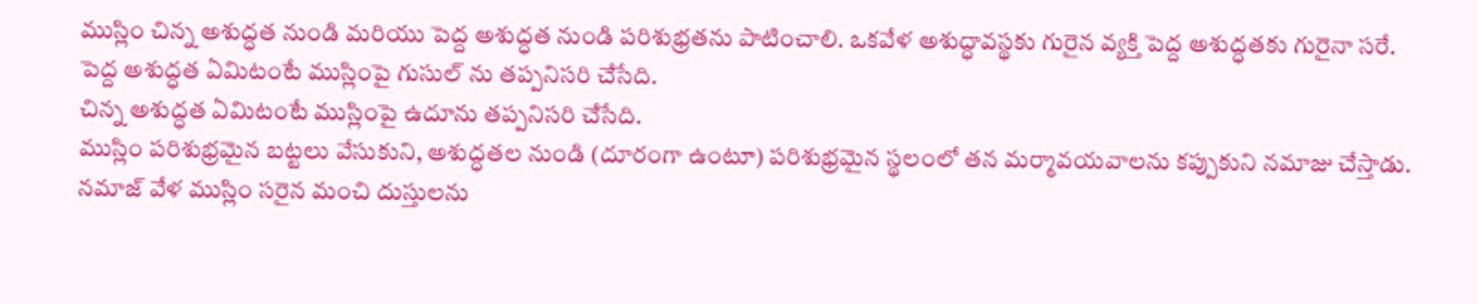ముస్లిం చిన్న అశుద్ధత నుండి మరియు పెద్ద అశుద్ధత నుండి పరిశుభ్రతను పాటించాలి. ఒకవేళ అశుద్ధావస్థకు గురైన వ్యక్తి పెద్ద అశుద్ధతకు గురైనా సరే.
పెద్ద అశుద్ధత ఏమిటంటే ముస్లింపై గుసుల్ ను తప్పనిసరి చేసేది.
చిన్న అశుద్ధత ఏమిటంటే ముస్లింపై ఉదూను తప్పనిసరి చేసేది.
ముస్లిం పరిశుభ్రమైన బట్టలు వేసుకుని, అశుద్ధతల నుండి (దూరంగా ఉంటూ) పరిశుభ్రమైన స్థలంలో తన మర్మావయవాలను కప్పుకుని నమాజు చేస్తాడు.
నమాజ్ వేళ ముస్లిం సరైన మంచి దుస్తులను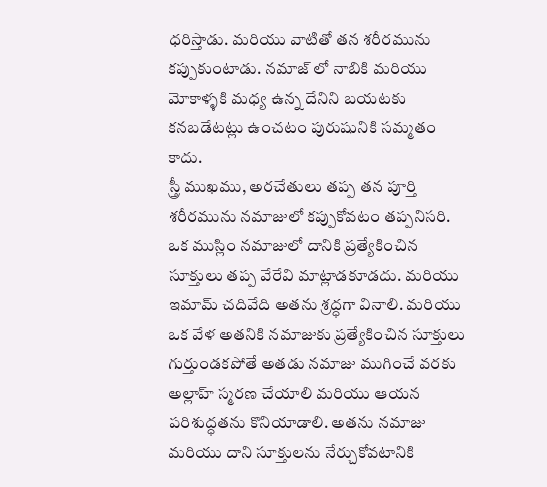ధరిస్తాడు. మరియు వాటితో తన శరీరమును కప్పుకుంటాడు. నమాజ్ లో నాబికి మరియు మోకాళ్ళకి మధ్య ఉన్న దేనిని బయటకు కనబడేటట్లు ఉంచటం పురుషునికి సమ్మతం కాదు.
స్త్రీ ముఖము, అరచేతులు తప్ప తన పూర్తి శరీరమును నమాజులో కప్పుకోవటం తప్పనిసరి.
ఒక ముస్లిం నమాజులో దానికి ప్రత్యేకించిన సూక్తులు తప్ప వేరేవి మాట్లాడకూడదు. మరియు ఇమామ్ చదివేది అతను శ్రద్ధగా వినాలి. మరియు ఒక వేళ అతనికి నమాజుకు ప్రత్యేకించిన సూక్తులు గుర్తుండకపోతే అతడు నమాజు ముగించే వరకు అల్లాహ్ స్మరణ చేయాలి మరియు ఆయన పరిశుద్ధతను కొనియాడాలి. అతను నమాజు మరియు దాని సూక్తులను నేర్చుకోవటానికి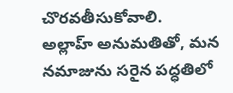చొరవతీసుకోవాలి.
అల్లాహ్ అనుమతితో, మన నమాజును సరైన పద్ధతిలో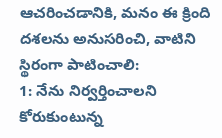ఆచరించడానికి, మనం ఈ క్రింది దశలను అనుసరించి, వాటిని స్థిరంగా పాటించాలి:
1: నేను నిర్వర్తించాలని కోరుకుంటున్న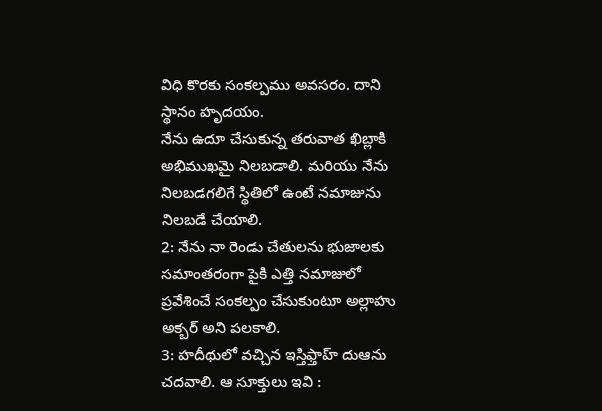విధి కొరకు సంకల్పము అవసరం. దాని స్థానం హృదయం.
నేను ఉదూ చేసుకున్న తరువాత ఖిబ్లాకి అభిముఖమై నిలబడాలి. మరియు నేను నిలబడగలిగే స్థితిలో ఉంటే నమాజును నిలబడే చేయాలి.
2: నేను నా రెండు చేతులను భుజాలకు సమాంతరంగా పైకి ఎత్తి నమాజులో ప్రవేశించే సంకల్పం చేసుకుంటూ అల్లాహు అక్బర్ అని పలకాలి.
3: హదీథులో వచ్చిన ఇస్తిఫ్తాహ్ దుఆను చదవాలి. ఆ సూక్తులు ఇవి :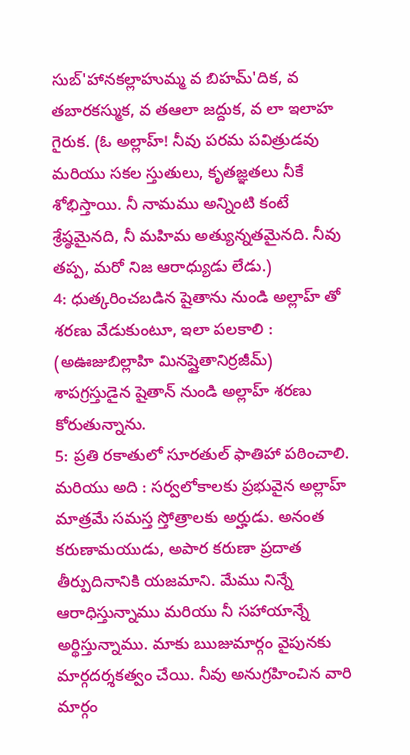సుబ్'హానకల్లాహుమ్మ వ బిహమ్'దిక, వ తబారకస్ముక, వ తఆలా జద్దుక, వ లా ఇలాహ గైరుక. (ఓ అల్లాహ్! నీవు పరమ పవిత్రుడవు మరియు సకల స్తుతులు, కృతజ్ఞతలు నీకే శోభిస్తాయి. నీ నామము అన్నింటి కంటే శ్రేష్ఠమైనది, నీ మహిమ అత్యున్నతమైనది. నీవు తప్ప, మరో నిజ ఆరాధ్యుడు లేడు.)
4: ధుత్కరించబడిన షైతాను నుండి అల్లాహ్ తో శరణు వేడుకుంటూ, ఇలా పలకాలి : (అఊజుబిల్లాహి మినష్షైతానిర్రజీమ్) శాపగ్రస్తుడైన షైతాన్ నుండి అల్లాహ్ శరణు కోరుతున్నాను.
5: ప్రతి రకాతులో సూరతుల్ ఫాతిహా పఠించాలి. మరియు అది : సర్వలోకాలకు ప్రభువైన అల్లాహ్ మాత్రమే సమస్త స్తోత్రాలకు అర్హుడు. అనంత కరుణామయుడు, అపార కరుణా ప్రదాత తీర్పుదినానికి యజమాని. మేము నిన్నే ఆరాధిస్తున్నాము మరియు నీ సహాయాన్నే అర్థిస్తున్నాము. మాకు ఋజుమార్గం వైపునకు మార్గదర్శకత్వం చేయి. నీవు అనుగ్రహించిన వారి మార్గం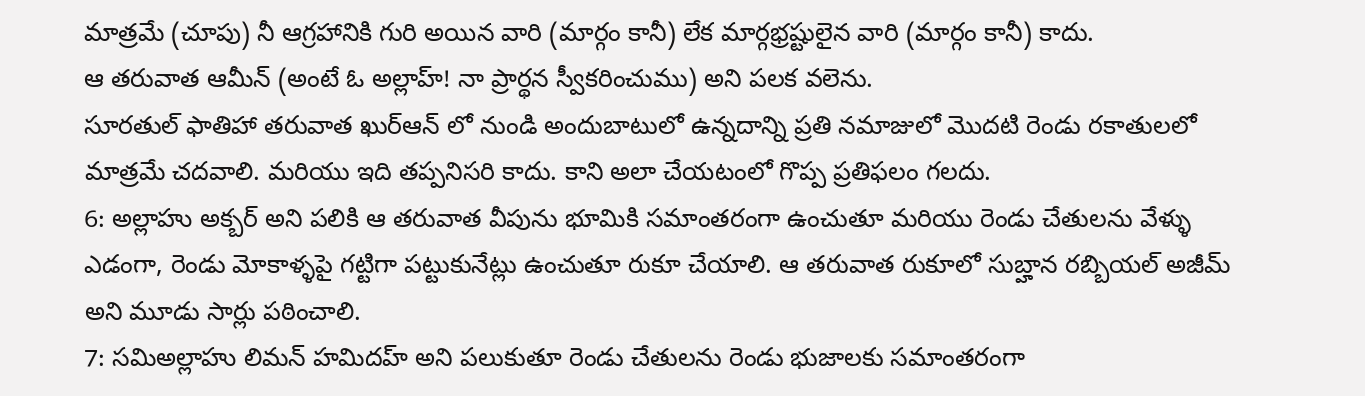మాత్రమే (చూపు) నీ ఆగ్రహానికి గురి అయిన వారి (మార్గం కానీ) లేక మార్గభ్రష్టులైన వారి (మార్గం కానీ) కాదు.
ఆ తరువాత ఆమీన్ (అంటే ఓ అల్లాహ్! నా ప్రార్థన స్వీకరించుము) అని పలక వలెను.
సూరతుల్ ఫాతిహా తరువాత ఖుర్ఆన్ లో నుండి అందుబాటులో ఉన్నదాన్ని ప్రతి నమాజులో మొదటి రెండు రకాతులలో మాత్రమే చదవాలి. మరియు ఇది తప్పనిసరి కాదు. కాని అలా చేయటంలో గొప్ప ప్రతిఫలం గలదు.
6: అల్లాహు అక్బర్ అని పలికి ఆ తరువాత వీపును భూమికి సమాంతరంగా ఉంచుతూ మరియు రెండు చేతులను వేళ్ళు ఎడంగా, రెండు మోకాళ్ళపై గట్టిగా పట్టుకునేట్లు ఉంచుతూ రుకూ చేయాలి. ఆ తరువాత రుకూలో సుబ్హాన రబ్బియల్ అజీమ్ అని మూడు సార్లు పఠించాలి.
7: సమిఅల్లాహు లిమన్ హమిదహ్ అని పలుకుతూ రెండు చేతులను రెండు భుజాలకు సమాంతరంగా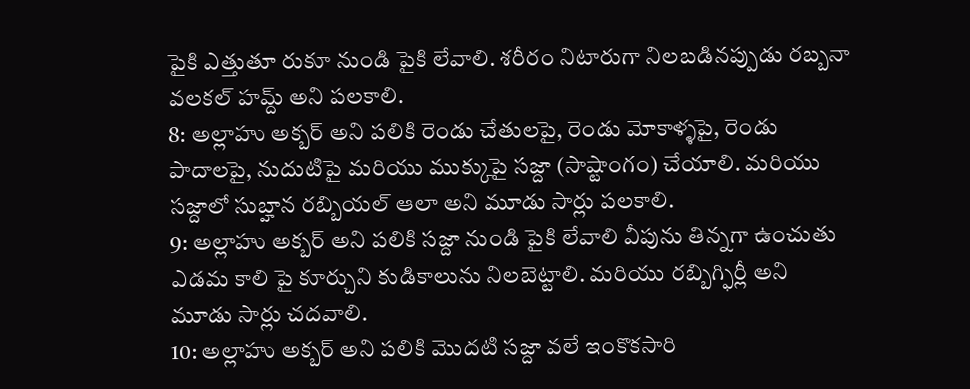పైకి ఎత్తుతూ రుకూ నుండి పైకి లేవాలి. శరీరం నిటారుగా నిలబడినప్పుడు రబ్బనా వలకల్ హమ్ద్ అని పలకాలి.
8: అల్లాహు అక్బర్ అని పలికి రెండు చేతులపై, రెండు మోకాళ్ళపై, రెండు పాదాలపై, నుదుటిపై మరియు ముక్కుపై సజ్దా (సాష్టాంగం) చేయాలి. మరియు సజ్దాలో సుబ్హాన రబ్బియల్ ఆలా అని మూడు సార్లు పలకాలి.
9: అల్లాహు అక్బర్ అని పలికి సజ్దా నుండి పైకి లేవాలి వీపును తిన్నగా ఉంచుతు ఎడమ కాలి పై కూర్చుని కుడికాలును నిలబెట్టాలి. మరియు రబ్బిగ్ఫిర్లీ అని మూడు సార్లు చదవాలి.
10: అల్లాహు అక్బర్ అని పలికి మొదటి సజ్దా వలే ఇంకొకసారి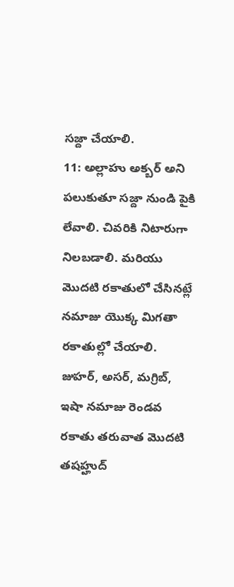సజ్దా చేయాలి.
11: అల్లాహు అక్బర్ అని పలుకుతూ సజ్దా నుండి పైకి లేవాలి. చివరికి నిటారుగా నిలబడాలి. మరియు మొదటి రకాతులో చేసినట్లే నమాజు యొక్క మిగతా రకాతుల్లో చేయాలి.
జుహర్, అసర్, మగ్రిబ్, ఇషా నమాజు రెండవ రకాతు తరువాత మొదటి తషహ్హుద్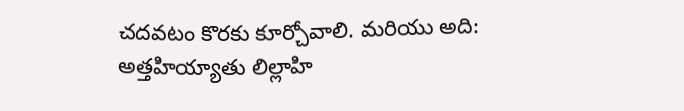చదవటం కొరకు కూర్చోవాలి. మరియు అది: అత్తహియ్యాతు లిల్లాహి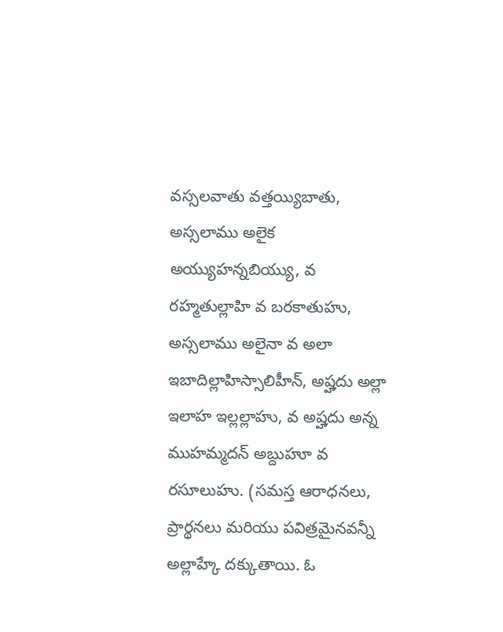వస్సలవాతు వత్తయ్యిబాతు, అస్సలాము అలైక అయ్యుహన్నబియ్యు, వ రహ్మతుల్లాహి వ బరకాతుహు, అస్సలాము అలైనా వ అలా ఇబాదిల్లాహిస్సాలిహీన్, అష్హదు అల్లా ఇలాహ ఇల్లల్లాహు, వ అష్హదు అన్న ముహమ్మదన్ అబ్దుహూ వ రసూలుహు. (సమస్త ఆరాధనలు, ప్రార్థనలు మరియు పవిత్రమైనవన్నీ అల్లాహ్కే దక్కుతాయి. ఓ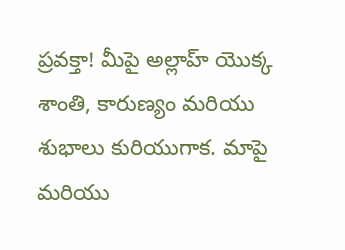ప్రవక్తా! మీపై అల్లాహ్ యొక్క శాంతి, కారుణ్యం మరియు శుభాలు కురియుగాక. మాపై మరియు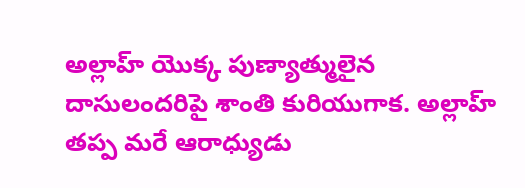అల్లాహ్ యొక్క పుణ్యాత్ములైన దాసులందరిపై శాంతి కురియుగాక. అల్లాహ్ తప్ప మరే ఆరాధ్యుడు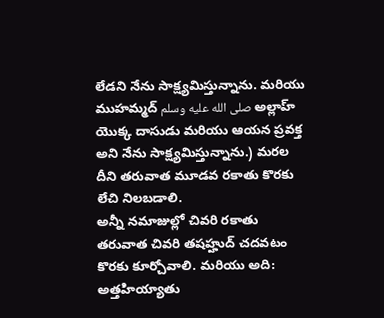లేడని నేను సాక్ష్యమిస్తున్నాను. మరియు ముహమ్మద్ صلى الله عليه وسلم అల్లాహ్ యొక్క దాసుడు మరియు ఆయన ప్రవక్త అని నేను సాక్ష్యమిస్తున్నాను.) మరల దీని తరువాత మూడవ రకాతు కొరకు లేచి నిలబడాలి.
అన్నీ నమాజుల్లో చివరి రకాతు తరువాత చివరి తషహ్హుద్ చదవటం కొరకు కూర్చోవాలి. మరియు అది: అత్తహియ్యాతు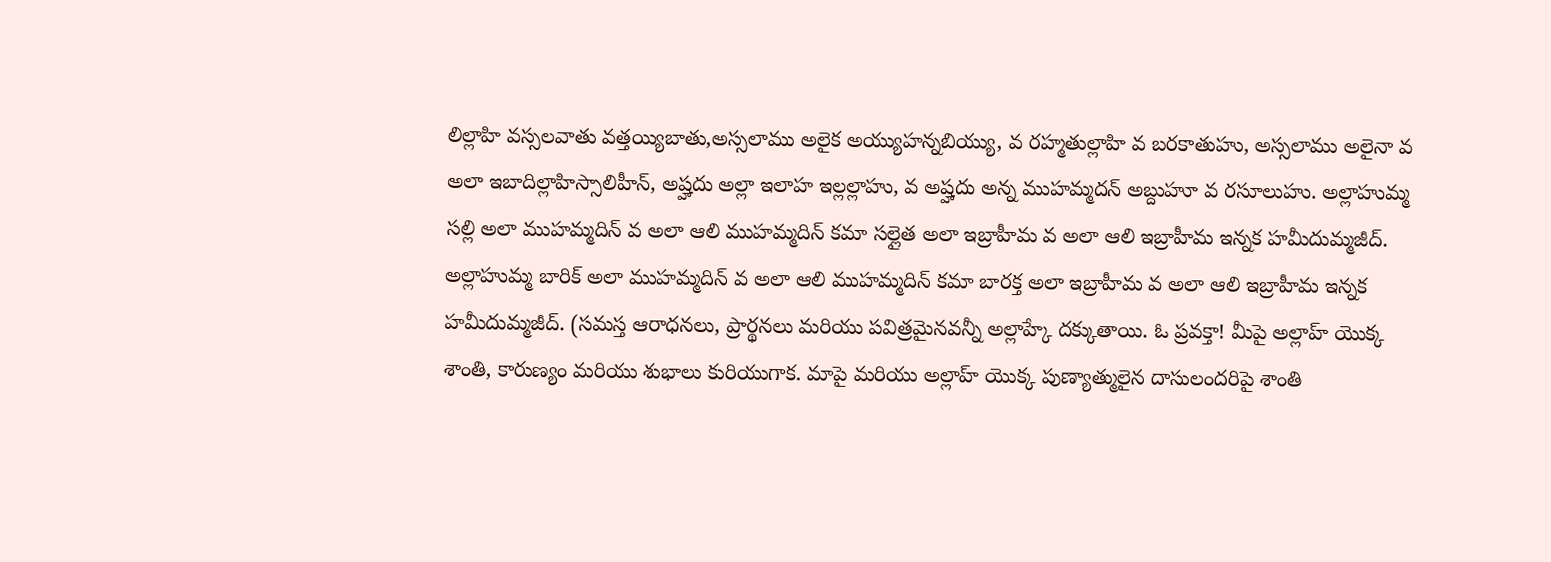లిల్లాహి వస్సలవాతు వత్తయ్యిబాతు,అస్సలాము అలైక అయ్యుహన్నబియ్యు, వ రహ్మతుల్లాహి వ బరకాతుహు, అస్సలాము అలైనా వ అలా ఇబాదిల్లాహిస్సాలిహీన్, అష్హదు అల్లా ఇలాహ ఇల్లల్లాహు, వ అష్హదు అన్న ముహమ్మదన్ అబ్దుహూ వ రసూలుహు. అల్లాహుమ్మ సల్లి అలా ముహమ్మదిన్ వ అలా ఆలి ముహమ్మదిన్ కమా సల్లైత అలా ఇబ్రాహీమ వ అలా ఆలి ఇబ్రాహీమ ఇన్నక హమీదుమ్మజీద్. అల్లాహుమ్మ బారిక్ అలా ముహమ్మదిన్ వ అలా ఆలి ముహమ్మదిన్ కమా బారక్త అలా ఇబ్రాహీమ వ అలా ఆలి ఇబ్రాహీమ ఇన్నక హమీదుమ్మజీద్. (సమస్త ఆరాధనలు, ప్రార్థనలు మరియు పవిత్రమైనవన్నీ అల్లాహ్కే దక్కుతాయి. ఓ ప్రవక్తా! మీపై అల్లాహ్ యొక్క శాంతి, కారుణ్యం మరియు శుభాలు కురియుగాక. మాపై మరియు అల్లాహ్ యొక్క పుణ్యాత్ములైన దాసులందరిపై శాంతి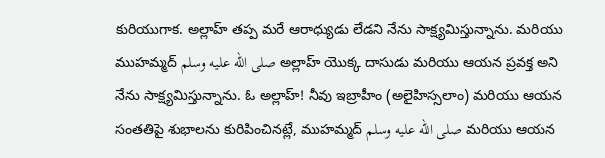కురియుగాక. అల్లాహ్ తప్ప మరే ఆరాధ్యుడు లేడని నేను సాక్ష్యమిస్తున్నాను. మరియు ముహమ్మద్ صلى الله عليه وسلم అల్లాహ్ యొక్క దాసుడు మరియు ఆయన ప్రవక్త అని నేను సాక్ష్యమిస్తున్నాను. ఓ అల్లాహ్! నీవు ఇబ్రాహీం (అలైహిస్సలాం) మరియు ఆయన సంతతిపై శుభాలను కురిపించినట్లే, ముహమ్మద్ صلى الله عليه وسلم మరియు ఆయన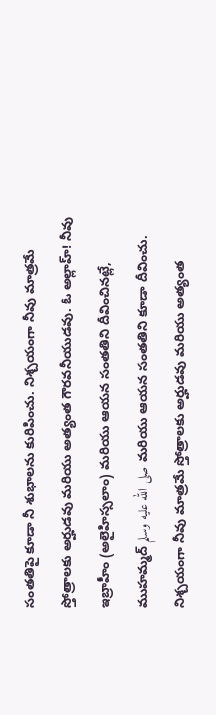సంతతిపై కూడా నీ శుభాలను కురిపించు. నిశ్చయంగా నీవు మాత్రమే స్తోత్రాలకు అర్హుడవు మరియు అత్యంత గౌరవనీయుడవు. ఓ అల్లాహ్! నీవు ఇబ్రాహీం (అలైహిస్సలాం) మరియు ఆయన సంతతిని దీవించినట్లే, ముహమ్మద్ صلى الله عليه وسلم మరియు ఆయన సంతతిని కూడా దీవించు. నిశ్చయంగా నీవు మాత్రమే స్తోత్రాలకు అర్హుడవు మరియు అత్యంత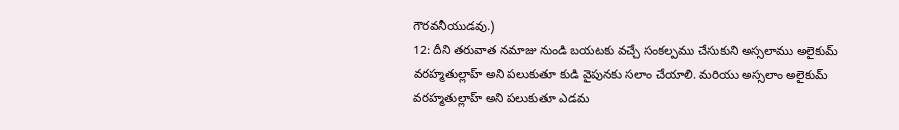గౌరవనీయుడవు.)
12: దీని తరువాత నమాజు నుండి బయటకు వచ్చే సంకల్పము చేసుకుని అస్సలాము అలైకుమ్ వరహ్మతుల్లాహ్ అని పలుకుతూ కుడి వైపునకు సలాం చేయాలి. మరియు అస్సలాం అలైకుమ్ వరహ్మతుల్లాహ్ అని పలుకుతూ ఎడమ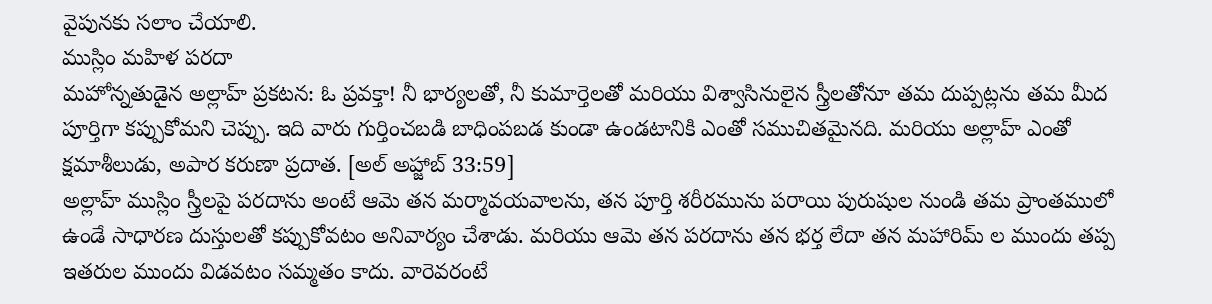వైపునకు సలాం చేయాలి.
ముస్లిం మహిళ పరదా
మహోన్నతుడైన అల్లాహ్ ప్రకటన: ఓ ప్రవక్తా! నీ భార్యలతో, నీ కుమార్తెలతో మరియు విశ్వాసినులైన స్త్రీలతోనూ తమ దుప్పట్లను తమ మీద పూర్తిగా కప్పుకోమని చెప్పు. ఇది వారు గుర్తించబడి బాధింపబడ కుండా ఉండటానికి ఎంతో సముచితమైనది. మరియు అల్లాహ్ ఎంతో క్షమాశీలుడు, అపార కరుణా ప్రదాత. [అల్ అహ్జాబ్ 33:59]
అల్లాహ్ ముస్లిం స్త్రీలపై పరదాను అంటే ఆమె తన మర్మావయవాలను, తన పూర్తి శరీరమును పరాయి పురుషుల నుండి తమ ప్రాంతములో ఉండే సాధారణ దుస్తులతో కప్పుకోవటం అనివార్యం చేశాడు. మరియు ఆమె తన పరదాను తన భర్త లేదా తన మహారిమ్ ల ముందు తప్ప ఇతరుల ముందు విడవటం సమ్మతం కాదు. వారెవరంటే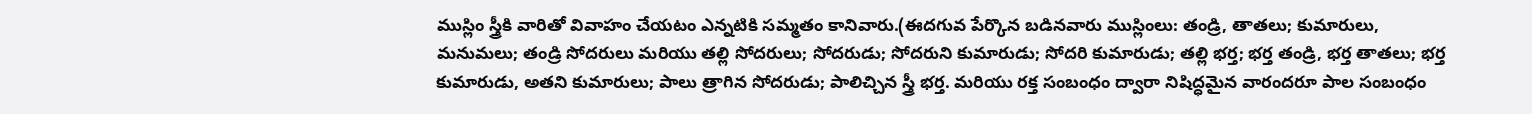ముస్లిం స్త్రీకి వారితో వివాహం చేయటం ఎన్నటికి సమ్మతం కానివారు.(ఈదగువ పేర్కొన బడినవారు ముస్లింలు: తండ్రి, తాతలు; కుమారులు, మనుమలు; తండ్రి సోదరులు మరియు తల్లి సోదరులు; సోదరుడు; సోదరుని కుమారుడు; సోదరి కుమారుడు; తల్లి భర్త; భర్త తండ్రి, భర్త తాతలు; భర్త కుమారుడు, అతని కుమారులు; పాలు త్రాగిన సోదరుడు; పాలిచ్చిన స్త్రీ భర్త. మరియు రక్త సంబంధం ద్వారా నిషిద్ధమైన వారందరూ పాల సంబంధం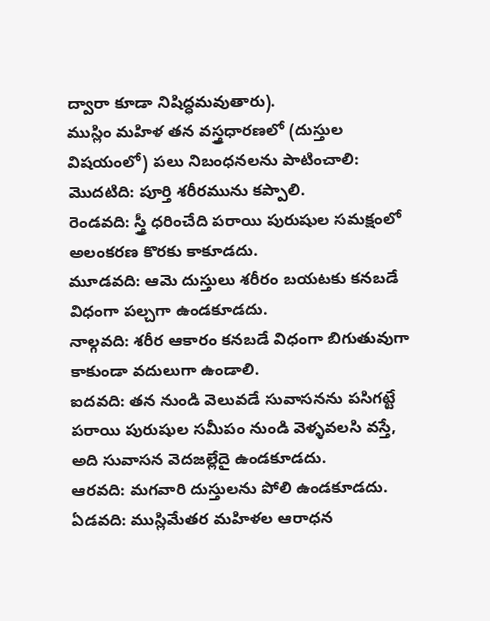ద్వారా కూడా నిషిద్ధమవుతారు).
ముస్లిం మహిళ తన వస్త్రధారణలో (దుస్తుల విషయంలో) పలు నిబంధనలను పాటించాలి:
మొదటిది: పూర్తి శరీరమును కప్పాలి.
రెండవది: స్త్రీ ధరించేది పరాయి పురుషుల సమక్షంలో అలంకరణ కొరకు కాకూడదు.
మూడవది: ఆమె దుస్తులు శరీరం బయటకు కనబడే విధంగా పల్చగా ఉండకూడదు.
నాల్గవది: శరీర ఆకారం కనబడే విధంగా బిగుతువుగా కాకుండా వదులుగా ఉండాలి.
ఐదవది: తన నుండి వెలువడే సువాసనను పసిగట్టే పరాయి పురుషుల సమీపం నుండి వెళ్ళవలసి వస్తే, అది సువాసన వెదజల్లేదై ఉండకూడదు.
ఆరవది: మగవారి దుస్తులను పోలి ఉండకూడదు.
ఏడవది: ముస్లిమేతర మహిళల ఆరాధన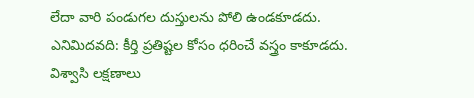లేదా వారి పండుగల దుస్తులను పోలి ఉండకూడదు.
ఎనిమిదవది: కీర్తి ప్రతిష్టల కోసం ధరించే వస్త్రం కాకూడదు.
విశ్వాసి లక్షణాలు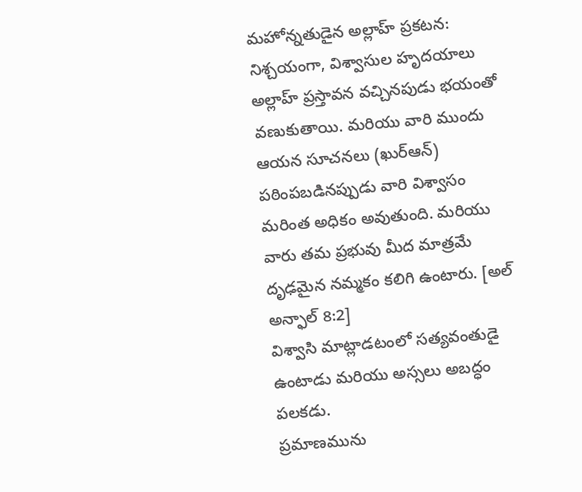మహోన్నతుడైన అల్లాహ్ ప్రకటన: నిశ్చయంగా, విశ్వాసుల హృదయాలు అల్లాహ్ ప్రస్తావన వచ్చినపుడు భయంతో వణుకుతాయి. మరియు వారి ముందు ఆయన సూచనలు (ఖుర్ఆన్) పఠింపబడినప్పుడు వారి విశ్వాసం మరింత అధికం అవుతుంది. మరియు వారు తమ ప్రభువు మీద మాత్రమే దృఢమైన నమ్మకం కలిగి ఉంటారు. [అల్ అన్ఫాల్ 8:2]
విశ్వాసి మాట్లాడటంలో సత్యవంతుడై ఉంటాడు మరియు అస్సలు అబద్ధం పలకడు.
ప్రమాణమును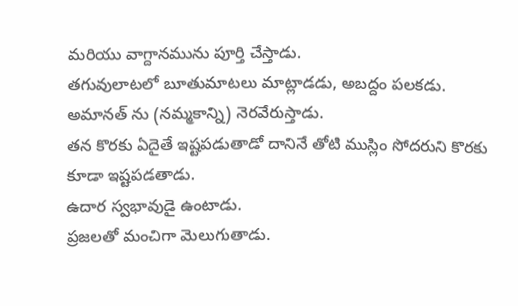మరియు వాగ్దానమును పూర్తి చేస్తాడు.
తగువులాటలో బూతుమాటలు మాట్లాడడు, అబద్దం పలకడు.
అమానత్ ను (నమ్మకాన్ని) నెరవేరుస్తాడు.
తన కొరకు ఏదైతే ఇష్టపడుతాడో దానినే తోటి ముస్లిం సోదరుని కొరకు కూడా ఇష్టపడతాడు.
ఉదార స్వభావుడై ఉంటాడు.
ప్రజలతో మంచిగా మెలుగుతాడు.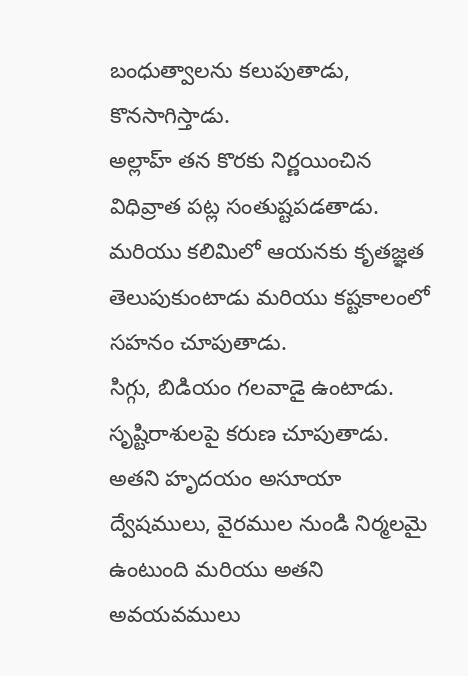బంధుత్వాలను కలుపుతాడు, కొనసాగిస్తాడు.
అల్లాహ్ తన కొరకు నిర్ణయించిన విధివ్రాత పట్ల సంతుష్టపడతాడు. మరియు కలిమిలో ఆయనకు కృతజ్ఞత తెలుపుకుంటాడు మరియు కష్టకాలంలో సహనం చూపుతాడు.
సిగ్గు, బిడియం గలవాడై ఉంటాడు.
సృష్టిరాశులపై కరుణ చూపుతాడు.
అతని హృదయం అసూయా ద్వేషములు, వైరముల నుండి నిర్మలమై ఉంటుంది మరియు అతని అవయవములు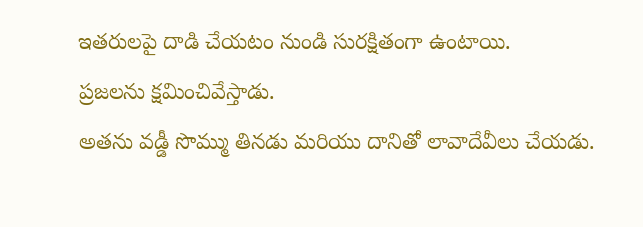ఇతరులపై దాడి చేయటం నుండి సురక్షితంగా ఉంటాయి.
ప్రజలను క్షమించివేస్తాడు.
అతను వడ్డీ సొమ్ము తినడు మరియు దానితో లావాదేవీలు చేయడు.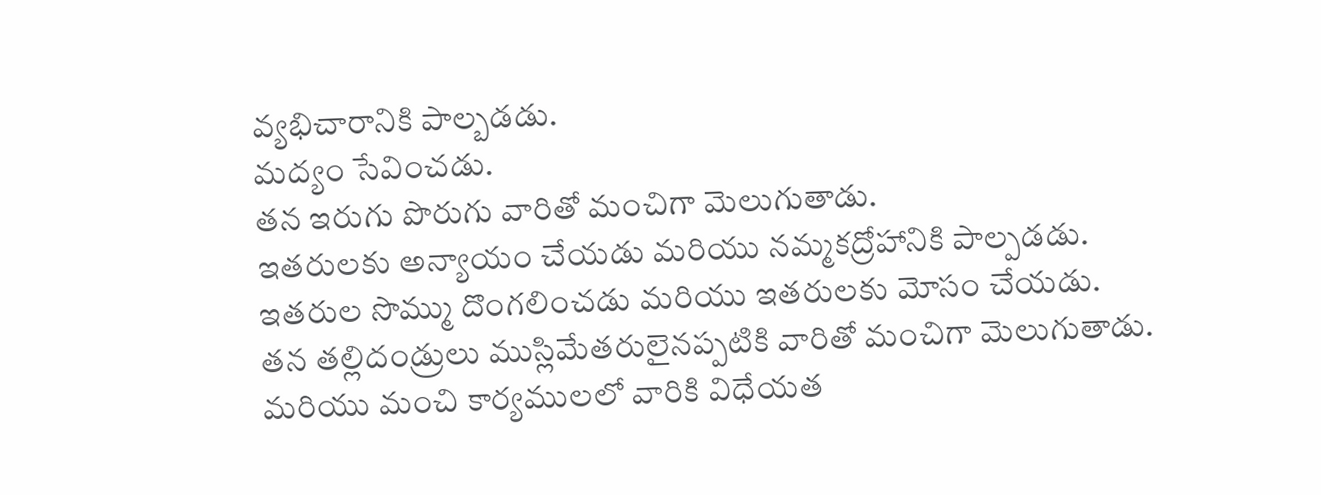వ్యభిచారానికి పాల్బడడు.
మద్యం సేవించడు.
తన ఇరుగు పొరుగు వారితో మంచిగా మెలుగుతాడు.
ఇతరులకు అన్యాయం చేయడు మరియు నమ్మకద్రోహానికి పాల్పడడు.
ఇతరుల సొమ్ము దొంగలించడు మరియు ఇతరులకు మోసం చేయడు.
తన తల్లిదండ్రులు ముస్లిమేతరులైనప్పటికి వారితో మంచిగా మెలుగుతాడు. మరియు మంచి కార్యములలో వారికి విధేయత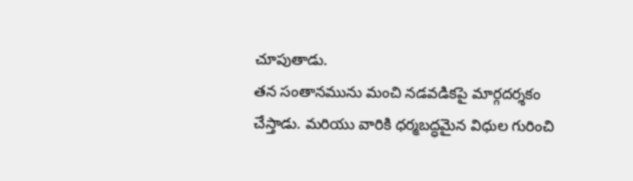చూపుతాడు.
తన సంతానమును మంచి నడవడికపై మార్గదర్శకం చేస్తాడు. మరియు వారికి ధర్మబద్ధమైన విధుల గురించి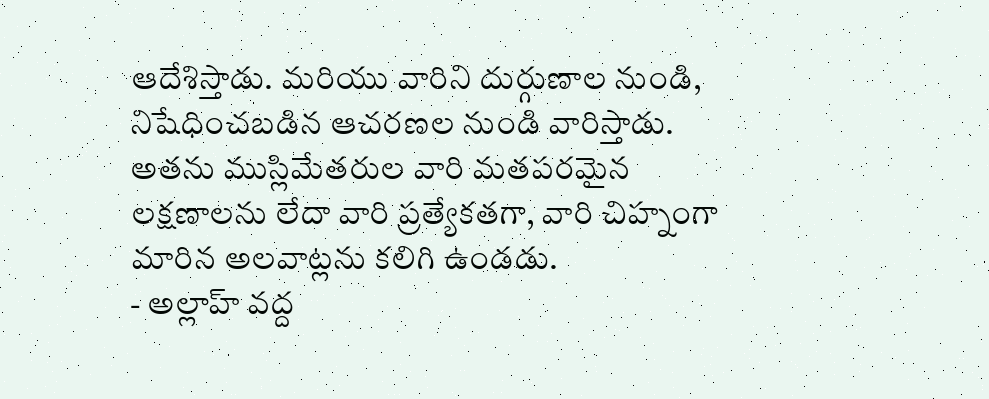ఆదేశిస్తాడు. మరియు వారిని దుర్గుణాల నుండి, నిషేధించబడిన ఆచరణల నుండి వారిస్తాడు.
అతను ముస్లిమేతరుల వారి మతపరమైన లక్షణాలను లేదా వారి ప్రత్యేకతగా, వారి చిహ్నంగా మారిన అలవాట్లను కలిగి ఉండడు.
- అల్లాహ్ వద్ద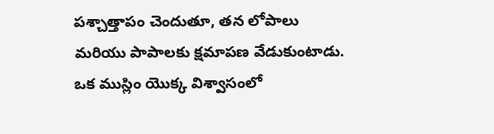పశ్చాత్తాపం చెందుతూ, తన లోపాలు మరియు పాపాలకు క్షమాపణ వేడుకుంటాడు.
ఒక ముస్లిం యొక్క విశ్వాసంలో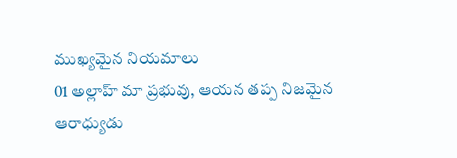ముఖ్యమైన నియమాలు
01 అల్లాహ్ మా ప్రభువు, ఆయన తప్ప నిజమైన ఆరాధ్యుడు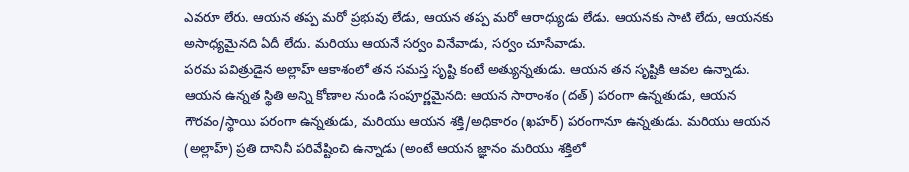ఎవరూ లేరు. ఆయన తప్ప మరో ప్రభువు లేడు, ఆయన తప్ప మరో ఆరాధ్యుడు లేడు. ఆయనకు సాటి లేదు, ఆయనకు అసాధ్యమైనది ఏదీ లేదు. మరియు ఆయనే సర్వం వినేవాడు, సర్వం చూసేవాడు.
పరమ పవిత్రుడైన అల్లాహ్ ఆకాశంలో తన సమస్త సృష్టి కంటే అత్యున్నతుడు. ఆయన తన సృష్టికి ఆవల ఉన్నాడు. ఆయన ఉన్నత స్థితి అన్ని కోణాల నుండి సంపూర్ణమైనది: ఆయన సారాంశం (దత్) పరంగా ఉన్నతుడు, ఆయన గౌరవం/స్థాయి పరంగా ఉన్నతుడు, మరియు ఆయన శక్తి/అధికారం (ఖహర్) పరంగానూ ఉన్నతుడు. మరియు ఆయన (అల్లాహ్) ప్రతి దానినీ పరివేష్టించి ఉన్నాడు (అంటే ఆయన జ్ఞానం మరియు శక్తిలో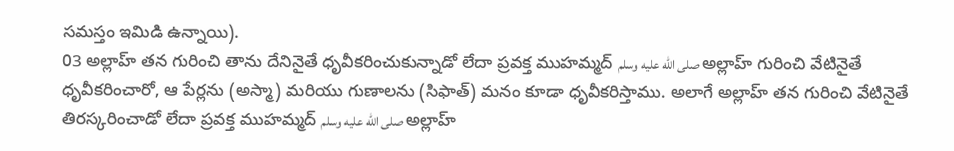సమస్తం ఇమిడి ఉన్నాయి).
03 అల్లాహ్ తన గురించి తాను దేనినైతే ధృవీకరించుకున్నాడో లేదా ప్రవక్త ముహమ్మద్ صلى الله عليه وسلم అల్లాహ్ గురించి వేటినైతే ధృవీకరించారో, ఆ పేర్లను (అస్మా) మరియు గుణాలను (సిఫాత్) మనం కూడా ధృవీకరిస్తాము. అలాగే అల్లాహ్ తన గురించి వేటినైతే తిరస్కరించాడో లేదా ప్రవక్త ముహమ్మద్ صلى الله عليه وسلم అల్లాహ్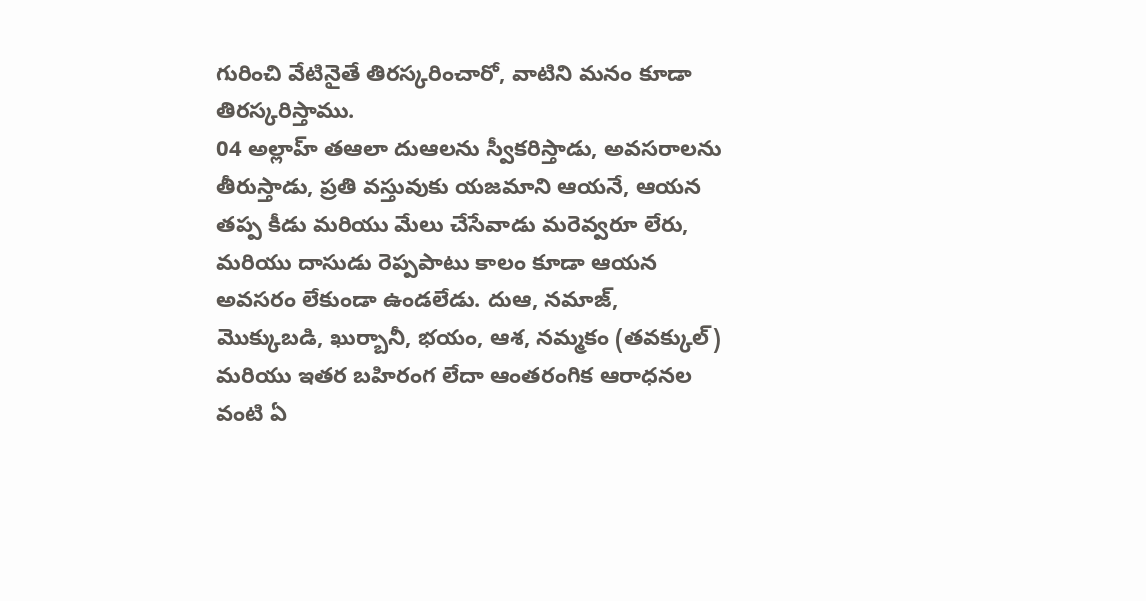గురించి వేటినైతే తిరస్కరించారో, వాటిని మనం కూడా తిరస్కరిస్తాము.
04 అల్లాహ్ తఆలా దుఆలను స్వీకరిస్తాడు, అవసరాలను తీరుస్తాడు, ప్రతి వస్తువుకు యజమాని ఆయనే, ఆయన తప్ప కీడు మరియు మేలు చేసేవాడు మరెవ్వరూ లేరు, మరియు దాసుడు రెప్పపాటు కాలం కూడా ఆయన అవసరం లేకుండా ఉండలేడు. దుఆ, నమాజ్, మొక్కుబడి, ఖుర్బానీ, భయం, ఆశ, నమ్మకం (తవక్కుల్) మరియు ఇతర బహిరంగ లేదా ఆంతరంగిక ఆరాధనల వంటి ఏ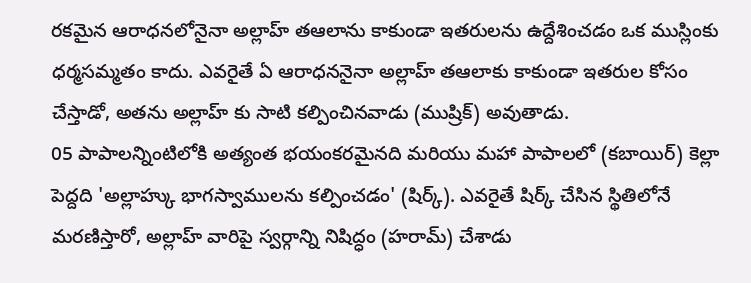రకమైన ఆరాధనలోనైనా అల్లాహ్ తఆలాను కాకుండా ఇతరులను ఉద్దేశించడం ఒక ముస్లింకు ధర్మసమ్మతం కాదు. ఎవరైతే ఏ ఆరాధననైనా అల్లాహ్ తఆలాకు కాకుండా ఇతరుల కోసం చేస్తాడో, అతను అల్లాహ్ కు సాటి కల్పించినవాడు (ముష్రిక్) అవుతాడు.
05 పాపాలన్నింటిలోకి అత్యంత భయంకరమైనది మరియు మహా పాపాలలో (కబాయిర్) కెల్లా పెద్దది 'అల్లాహ్కు భాగస్వాములను కల్పించడం' (షిర్క్). ఎవరైతే షిర్క్ చేసిన స్థితిలోనే మరణిస్తారో, అల్లాహ్ వారిపై స్వర్గాన్ని నిషిద్ధం (హరామ్) చేశాడు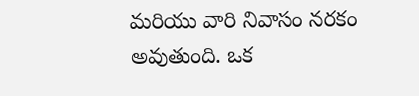మరియు వారి నివాసం నరకం అవుతుంది. ఒక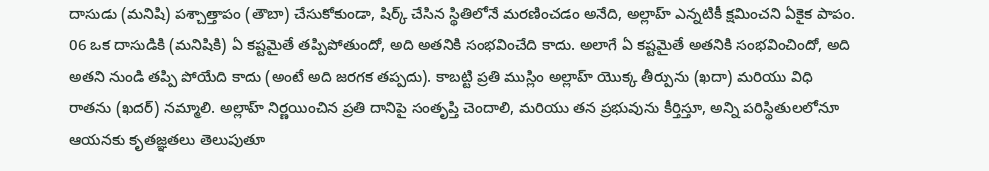దాసుడు (మనిషి) పశ్చాత్తాపం (తౌబా) చేసుకోకుండా, షిర్క్ చేసిన స్థితిలోనే మరణించడం అనేది, అల్లాహ్ ఎన్నటికీ క్షమించని ఏకైక పాపం.
06 ఒక దాసుడికి (మనిషికి) ఏ కష్టమైతే తప్పిపోతుందో, అది అతనికి సంభవించేది కాదు. అలాగే ఏ కష్టమైతే అతనికి సంభవించిందో, అది అతని నుండి తప్పి పోయేది కాదు (అంటే అది జరగక తప్పదు). కాబట్టి ప్రతి ముస్లిం అల్లాహ్ యొక్క తీర్పును (ఖదా) మరియు విధి రాతను (ఖదర్) నమ్మాలి. అల్లాహ్ నిర్ణయించిన ప్రతి దానిపై సంతృప్తి చెందాలి, మరియు తన ప్రభువును కీర్తిస్తూ, అన్ని పరిస్థితులలోనూ ఆయనకు కృతజ్ఞతలు తెలుపుతూ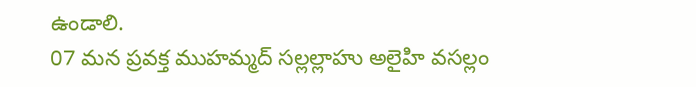ఉండాలి.
07 మన ప్రవక్త ముహమ్మద్ సల్లల్లాహు అలైహి వసల్లం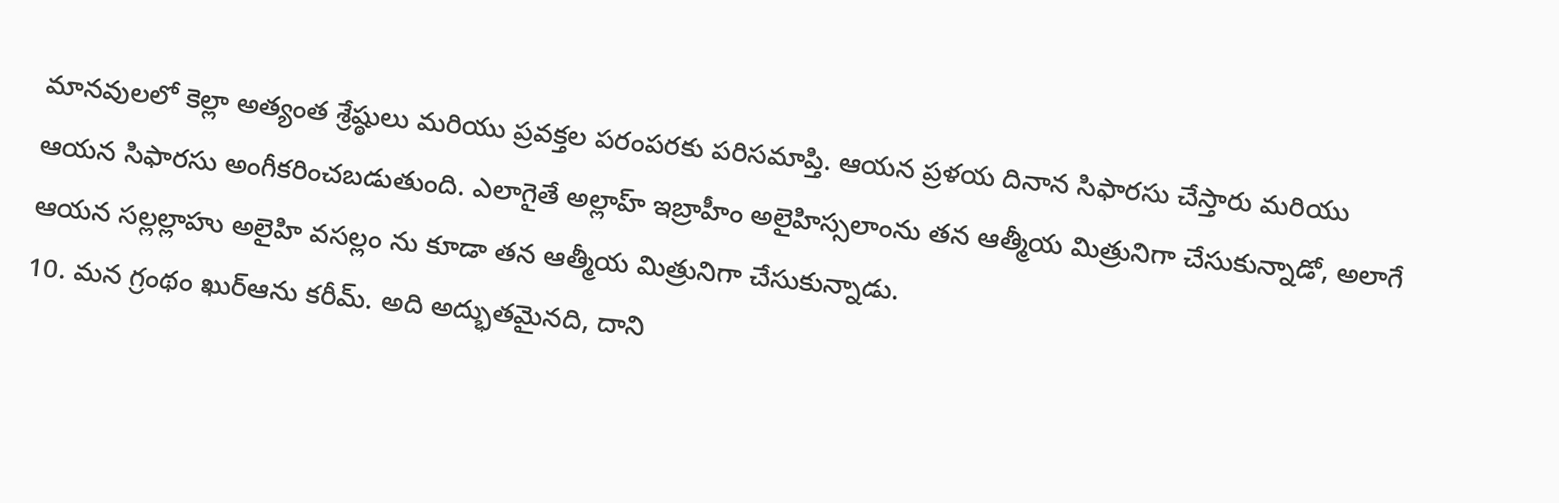మానవులలో కెల్లా అత్యంత శ్రేష్ఠులు మరియు ప్రవక్తల పరంపరకు పరిసమాప్తి. ఆయన ప్రళయ దినాన సిఫారసు చేస్తారు మరియు ఆయన సిఫారసు అంగీకరించబడుతుంది. ఎలాగైతే అల్లాహ్ ఇబ్రాహీం అలైహిస్సలాంను తన ఆత్మీయ మిత్రునిగా చేసుకున్నాడో, అలాగే ఆయన సల్లల్లాహు అలైహి వసల్లం ను కూడా తన ఆత్మీయ మిత్రునిగా చేసుకున్నాడు.
10. మన గ్రంథం ఖుర్ఆను కరీమ్. అది అద్భుతమైనది, దాని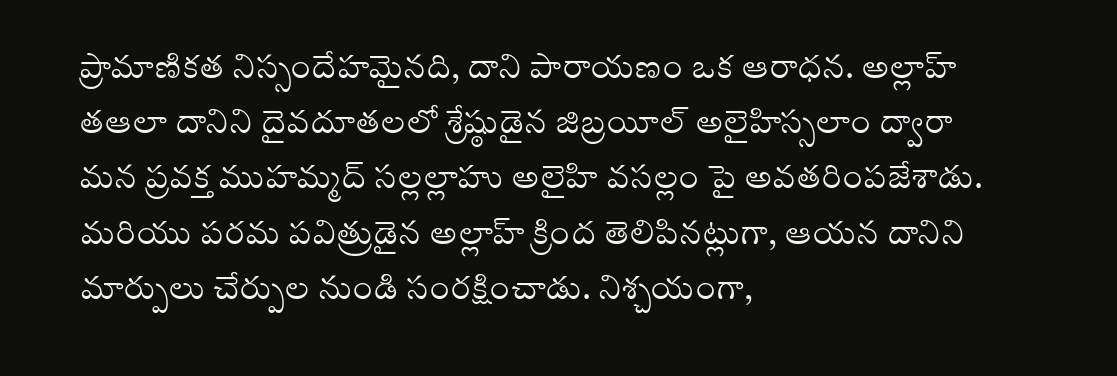ప్రామాణికత నిస్సందేహమైనది, దాని పారాయణం ఒక ఆరాధన. అల్లాహ్ తఆలా దానిని దైవదూతలలో శ్రేష్ఠుడైన జిబ్రయీల్ అలైహిస్సలాం ద్వారా మన ప్రవక్త ముహమ్మద్ సల్లల్లాహు అలైహి వసల్లం పై అవతరింపజేశాడు. మరియు పరమ పవిత్రుడైన అల్లాహ్ క్రింద తెలిపినట్లుగా, ఆయన దానిని మార్పులు చేర్పుల నుండి సంరక్షించాడు. నిశ్చయంగా,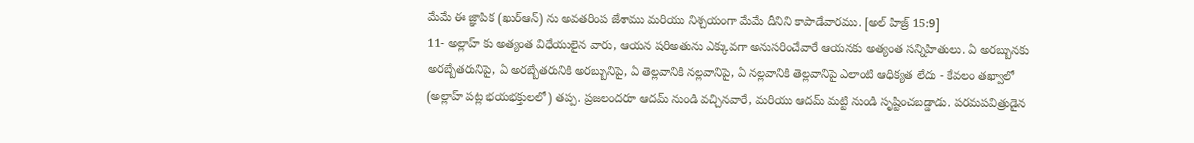మేమే ఈ జ్ఞాపిక (ఖుర్ఆన్) ను అవతరింప జేశాము మరియు నిశ్చయంగా మేమే దీనిని కాపాడేవారము. [అల్ హిజ్ర్ 15:9]
11- అల్లాహ్ కు అత్యంత విధేయులైన వారు, ఆయన షరిఅతును ఎక్కువగా అనుసరించేవారే ఆయనకు అత్యంత సన్నిహితులు. ఏ అరబ్బునకు అరబ్బేతరునిపై, ఏ అరబ్బేతరునికి అరబ్బునిపై, ఏ తెల్లవానికి నల్లవానిపై, ఏ నల్లవానికి తెల్లవానిపై ఎలాంటి ఆధిక్యత లేదు - కేవలం తఖ్వాలో (అల్లాహ్ పట్ల భయభక్తులలో) తప్ప. ప్రజలందరూ ఆదమ్ నుండి వచ్చినవారే, మరియు ఆదమ్ మట్టి నుండి సృష్టించబడ్డాడు. పరమపవిత్రుడైన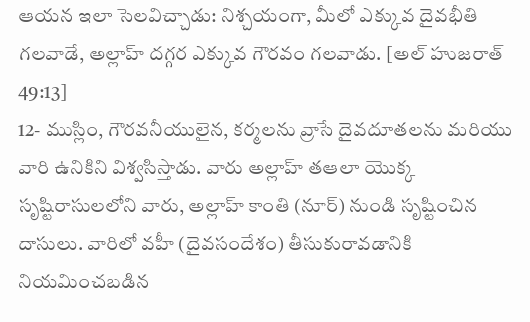ఆయన ఇలా సెలవిచ్చాడు: నిశ్చయంగా, మీలో ఎక్కువ దైవభీతి గలవాడే, అల్లాహ్ దగ్గర ఎక్కువ గౌరవం గలవాడు. [అల్ హుజరాత్ 49:13]
12- ముస్లిం, గౌరవనీయులైన, కర్మలను వ్రాసే దైవదూతలను మరియు వారి ఉనికిని విశ్వసిస్తాడు. వారు అల్లాహ్ తఆలా యొక్క సృష్టిరాసులలోని వారు, అల్లాహ్ కాంతి (నూర్) నుండి సృష్టించిన దాసులు. వారిలో వహీ (దైవసందేశం) తీసుకురావడానికి నియమించబడిన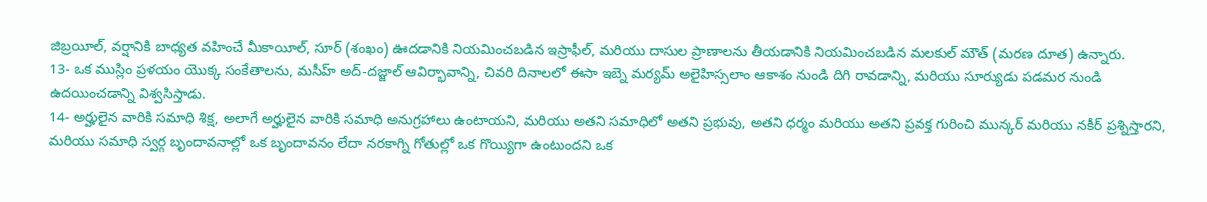జిబ్రయీల్, వర్షానికి బాధ్యత వహించే మీకాయీల్, సూర్ (శంఖం) ఊదడానికి నియమించబడిన ఇస్రాఫీల్, మరియు దాసుల ప్రాణాలను తీయడానికి నియమించబడిన మలకుల్ మౌత్ (మరణ దూత) ఉన్నారు.
13- ఒక ముస్లిం ప్రళయం యొక్క సంకేతాలను, మసీహ్ అద్-దజ్జాల్ ఆవిర్భావాన్ని, చివరి దినాలలో ఈసా ఇబ్నె మర్యమ్ అలైహిస్సలాం ఆకాశం నుండి దిగి రావడాన్ని, మరియు సూర్యుడు పడమర నుండి ఉదయించడాన్ని విశ్వసిస్తాడు.
14- అర్హులైన వారికి సమాధి శిక్ష, అలాగే అర్హులైన వారికి సమాధి అనుగ్రహాలు ఉంటాయని, మరియు అతని సమాధిలో అతని ప్రభువు, అతని ధర్మం మరియు అతని ప్రవక్త గురించి మున్కర్ మరియు నకీర్ ప్రశ్నిస్తారని, మరియు సమాధి స్వర్గ బృందావనాల్లో ఒక బృందావనం లేదా నరకాగ్ని గోతుల్లో ఒక గొయ్యిగా ఉంటుందని ఒక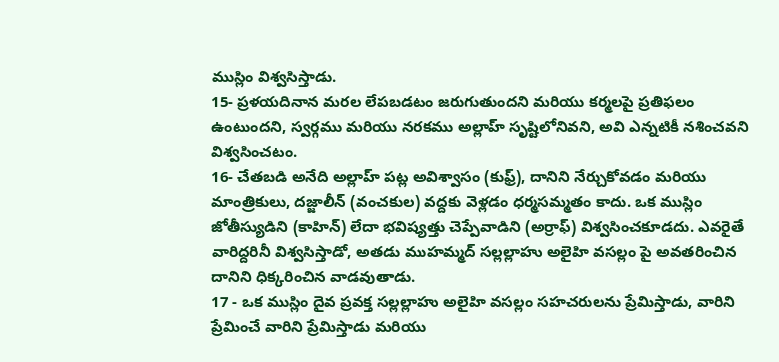ముస్లిం విశ్వసిస్తాడు.
15- ప్రళయదినాన మరల లేపబడటం జరుగుతుందని మరియు కర్మలపై ప్రతిఫలం ఉంటుందని, స్వర్గము మరియు నరకము అల్లాహ్ సృష్టిలోనివని, అవి ఎన్నటికీ నశించవని విశ్వసించటం.
16- చేతబడి అనేది అల్లాహ్ పట్ల అవిశ్వాసం (కుఫ్ర్), దానిని నేర్చుకోవడం మరియు మాంత్రికులు, దజ్జాలీన్ (వంచకుల) వద్దకు వెళ్లడం ధర్మసమ్మతం కాదు. ఒక ముస్లిం జోతీస్యుడిని (కాహిన్) లేదా భవిష్యత్తు చెప్పేవాడిని (అర్రాఫ్) విశ్వసించకూడదు. ఎవరైతే వారిద్దరినీ విశ్వసిస్తాడో, అతడు ముహమ్మద్ సల్లల్లాహు అలైహి వసల్లం పై అవతరించిన దానిని ధిక్కరించిన వాడవుతాడు.
17 - ఒక ముస్లిం దైవ ప్రవక్త సల్లల్లాహు అలైహి వసల్లం సహచరులను ప్రేమిస్తాడు, వారిని ప్రేమించే వారిని ప్రేమిస్తాడు మరియు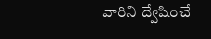వారిని ద్వేషించే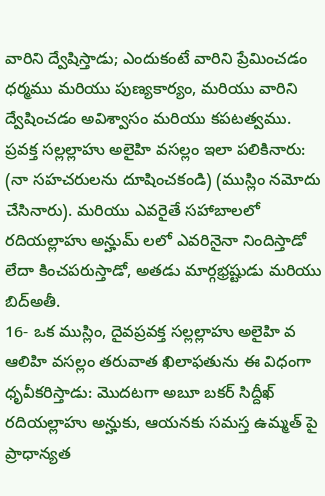వారిని ద్వేషిస్తాడు; ఎందుకంటే వారిని ప్రేమించడం ధర్మము మరియు పుణ్యకార్యం, మరియు వారిని ద్వేషించడం అవిశ్వాసం మరియు కపటత్వము. ప్రవక్త సల్లల్లాహు అలైహి వసల్లం ఇలా పలికినారు: (నా సహచరులను దూషించకండి) (ముస్లిం నమోదు చేసినారు). మరియు ఎవరైతే సహాబాలలో రదియల్లాహు అన్హుమ్ లలో ఎవరినైనా నిందిస్తాడో లేదా కించపరుస్తాడో, అతడు మార్గభ్రష్టుడు మరియు బిద్అతీ.
16- ఒక ముస్లిం, దైవప్రవక్త సల్లల్లాహు అలైహి వ ఆలిహి వసల్లం తరువాత ఖిలాఫతును ఈ విధంగా ధృవీకరిస్తాడు: మొదటగా అబూ బకర్ సిద్దీఖ్ రదియల్లాహు అన్హుకు, ఆయనకు సమస్త ఉమ్మత్ పై ప్రాధాన్యత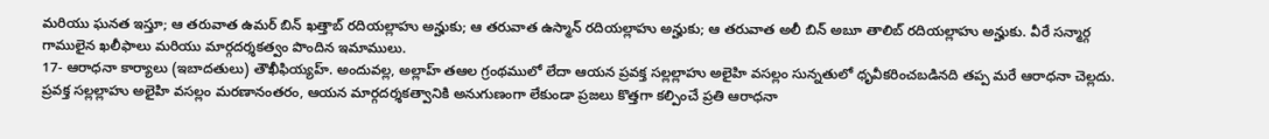మరియు ఘనత ఇస్తూ; ఆ తరువాత ఉమర్ బిన్ ఖత్తాబ్ రదియల్లాహు అన్హుకు; ఆ తరువాత ఉస్మాన్ రదియల్లాహు అన్హుకు; ఆ తరువాత అలీ బిన్ అబూ తాలిబ్ రదియల్లాహు అన్హుకు. వీరే సన్మార్గ గాములైన ఖలీఫాలు మరియు మార్గదర్శకత్వం పొందిన ఇమాములు.
17- ఆరాధనా కార్యాలు (ఇబాదతులు) తౌఖీఫియ్యహ్. అందువల్ల, అల్లాహ్ తఆల గ్రంథములో లేదా ఆయన ప్రవక్త సల్లల్లాహు అలైహి వసల్లం సున్నతులో ధృవీకరించబడినది తప్ప మరే ఆరాధనా చెల్లదు. ప్రవక్త సల్లల్లాహు అలైహి వసల్లం మరణానంతరం, ఆయన మార్గదర్శకత్వానికి అనుగుణంగా లేకుండా ప్రజలు కొత్తగా కల్పించే ప్రతి ఆరాధనా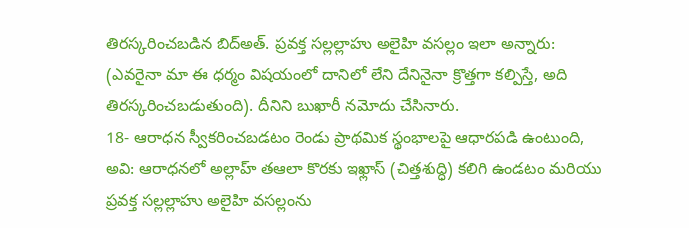తిరస్కరించబడిన బిద్అత్. ప్రవక్త సల్లల్లాహు అలైహి వసల్లం ఇలా అన్నారు: (ఎవరైనా మా ఈ ధర్మం విషయంలో దానిలో లేని దేనినైనా క్రొత్తగా కల్పిస్తే, అది తిరస్కరించబడుతుంది). దీనిని బుఖారీ నమోదు చేసినారు.
18- ఆరాధన స్వీకరించబడటం రెండు ప్రాథమిక స్థంభాలపై ఆధారపడి ఉంటుంది, అవి: ఆరాధనలో అల్లాహ్ తఆలా కొరకు ఇఖ్లాస్ (చిత్తశుద్ధి) కలిగి ఉండటం మరియు ప్రవక్త సల్లల్లాహు అలైహి వసల్లంను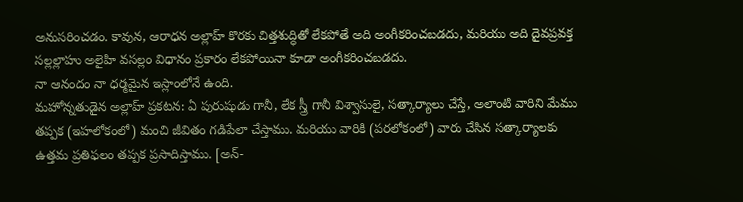అనుసరించడం. కావున, ఆరాధన అల్లాహ్ కొరకు చిత్తశుద్ధితో లేకపోతే అది అంగీకరించబడదు, మరియు అది దైవప్రవక్త సల్లల్లాహు అలైహి వసల్లం విధానం ప్రకారం లేకపోయినా కూడా అంగీకరించబడదు.
నా ఆనందం నా ధర్మమైన ఇస్లాంలోనే ఉంది.
మహోన్నతుడైన అల్లాహ్ ప్రకటన: ఏ పురుషుడు గానీ, లేక స్త్రీ గానీ విశ్వాసులై, సత్కార్యాలు చేస్తే, అలాంటి వారిని మేము తప్పక (ఇహలోకంలో) మంచి జీవితం గడిపేలా చేస్తాము. మరియు వారికి (పరలోకంలో) వారు చేసిన సత్కార్యాలకు ఉత్తమ ప్రతిఫలం తప్పక ప్రసాదిస్తాము. [అన్-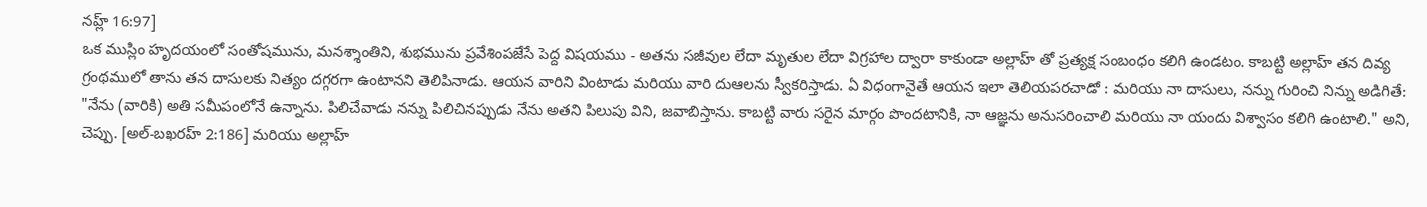నహ్ల్ 16:97]
ఒక ముస్లిం హృదయంలో సంతోషమును, మనశ్శాంతిని, శుభమును ప్రవేశింపజేసే పెద్ద విషయము - అతను సజీవుల లేదా మృతుల లేదా విగ్రహాల ద్వారా కాకుండా అల్లాహ్ తో ప్రత్యక్ష సంబంధం కలిగి ఉండటం. కాబట్టి అల్లాహ్ తన దివ్య గ్రంథములో తాను తన దాసులకు నిత్యం దగ్గరగా ఉంటానని తెలిపినాడు. ఆయన వారిని వింటాడు మరియు వారి దుఆలను స్వీకరిస్తాడు. ఏ విధంగానైతే ఆయన ఇలా తెలియపరచాడో : మరియు నా దాసులు, నన్ను గురించి నిన్ను అడిగితే: "నేను (వారికి) అతి సమీపంలోనే ఉన్నాను. పిలిచేవాడు నన్ను పిలిచినప్పుడు నేను అతని పిలుపు విని, జవాబిస్తాను. కాబట్టి వారు సరైన మార్గం పొందటానికి, నా ఆజ్ఞను అనుసరించాలి మరియు నా యందు విశ్వాసం కలిగి ఉంటాలి." అని, చెప్పు. [అల్-బఖరహ్ 2:186] మరియు అల్లాహ్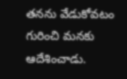తనను వేడుకోవటం గురించి మనకు ఆదేశించాడు.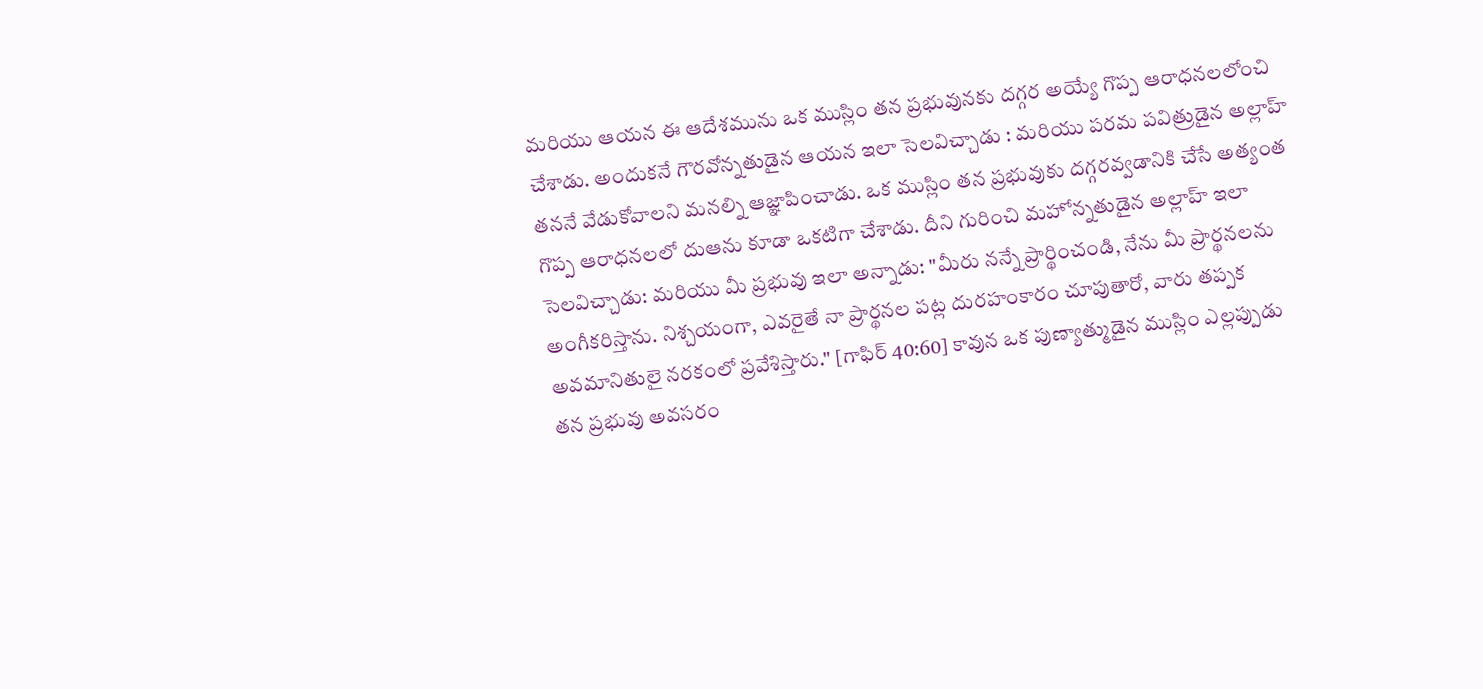మరియు ఆయన ఈ ఆదేశమును ఒక ముస్లిం తన ప్రభువునకు దగ్గర అయ్యే గొప్ప ఆరాధనలలోంచి చేశాడు. అందుకనే గౌరవోన్నతుడైన ఆయన ఇలా సెలవిచ్చాడు : మరియు పరమ పవిత్రుడైన అల్లాహ్ తననే వేడుకోవాలని మనల్ని ఆజ్ఞాపించాడు. ఒక ముస్లిం తన ప్రభువుకు దగ్గరవ్వడానికి చేసే అత్యంత గొప్ప ఆరాధనలలో దుఆను కూడా ఒకటిగా చేశాడు. దీని గురించి మహోన్నతుడైన అల్లాహ్ ఇలా సెలవిచ్చాడు: మరియు మీ ప్రభువు ఇలా అన్నాడు: "మీరు నన్నే ప్రార్థించండి, నేను మీ ప్రార్థనలను అంగీకరిస్తాను. నిశ్చయంగా, ఎవరైతే నా ప్రార్థనల పట్ల దురహంకారం చూపుతారో, వారు తప్పక అవమానితులై నరకంలో ప్రవేశిస్తారు." [గాఫిర్ 40:60] కావున ఒక పుణ్యాత్ముడైన ముస్లిం ఎల్లప్పుడు తన ప్రభువు అవసరం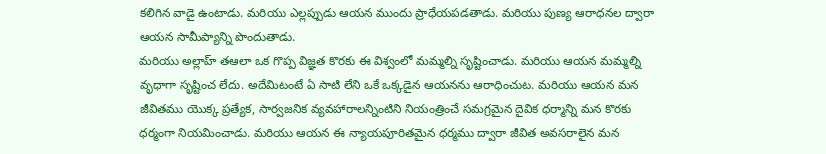కలిగిన వాడై ఉంటాడు. మరియు ఎల్లప్పుడు ఆయన ముందు ప్రాధేయపడతాడు. మరియు పుణ్య ఆరాధనల ద్వారా ఆయన సామీప్యాన్ని పొందుతాడు.
మరియు అల్లాహ్ తఆలా ఒక గొప్ప విజ్ఞత కొరకు ఈ విశ్వంలో మమ్మల్ని సృష్టించాడు. మరియు ఆయన మమ్మల్ని వృధాగా సృష్టించ లేదు. అదేమిటంటే ఏ సాటి లేని ఒకే ఒక్కడైన ఆయనను ఆరాధించుట. మరియు ఆయన మన జీవితము యొక్క ప్రత్యేక, సార్వజనిక వ్యవహారాలన్నింటిని నియంత్రించే సమగ్రమైన దైవిక ధర్మాన్ని మన కొరకు ధర్మంగా నియమించాడు. మరియు ఆయన ఈ న్యాయపూరితమైన ధర్మము ద్వారా జీవిత అవసరాలైన మన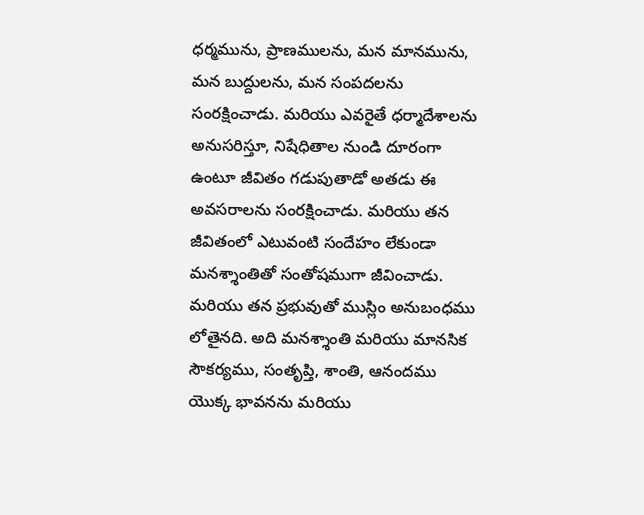ధర్మమును, ప్రాణములను, మన మానమును, మన బుద్దులను, మన సంపదలను సంరక్షించాడు. మరియు ఎవరైతే ధర్మాదేశాలను అనుసరిస్తూ, నిషేధితాల నుండి దూరంగా ఉంటూ జీవితం గడుపుతాడో అతడు ఈ అవసరాలను సంరక్షించాడు. మరియు తన జీవితంలో ఎటువంటి సందేహం లేకుండా మనశ్శాంతితో సంతోషముగా జీవించాడు.
మరియు తన ప్రభువుతో ముస్లిం అనుబంధము లోతైనది. అది మనశ్శాంతి మరియు మానసిక సౌకర్యము, సంతృప్తి, శాంతి, ఆనందము యొక్క భావనను మరియు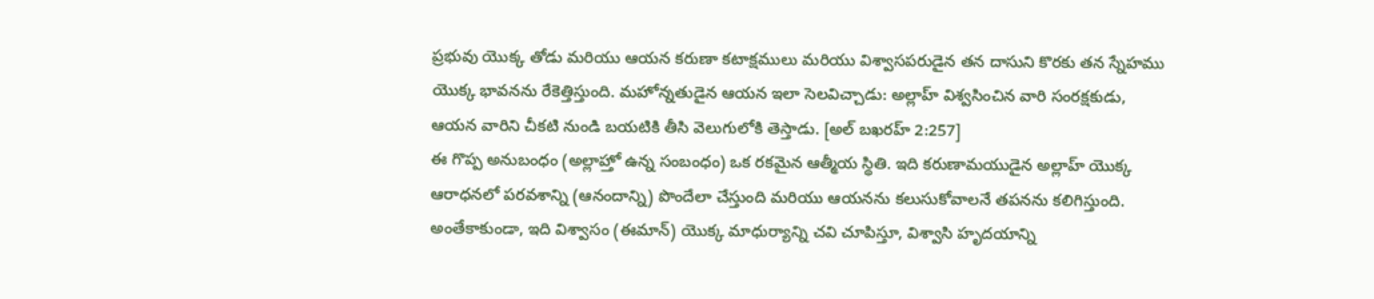ప్రభువు యొక్క తోడు మరియు ఆయన కరుణా కటాక్షములు మరియు విశ్వాసపరుడైన తన దాసుని కొరకు తన స్నేహము యొక్క భావనను రేకెత్తిస్తుంది. మహోన్నతుడైన ఆయన ఇలా సెలవిచ్చాడు: అల్లాహ్ విశ్వసించిన వారి సంరక్షకుడు, ఆయన వారిని చీకటి నుండి బయటికి తీసి వెలుగులోకి తెస్తాడు. [అల్ బఖరహ్ 2:257]
ఈ గొప్ప అనుబంధం (అల్లాహ్తో ఉన్న సంబంధం) ఒక రకమైన ఆత్మీయ స్థితి. ఇది కరుణామయుడైన అల్లాహ్ యొక్క ఆరాధనలో పరవశాన్ని (ఆనందాన్ని) పొందేలా చేస్తుంది మరియు ఆయనను కలుసుకోవాలనే తపనను కలిగిస్తుంది. అంతేకాకుండా, ఇది విశ్వాసం (ఈమాన్) యొక్క మాధుర్యాన్ని చవి చూపిస్తూ, విశ్వాసి హృదయాన్ని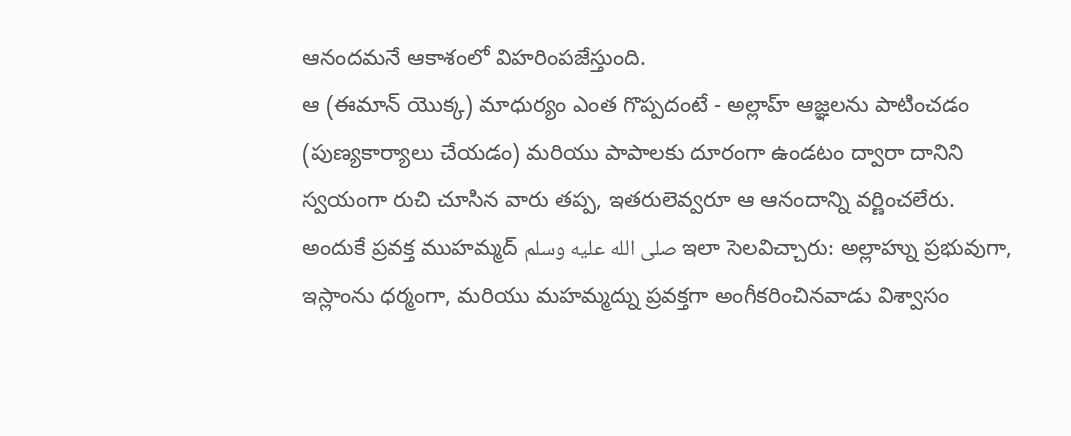ఆనందమనే ఆకాశంలో విహరింపజేస్తుంది.
ఆ (ఈమాన్ యొక్క) మాధుర్యం ఎంత గొప్పదంటే - అల్లాహ్ ఆజ్ఞలను పాటించడం (పుణ్యకార్యాలు చేయడం) మరియు పాపాలకు దూరంగా ఉండటం ద్వారా దానిని స్వయంగా రుచి చూసిన వారు తప్ప, ఇతరులెవ్వరూ ఆ ఆనందాన్ని వర్ణించలేరు. అందుకే ప్రవక్త ముహమ్మద్ صلى الله عليه وسلم ఇలా సెలవిచ్చారు: అల్లాహ్ను ప్రభువుగా, ఇస్లాంను ధర్మంగా, మరియు మహమ్మద్ను ప్రవక్తగా అంగీకరించినవాడు విశ్వాసం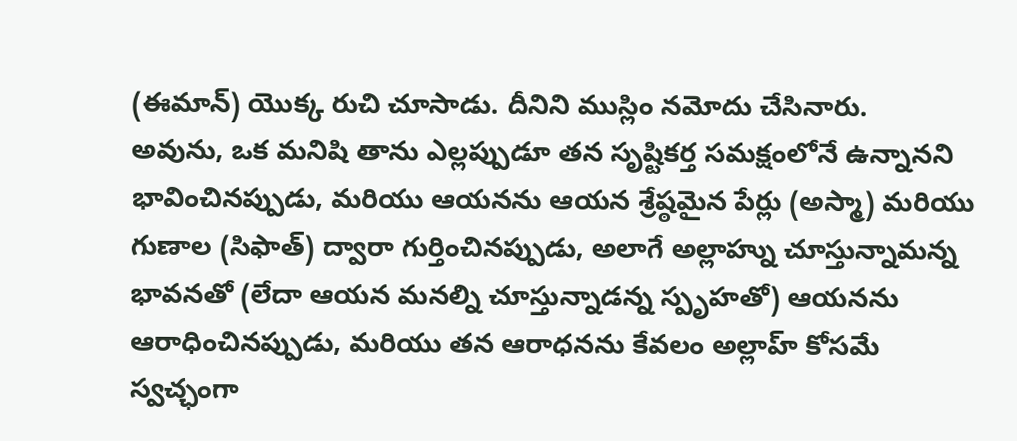(ఈమాన్) యొక్క రుచి చూసాడు. దీనిని ముస్లిం నమోదు చేసినారు.
అవును, ఒక మనిషి తాను ఎల్లప్పుడూ తన సృష్టికర్త సమక్షంలోనే ఉన్నానని భావించినప్పుడు, మరియు ఆయనను ఆయన శ్రేష్ఠమైన పేర్లు (అస్మా) మరియు గుణాల (సిఫాత్) ద్వారా గుర్తించినప్పుడు, అలాగే అల్లాహ్ను చూస్తున్నామన్న భావనతో (లేదా ఆయన మనల్ని చూస్తున్నాడన్న స్పృహతో) ఆయనను ఆరాధించినప్పుడు, మరియు తన ఆరాధనను కేవలం అల్లాహ్ కోసమే స్వచ్ఛంగా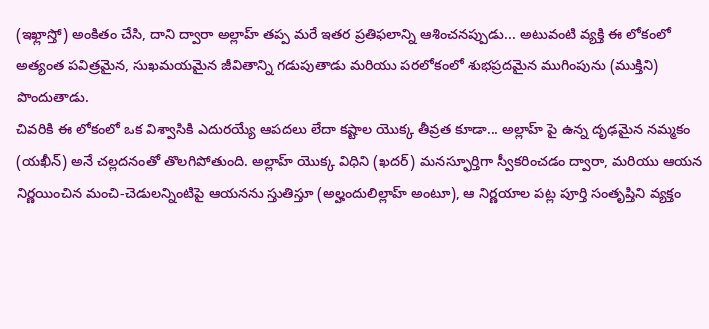(ఇఖ్లాస్తో) అంకితం చేసి, దాని ద్వారా అల్లాహ్ తప్ప మరే ఇతర ప్రతిఫలాన్ని ఆశించనప్పుడు... అటువంటి వ్యక్తి ఈ లోకంలో అత్యంత పవిత్రమైన, సుఖమయమైన జీవితాన్ని గడుపుతాడు మరియు పరలోకంలో శుభప్రదమైన ముగింపును (ముక్తిని) పొందుతాడు.
చివరికి ఈ లోకంలో ఒక విశ్వాసికి ఎదురయ్యే ఆపదలు లేదా కష్టాల యొక్క తీవ్రత కూడా... అల్లాహ్ పై ఉన్న దృఢమైన నమ్మకం (యఖీన్) అనే చల్లదనంతో తొలగిపోతుంది. అల్లాహ్ యొక్క విధిని (ఖదర్) మనస్ఫూర్తిగా స్వీకరించడం ద్వారా, మరియు ఆయన నిర్ణయించిన మంచి-చెడులన్నింటిపై ఆయనను స్తుతిస్తూ (అల్హందులిల్లాహ్ అంటూ), ఆ నిర్ణయాల పట్ల పూర్తి సంతృప్తిని వ్యక్తం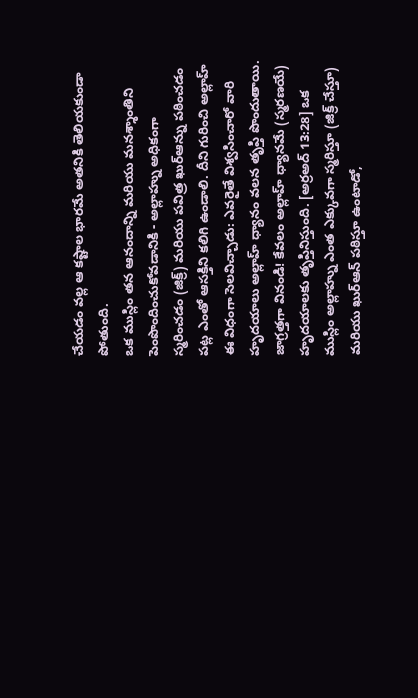చేయడం వల్ల ఆ కష్టాల భారమే అతనికి తెలియకుండా పోతుంది.
ఒక ముస్లిం తన ఆనందాన్ని మరియు మనశ్శాంతిని పెంపొందించుకోవడానికి - అల్లాహ్ను అధికంగా స్మరించడం (జిక్ర్) మరియు పవిత్ర ఖుర్ఆన్ను పఠించడం పట్ల ఎంతో ఆసక్తిని కలిగి ఉండాలి. దీని గురించి అల్లాహ్ ఈ విధంగా సెలవిచ్చాడు: ఎవరైతే విశ్వసించారో వారి హృదయాలు అల్లాహ్ ధ్యానం వలన తృప్తి పొందుతాయి. జాగ్రత్తగా వినండి! కేవలం అల్లాహ్ ధ్యానమే (స్మరణయే) హృదయాలకు తృప్తినిస్తుంది. [అర్రఅద్ 13:28] ఒక ముస్లిం అల్లాహ్ను ఎంత ఎక్కువగా స్మరిస్తూ (జిక్ర్ చేస్తూ) మరియు ఖుర్ఆన్ పఠిస్తూ ఉంటాడో,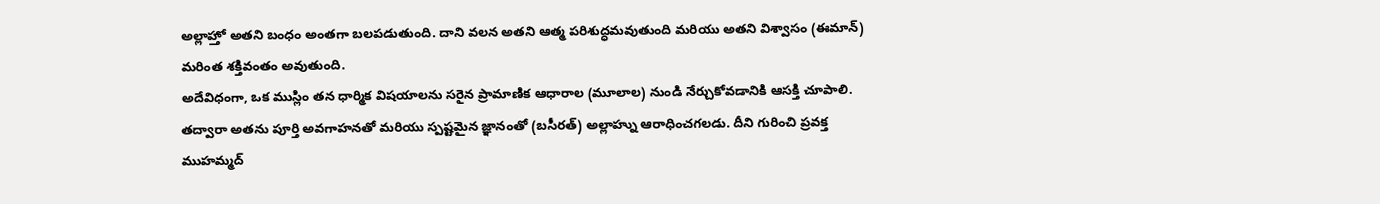అల్లాహ్తో అతని బంధం అంతగా బలపడుతుంది. దాని వలన అతని ఆత్మ పరిశుద్ధమవుతుంది మరియు అతని విశ్వాసం (ఈమాన్) మరింత శక్తివంతం అవుతుంది.
అదేవిధంగా, ఒక ముస్లిం తన ధార్మిక విషయాలను సరైన ప్రామాణిక ఆధారాల (మూలాల) నుండి నేర్చుకోవడానికి ఆసక్తి చూపాలి. తద్వారా అతను పూర్తి అవగాహనతో మరియు స్పష్టమైన జ్ఞానంతో (బసీరత్) అల్లాహ్ను ఆరాధించగలడు. దీని గురించి ప్రవక్త ముహమ్మద్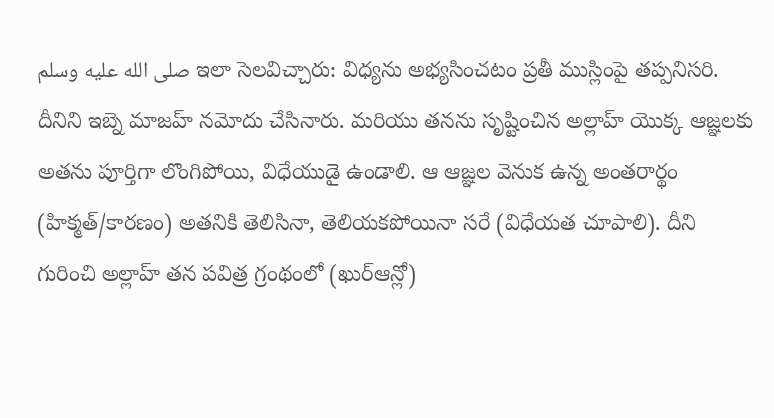صلى الله عليه وسلم ఇలా సెలవిచ్చారు: విధ్యను అభ్యసించటం ప్రతీ ముస్లింపై తప్పనిసరి. దీనిని ఇబ్నె మాజహ్ నమోదు చేసినారు. మరియు తనను సృష్టించిన అల్లాహ్ యొక్క ఆజ్ఞలకు అతను పూర్తిగా లొంగిపోయి, విధేయుడై ఉండాలి. ఆ ఆజ్ఞల వెనుక ఉన్న అంతరార్థం (హిక్మత్/కారణం) అతనికి తెలిసినా, తెలియకపోయినా సరే (విధేయత చూపాలి). దీని గురించి అల్లాహ్ తన పవిత్ర గ్రంథంలో (ఖుర్ఆన్లో)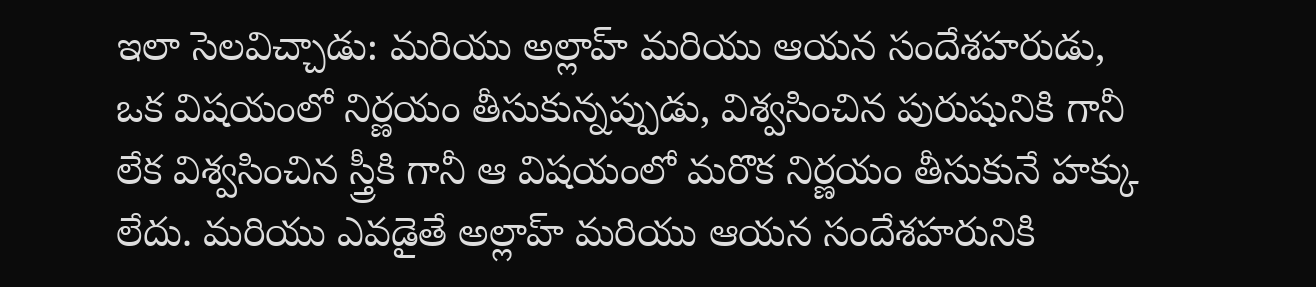ఇలా సెలవిచ్చాడు: మరియు అల్లాహ్ మరియు ఆయన సందేశహరుడు, ఒక విషయంలో నిర్ణయం తీసుకున్నప్పుడు, విశ్వసించిన పురుషునికి గానీ లేక విశ్వసించిన స్త్రీకి గానీ ఆ విషయంలో మరొక నిర్ణయం తీసుకునే హక్కు లేదు. మరియు ఎవడైతే అల్లాహ్ మరియు ఆయన సందేశహరునికి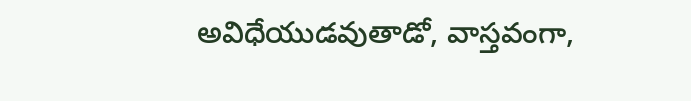అవిధేయుడవుతాడో, వాస్తవంగా,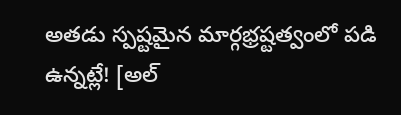అతడు స్పష్టమైన మార్గభ్రష్టత్వంలో పడి ఉన్నట్లే! [అల్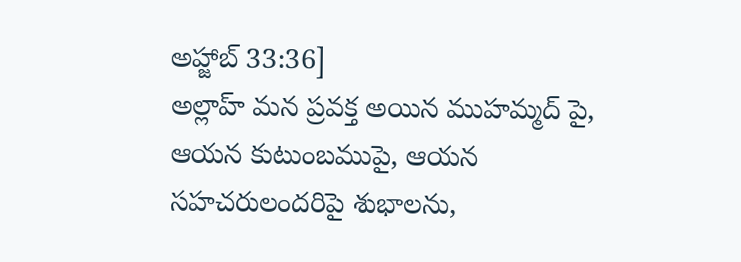అహ్జాబ్ 33:36]
అల్లాహ్ మన ప్రవక్త అయిన ముహమ్మద్ పై, ఆయన కుటుంబముపై, ఆయన సహచరులందరిపై శుభాలను,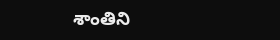శాంతిని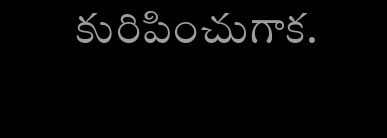కురిపించుగాక.